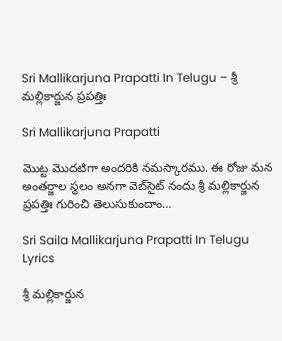Sri Mallikarjuna Prapatti In Telugu – శ్రీ మల్లికార్జున ప్రపత్తిః

Sri Mallikarjuna Prapatti

మొట్ట మొదటిగా అందరికి నమస్కారము. ఈ రోజు మన అంతర్జాల స్థలం అనగా వెబ్‌సైట్ నందు శ్రీ మల్లికార్జున ప్రపత్తిః గురించి తెలుసుకుందాం…

Sri Saila Mallikarjuna Prapatti In Telugu Lyrics

శ్రీ మల్లికార్జున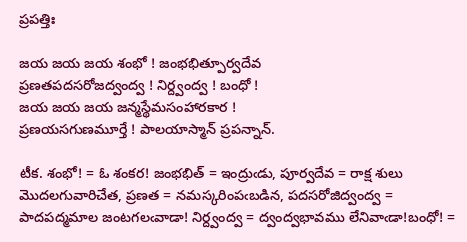ప్రపత్తిః

జయ జయ జయ శంభో ! జంభభిత్పూర్వదేవ
ప్రణతపదసరోజద్వంద్వ ! నిర్ద్వంద్వ ! బంధో !
జయ జయ జయ జన్మస్థేమసంహారకార !
ప్రణయసగుణమూర్తే ! పాలయాస్మాన్ ప్రపన్నాన్.

టీక. శంభో! = ఓ శంకర! జంభభిత్ = ఇంద్రుఁడు, పూర్వదేవ = రాక్ష శులు మొదలగువారిచేత, ప్రణత = నమస్కరింపఁబడిన, పదసరోజిద్వంద్వ = పాదపద్మమాల జంటగలఁవాడా! నిర్ద్వంద్వ = ద్వంద్వభావము లేనివాఁడా!బంధో! =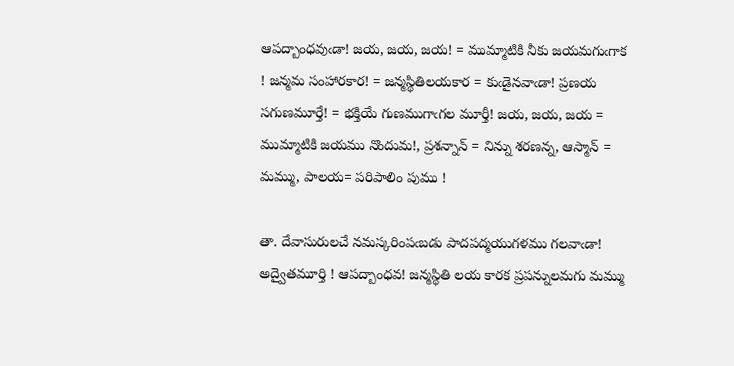ఆపద్బాంధవుఁడా! జయ, జయ, జయ! = ముమ్మాటికి నీకు జయమగుఁగాక ! జన్మమ సంహారకార! = జన్మస్థితిలయకార = కుఁడైనవాఁడా! ప్రణయ సగుణమూర్తే! = భక్తియే గుణముగాఁగల మూర్తీ! జయ, జయ, జయ = ముమ్మాటికి జయము నొందుమ!, ప్రశన్నాన్ = నిన్ను శరణన్న, ఆస్మాన్ = మమ్ము, పాలయ= పరిపాలిం పుము !

తా. దేవాసురులచే నమస్కరింపఁబడు పాదపద్మయుగళము గలవాఁడా! అద్వైతమూర్తి ! ఆపద్బాంధవ! జన్మస్థితి లయ కారక ప్రపన్నులమగు మమ్ము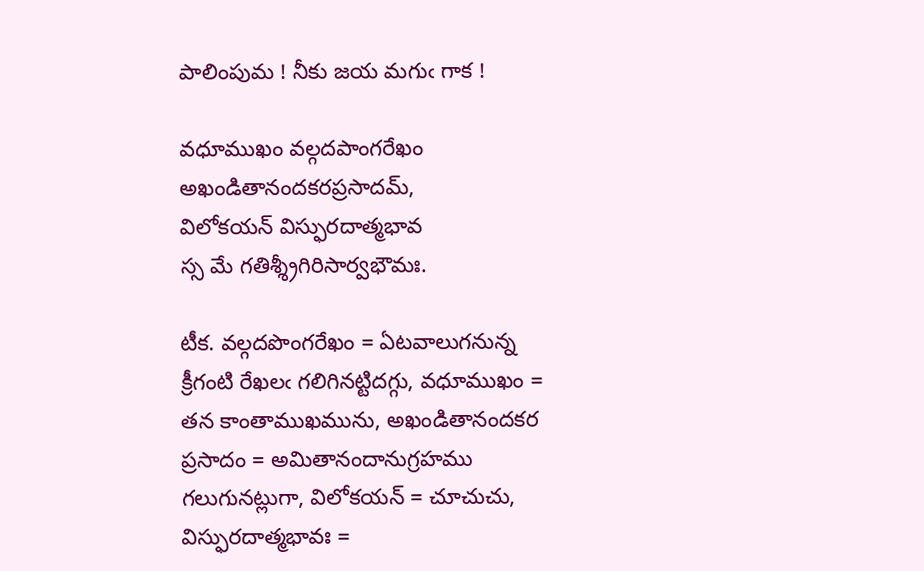పాలింపుమ ! నీకు జయ మగుఁ గాక !

వధూముఖం వల్గదపాంగరేఖం
అఖండితానందకరప్రసాదమ్,
విలోకయన్ విస్ఫురదాత్మభావ
స్స మే గతిశ్శ్రీగిరిసార్వభౌమః.

టీక. వల్గదపొంగరేఖం = ఏటవాలుగనున్న క్రీగంటి రేఖలఁ గలిగినట్టిదగ్గు, వధూముఖం = తన కాంతాముఖమును, అఖండితానందకర ప్రసాదం = అమితానందానుగ్రహము గలుగునట్లుగా, విలోకయన్ = చూచుచు, విస్ఫురదాత్మభావః =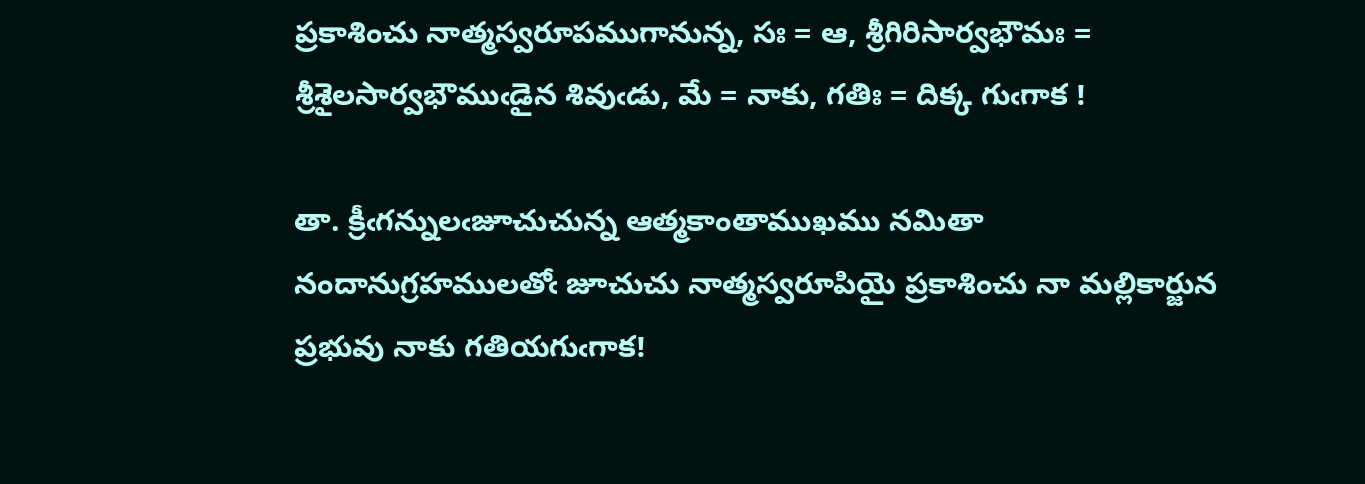ప్రకాశించు నాత్మస్వరూపముగానున్న, సః = ఆ, శ్రీగిరిసార్వభౌమః = శ్రీశైలసార్వభౌముఁడైన శివుఁడు, మే = నాకు, గతిః = దిక్క గుఁగాక !

తా. క్రీఁగన్నులఁజూచుచున్న ఆత్మకాంతాముఖము నమితా నందానుగ్రహములతోఁ జూచుచు నాత్మస్వరూపియై ప్రకాశించు నా మల్లికార్జున ప్రభువు నాకు గతియగుఁగాక!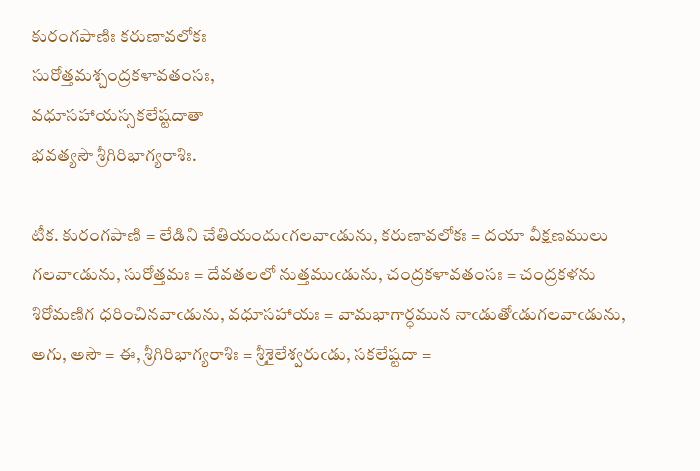కురంగపాణిః కరుణావలోకః
సురోత్తమశ్చంద్రకళావతంసః,
వధూసహాయస్సకలేష్టదాతా
భవత్యసౌ శ్రీగిరిభాగ్యరాశిః.

టీక. కురంగపాణి = లేడిని చేతియందుఁగలవాఁడును, కరుణావలోకః = దయా వీక్షణములు గలవాఁడును, సురోత్తమః = దేవతలలో నుత్తముఁడును, చంద్రకళావతంసః = చంద్రకళను శిరోమణిగ ధరించినవాఁడును, వధూసహాయః = వామభాగార్ధమున నాఁడుతోఁడుగలవాఁడును, అగు, అసౌ = ఈ, శ్రీగిరిభాగ్యరాశిః = శ్రీశైలేశ్వరుఁడు, సకలేష్టదా =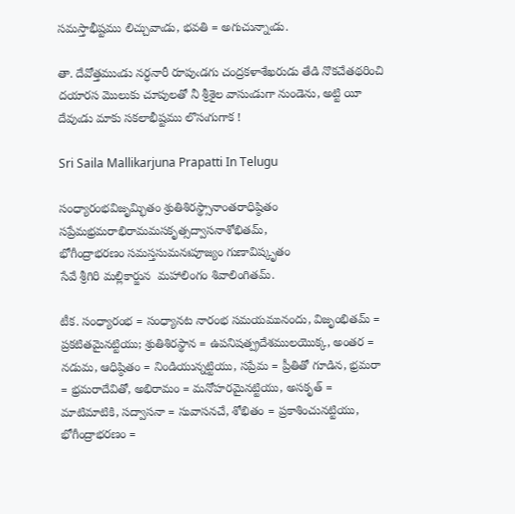సమస్తాభీష్టము లిచ్చువాఁడు, భవతి = అగుచున్నాఁడు.

తా. దేవోత్తముఁడు నర్ధనారీ రూపుఁడగు చంద్రకళాశేఖరుడు తేడి నొకచేతథరించి దయారస మొలుకు చూపులతో నీ శ్రీశైల వాసుఁడుగా నుండెను, అట్టి యీ దేవుఁడు మాకు సకలాభీష్టము లొసఁగుగాక !

Sri Saila Mallikarjuna Prapatti In Telugu

సంధ్యారంభవిజృమ్భితం శ్రుతిశిరస్థ్సానాంతరాధిష్ఠితం
సప్రేమభ్రమరాభిరామమసకృత్సద్వాసనాశోభితమ్,
భోగీంద్రాభరణం సమస్తసుమనఃపూజ్యం గుణావిష్కృతం
సేవే శ్రీగిరి మల్లికార్జున  మహాలింగం శివాలింగితమ్.

టీక. సంధ్యారంభ = సంధ్యానట నారంభ సమయమునందు, విజృంభితమ్ = ప్రకటితమైనట్టియు; శ్రుతిశిరస్థాన = ఉపనిషత్ప్రదేశములయొక్క, అంతర = నడుమ, ఆధిష్ఠితం = నిండియున్నట్టియు, సప్రేమ = ప్రీతితో గూడిన, భ్రమరా = భ్రమరాదేవితో, అభిరామం = మనోహరమైనట్టియు, అసకృత్ = మాటిమాటికి, సద్వాసనా = సువాసనచే, శోభితం = ప్రకాశించునట్టియు, భోగీంద్రాభరణం =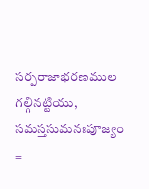సర్పరాజాభరణముల గల్గినట్టియు, సమస్తసుమనఃపూజ్యం =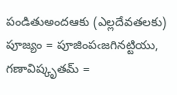పండితుఅందఆకు (ఎల్లదేవతలకు) పూజ్యం = పూజింపఁజగినట్టియు, గణావిష్కృతమ్ =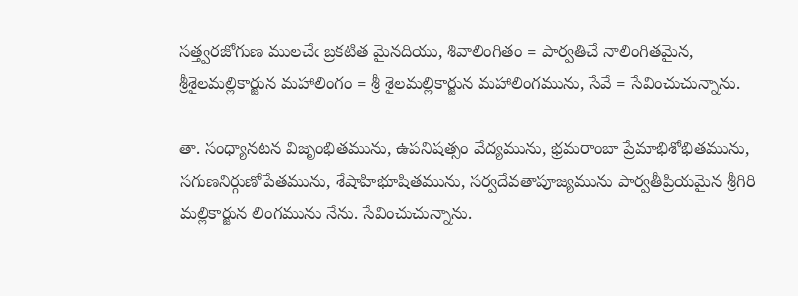సత్త్వరజోగుణ ములచేఁ బ్రకటిత మైనదియు, శివాలింగితం = పార్వతిచే నాలింగితమైన, శ్రీశైలమల్లికార్జున మహాలింగం = శ్రీ శైలమల్లికార్జున మహాలింగమును, సేవే = సేవించుచున్నాను.

తా. సంధ్యానటన విజృంభితమును, ఉపనిషత్సం వేద్యమును, భ్రమరాంబా ప్రేమాభిశోభితమును, సగుణనిర్గుణోపేతమును, శేషాహిభూషితమును, సర్వదేవతాపూజ్యమును పార్వతీప్రియమైన శ్రీగిరి మల్లికార్జున లింగమును నేను. సేవించుచున్నాను.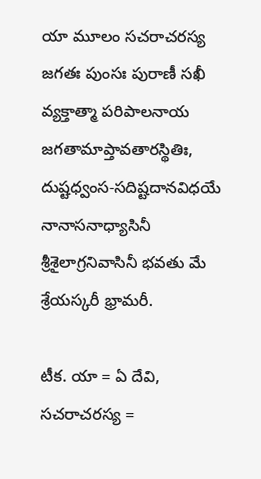యా మూలం సచరాచరస్య జగతః పుంసః పురాణీ సఖీ
వ్యక్తాత్మా పరిపాలనాయ జగతామాప్తావతారస్థితిః,
దుష్టధ్వంస-సదిష్టదానవిధయే నానాసనాధ్యాసినీ
శ్రీశైలాగ్రనివాసినీ భవతు మే శ్రేయస్కరీ భ్రామరీ.

టీక. యా = ఏ దేవి, సచరాచరస్య =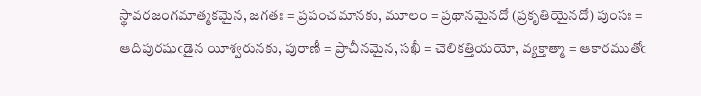స్థావరజంగమాత్మకమైన, జగతః = ప్రపంచమానకు, మూలం = ప్రథానమైనదో (ప్రకృతియైనదో) పుంసః = ఆదిపురషుఁడైన యీశ్వరునకు, పురాణీ = ప్రాచీనమైన, సఖీ = చెలికత్తియయో, వ్యక్తాత్మా = ఆకారముతోఁ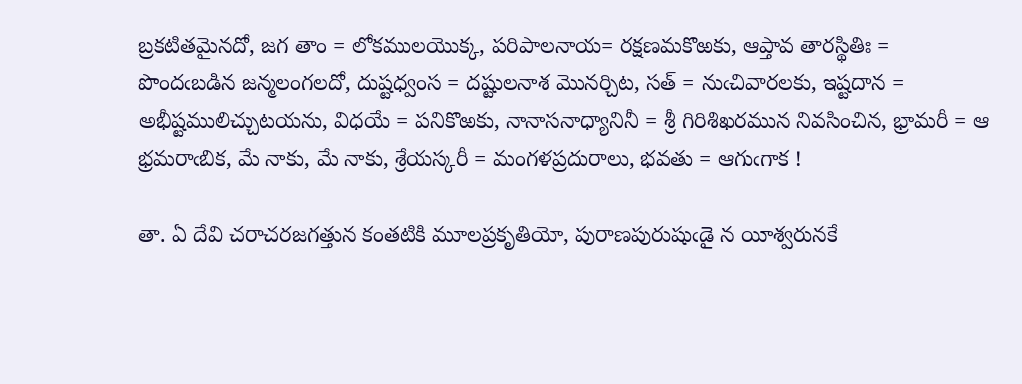బ్రకటితమైనదో, జగ తాం = లోకములయొక్క, పరిపాలనాయ= రక్షణమకొఱకు, ఆప్తావ తారస్థితిః = పొందఁబడిన జన్మలంగలదో, దుష్టధ్వంస = దష్టులనాశ మొనర్చిట, సత్ = నుఁచివారలకు, ఇష్టదాన = అభీష్టములిచ్చుటయను, విధయే = పనికొఱకు, నానాసనాధ్యానినీ = శ్రీ గిరిశిఖరమున నివసించిన, భ్రామరీ = ఆ భ్రమరాఁబిక, మే నాకు, మే నాకు, శ్రేయస్కరీ = మంగళప్రదురాలు, భవతు = ఆగుఁగాక !

తా. ఏ దేవి చరాచరజగత్తున కంతటికి మూలప్రకృతియో, పురాణపురుషుఁడై న యీశ్వరునకే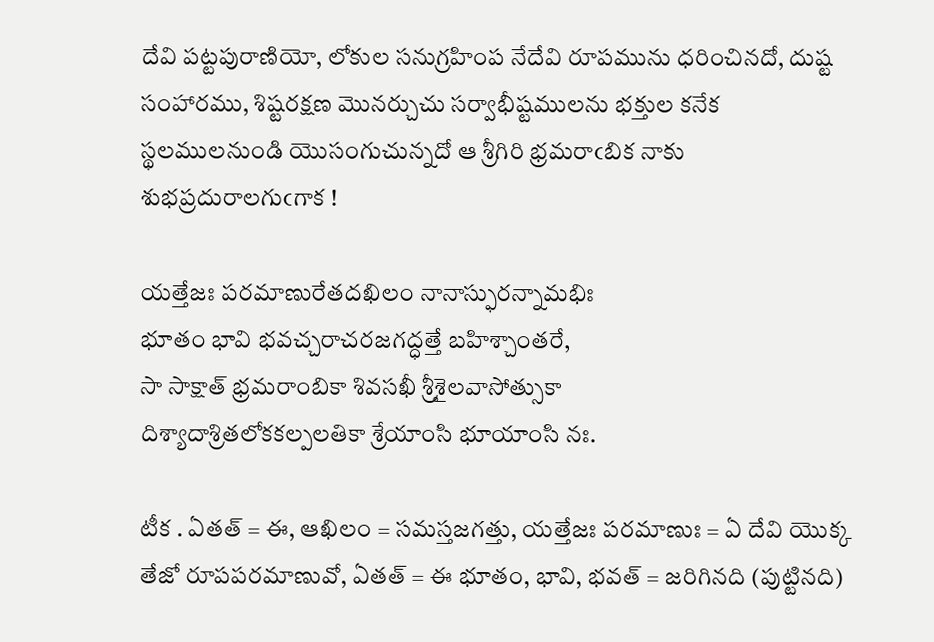దేవి పట్టపురాణియో, లోకుల సనుగ్రహింప నేదేవి రూపమును ధరించినదో, దుష్ట సంహారము, శిష్టరక్షణ మొనర్చుచు సర్వాభీష్టములను భక్తుల కనేక స్థలములనుండి యొసంగుచున్నదో ఆ శ్రీగిరి భ్రమరాఁబిక నాకు శుభప్రదురాలగుఁగాక !

యత్తేజః పరమాణురేతదఖిలం నానాస్ఫురన్నామభిః
భూతం భావి భవచ్చరాచరజగద్ధత్తే బహిశ్చాంతరే,
సా సాక్షాత్ భ్రమరాంబికా శివసఖీ శ్రీశైలవాసోత్సుకా
దిశ్యాదాశ్రితలోకకల్పలతికా శ్రేయాంసి భూయాంసి నః.

టీక . ఏతత్ = ఈ, ఆఖిలం = సమస్తజగత్తు, యత్తేజః పరమాణుః = ఏ దేవి యొక్క తేజో రూపపరమాణువో, ఏతత్ = ఈ భూతం, భావి, భవత్ = జరిగినది (పుట్టినది)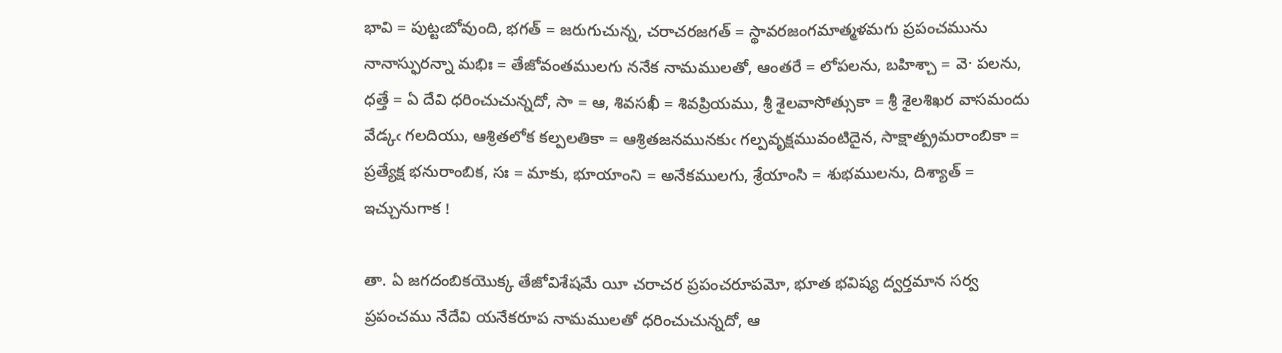భావి = పుట్టఁబోవుంది, భగత్ = జరుగుచున్న, చరాచరజగత్ = స్థావరజంగమాత్మళమగు ప్రపంచమును నానాస్ఫురన్నా మభిః = తేజోవంతములగు ననేక నామములతో, ఆంతరే = లోపలను, బహిశ్చా = వె· పలను, ధత్తే = ఏ దేవి ధరించుచున్నదో, సా = ఆ, శివసఖీ = శివప్రియము, శ్రీ శైలవాసోత్సుకా = శ్రీ శైలశిఖర వాసమందు వేడ్కఁ గలదియు, ఆశ్రితలోక కల్పలతికా = ఆశ్రితజనమునకుఁ గల్పవృక్షమువంటిదైన, సాక్షాత్ప్రమరాంబికా = ప్రత్యేక్ష భనురాంబిక, సః = మాకు, భూయాంని = అనేకములగు, శ్రేయాంసి = శుభములను, దిశ్యాత్ = ఇచ్చునుగాక !

తా. ఏ జగదంబికయొక్క తేజోవిశేషమే యీ చరాచర ప్రపంచరూపమో, భూత భవిష్య ద్వర్తమాన సర్వ ప్రపంచము నేదేవి యనేకరూప నామములతో ధరించుచున్నదో, ఆ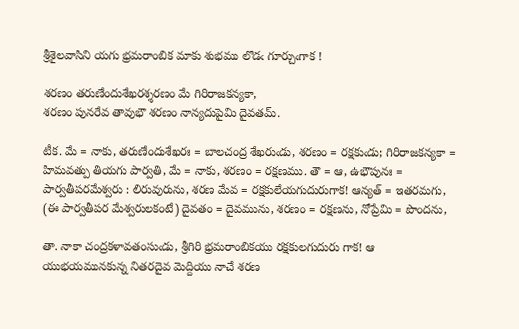శ్రీశైలవాసిని యగు భ్రమరాంబిక మాకు శుభము లొడఁ గూర్చుఁగాక !

శరణం తరుణేందుశేఖరశ్శరణం మే గిరిరాజకన్యకా,
శరణం పునరేవ తావుభౌ శరణం నాన్యదుపైమి దైవతమ్.

టీక. మే = నాకు, తరుణేందుశేఖరః = బాలచంద్ర శేఖరుఁడు, శరణం = రక్షకుఁడు; గిరిరాజకన్యకా = హిమవత్పు తియగు పార్వతి, మే = నాకు, శరణం = రక్షణము. తౌ = ఆ, ఉభౌపునః = పార్వతీపరమేశ్వరు : లిరువురును, శరణ మేవ = రక్షకులేయగుదురుగాక! ఆన్యత్ = ఇతరమగు, (ఈ పార్వతీపర మేశ్వరులకంటే) దైవతం = దైవమును, శరణం = రక్షణను, నోప్రేమి = పొందను,

తా. నాకా చంద్రకళావతంసుఁడు, శ్రీగిరి భ్రమరాంబికయు రక్షకులగుదురు గాక! ఆ యుభయమునకున్న నితరదైవ మెద్దియు నాచే శరణ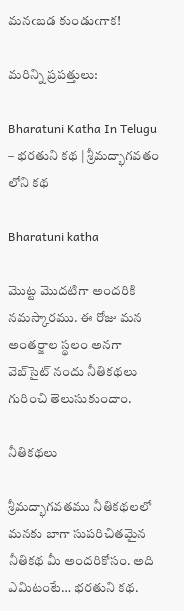మనఁబడ కుండుఁగాక!

మరిన్ని ప్రపత్తులు:

Bharatuni Katha In Telugu – భరతుని కథ | శ్రీమద్భాగవతం లోని కథ

Bharatuni katha

మొట్ట మొదటిగా అందరికి నమస్కారము. ఈ రోజు మన అంతర్జాల స్థలం అనగా వెబ్‌సైట్ నందు నీతికథలు గురించి తెలుసుకుందాం.

నీతికథలు

శ్రీమద్భాగవతము నీతికథలలో మనకు బాగా సుపరిచితమైన నీతికథ మీ అందరికోసం. అది ఎమిటంటే… భరతుని కథ.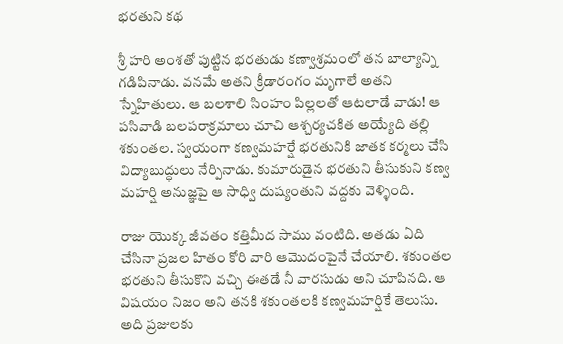భరతుని కథ

శ్రీ హరి అంశతో పుట్టిన భరతుడు కణ్వాశ్రమంలో తన బాల్యాన్ని గడిపినాడు. వనమే అతని క్రీడారంగం మృగాలే అతని స్నేహితులు. ఆ బలశాలి సింహం పిల్లలతో ఆటలాడే వాడు! ఆ పసివాడి బలపరాక్రమాలు చూచి ఆశ్చర్యచకిత అయ్యేది తల్లి శకుంతల. స్వయంగా కణ్వమహర్షే భరతునికి జాతక కర్మలు చేసి విద్యాబుద్ధులు నేర్పినాడు. కుమారుడైన భరతుని తీసుకుని కణ్వ మహర్షి అనుజ్ఞపై ఆ సాధ్వి దుష్యంతుని వద్దకు వెళ్ళింది.

రాజు యొక్క జీవతం కత్తిమీద సాము వంటిది. అతడు ఏది చేసినా ప్రజల హితం కోరి వారి ఆమొదంపైనే చేయాలి. శకుంతల భరతుని తీసుకొని వచ్చి ఈతడే నీ వారసుడు అని చూపినది. ఆ విషయం నిజం అని తనకి శకుంతలకి కణ్వమహర్షికే తెలుసు. అది ప్రజులకు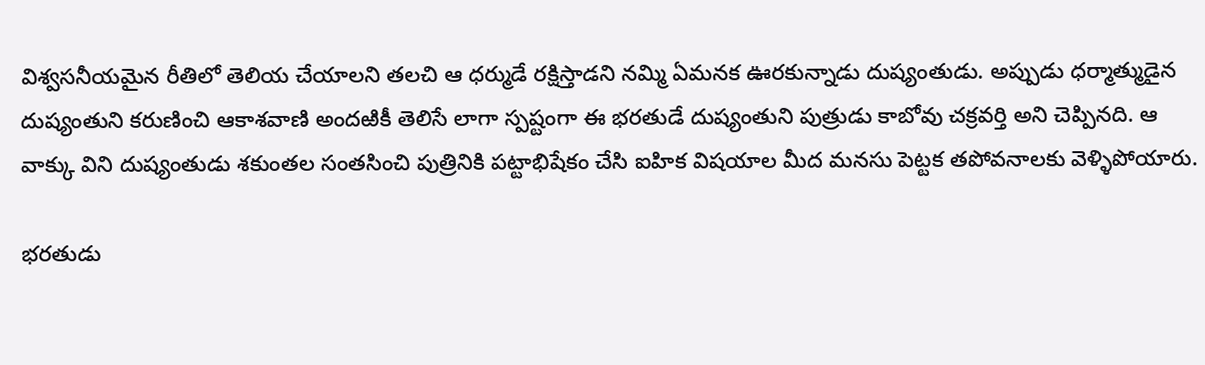విశ్వసనీయమైన రీతిలో తెలియ చేయాలని తలచి ఆ ధర్ముడే రక్షిస్తాడని నమ్మి ఏమనక ఊరకున్నాడు దుష్యంతుడు. అప్పుడు ధర్మాత్ముడైన దుష్యంతుని కరుణించి ఆకాశవాణి అందఱికీ తెలిసే లాగా స్పష్టంగా ఈ భరతుడే దుష్యంతుని పుత్రుడు కాబోవు చక్రవర్తి అని చెప్పినది. ఆ వాక్కు విని దుష్యంతుడు శకుంతల సంతసించి పుత్రినికి పట్టాభిషేకం చేసి ఐహిక విషయాల మీద మనసు పెట్టక తపోవనాలకు వెళ్ళిపోయారు.

భరతుడు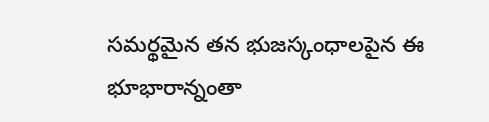సమర్థమైన తన భుజస్కంధాలపైన ఈ భూభారాన్నంతా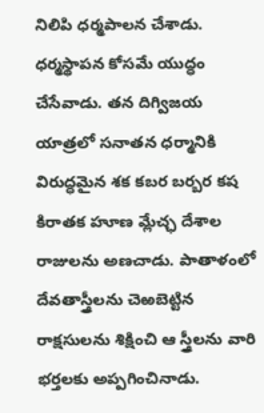నిలిపి ధర్మపాలన చేశాడు. ధర్మస్థాపన కోసమే యుద్ధం చేసేవాడు. తన దిగ్విజయ యాత్రలో సనాతన ధర్మానికి విరుద్ధమైన శక కబర బర్బర కష కిరాతక హూణ మ్లేచ్ఛ దేశాల రాజులను అణచాడు. పాతాళంలో దేవతాస్త్రీలను చెఱబెట్టిన రాక్షసులను శిక్షించి ఆ స్త్రీలను వారి భర్తలకు అప్పగించినాడు.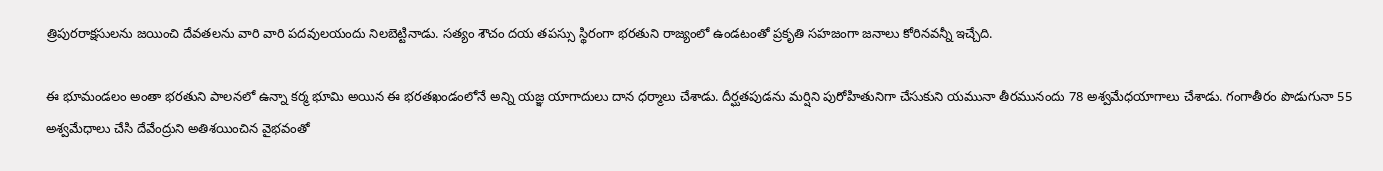త్రిపురరాక్షసులను జయించి దేవతలను వారి వారి పదవులయందు నిలబెట్టినాడు. సత్యం శౌచం దయ తపస్సు స్థిరంగా భరతుని రాజ్యంలో ఉండటంతో ప్రకృతి సహజంగా జనాలు కోరినవన్నీ ఇచ్చేది.

ఈ భూమండలం అంతా భరతుని పాలనలో ఉన్నా కర్మ భూమి అయిన ఈ భరతఖండంలోనే అన్ని యజ్ఞ యాగాదులు దాన ధర్మాలు చేశాడు. దీర్ఘతపుడను మర్షిని పురోహితునిగా చేసుకుని యమునా తీరమునందు 78 అశ్వమేధయాగాలు చేశాడు. గంగాతీరం పొడుగునా 55 అశ్వమేధాలు చేసి దేవేంద్రుని అతిశయించిన వైభవంతో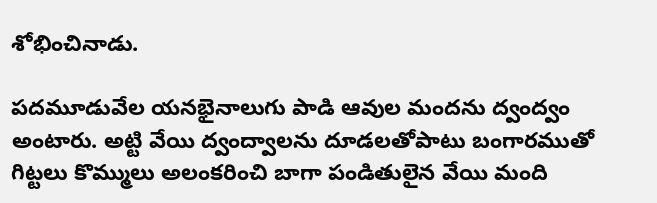శోభించినాడు.

పదమూడువేల యనభైనాలుగు పాడి ఆవుల మందను ద్వంద్వం అంటారు. అట్టి వేయి ద్వంద్వాలను దూడలతోపాటు బంగారముతో గిట్టలు కొమ్ములు అలంకరించి బాగా పండితులైన వేయి మంది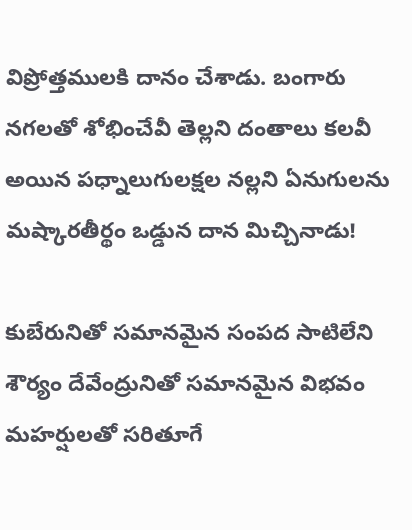విప్రోత్తములకి దానం చేశాడు. బంగారు నగలతో శోభించేవీ తెల్లని దంతాలు కలవీ అయిన పధ్నాలుగులక్షల నల్లని ఏనుగులను మష్కారతీర్థం ఒడ్డున దాన మిచ్చినాడు!

కుబేరునితో సమానమైన సంపద సాటిలేని శౌర్యం దేవేంద్రునితో సమానమైన విభవం మహర్షులతో సరితూగే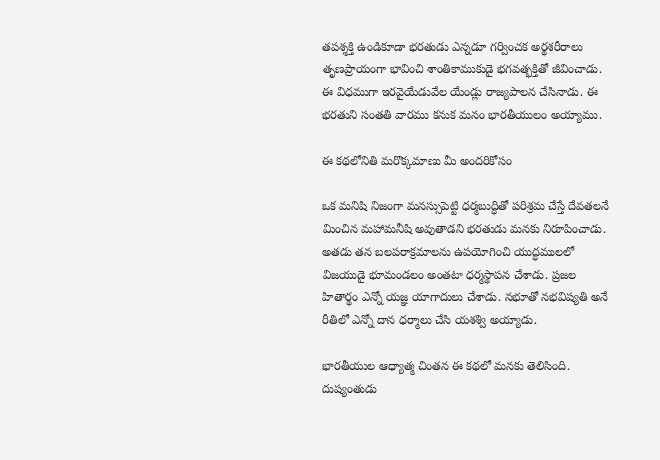తపశ్శక్తి ఉండికూడా భరతుడు ఎన్నడూ గర్వించక అర్థశరీరాలు తృణప్రాయంగా భావించి శాంతికాముకుడై భగవత్భక్తితో జీవించాడు. ఈ విధముగా ఇరవైయేడువేల యేండ్లు రాజ్యపాలన చేసినాడు. ఈ భరతుని సంతతి వారము కనుక మనం భారతీయులం అయ్యాము.

ఈ కథలోనితి మరొక్కమాణు మీ అందరికోసం

ఒక మనిషి నిజంగా మనస్సుపెట్టి ధర్మబుద్ధితో పరిశ్రమ చేస్తే దేవతలనే మించిన మహామనీషి అవుతాడని భరతుడు మనకు నిరూపించాడు. అతడు తన బలపరాక్రమాలను ఉపయోగించి యుద్ధములలో విజయుడై భూమండలం అంతటా ధర్మస్థాపన చేశాడు. ప్రజల హితార్థం ఎన్నో యజ్ఞ యాగాదులు చేశాడు. నభూతో నభవిష్యతి అనే రీతిలో ఎన్నో దాన ధర్మాలు చేసి యశశ్వి అయ్యాడు.

భారతీయుల ఆధ్యాత్మ చింతన ఈ కథలో మనకు తెలిసింది. దుష్యంతుడు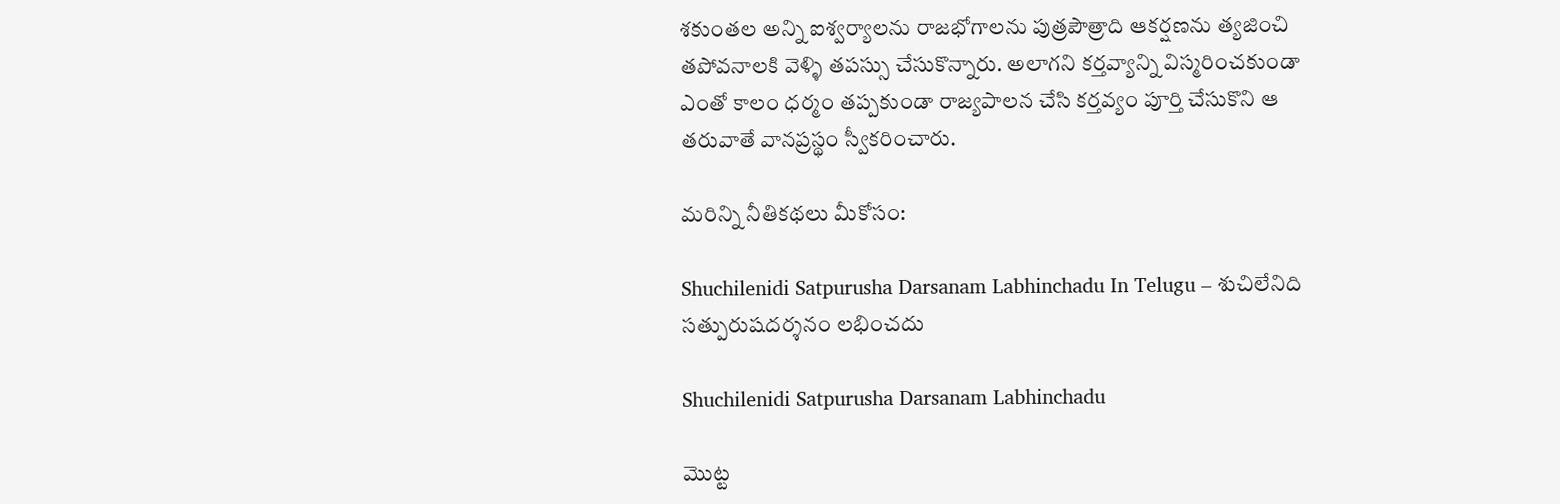శకుంతల అన్ని ఐశ్వర్యాలను రాజభోగాలను పుత్రపౌత్రాది ఆకర్షణను త్యజించి తపోవనాలకి వెళ్ళి తపస్సు చేసుకొన్నారు. అలాగని కర్తవ్యాన్ని విస్మరించకుండా ఎంతో కాలం ధర్మం తప్పకుండా రాజ్యపాలన చేసి కర్తవ్యం పూర్తి చేసుకొని ఆ తరువాతే వానప్రస్థం స్వీకరించారు.

మరిన్ని నీతికథలు మీకోసం:

Shuchilenidi Satpurusha Darsanam Labhinchadu In Telugu – శుచిలేనిది సత్పురుషదర్శనం లభించదు

Shuchilenidi Satpurusha Darsanam Labhinchadu

మొట్ట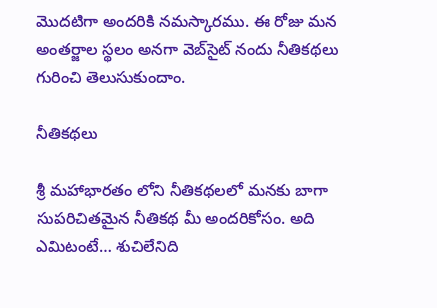మొదటిగా అందరికి నమస్కారము. ఈ రోజు మన అంతర్జాల స్థలం అనగా వెబ్‌సైట్ నందు నీతికథలు గురించి తెలుసుకుందాం.

నీతికథలు

శ్రీ మహాభారతం లోని నీతికథలలో మనకు బాగా సుపరిచితమైన నీతికథ మీ అందరికోసం. అది ఎమిటంటే… శుచిలేనిది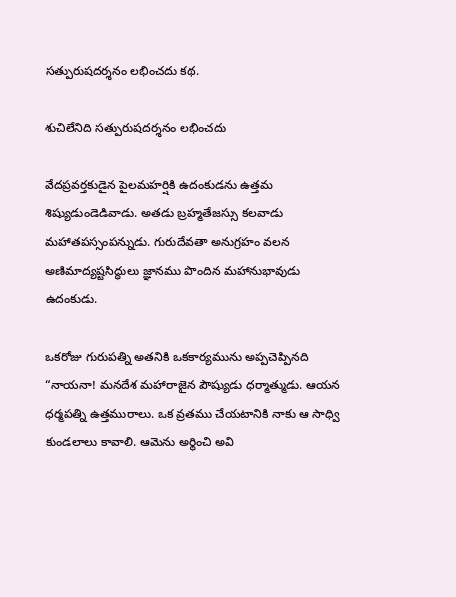సత్పురుషదర్శనం లభించదు కథ.

శుచిలేనిది సత్పురుషదర్శనం లభించదు

వేదప్రవర్తకుడైన పైలమహర్షికి ఉదంకుడను ఉత్తమ శిష్యుడుండెడివాడు. అతడు బ్రహ్మతేజస్సు కలవాడు మహాతపస్సంపన్నుడు. గురుదేవతా అనుగ్రహం వలన అణిమాద్యష్టసిద్ధులు జ్ఞానము పొందిన మహానుభావుడు ఉదంకుడు.

ఒకరోజు గురుపత్ని అతనికి ఒకకార్యమును అప్పచెప్పినది “నాయనా! మనదేశ మహారాజైన పౌష్యుడు ధర్మాత్ముడు. ఆయన ధర్మపత్ని ఉత్తమురాలు. ఒక వ్రతము చేయటానికి నాకు ఆ సాధ్వి కుండలాలు కావాలి. ఆమెను అర్థించి అవి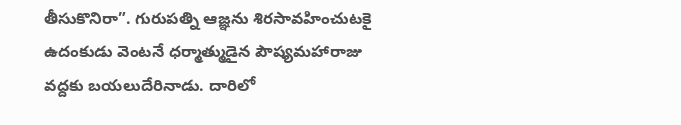తీసుకొనిరా”. గురుపత్ని ఆజ్ఞను శిరసావహించుటకై ఉదంకుడు వెంటనే ధర్మాత్ముడైన పౌష్యమహారాజు వద్దకు బయలుదేరినాడు. దారిలో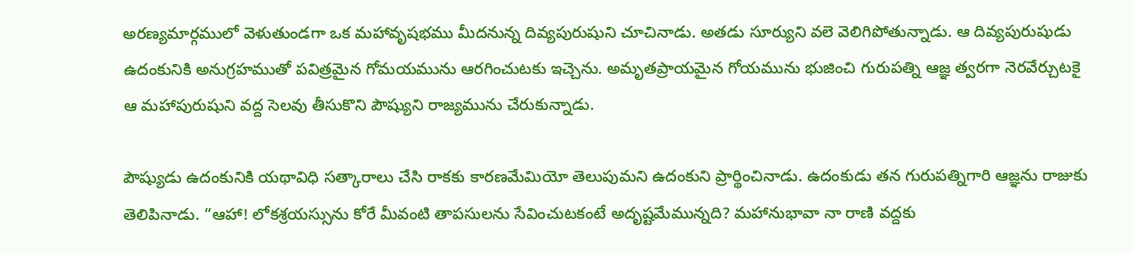అరణ్యమార్గములో వెళుతుండగా ఒక మహావృషభము మీదనున్న దివ్యపురుషుని చూచినాడు. అతడు సూర్యుని వలె వెలిగిపోతున్నాడు. ఆ దివ్యపురుషుడు ఉదంకునికి అనుగ్రహముతో పవిత్రమైన గోమయమును ఆరగించుటకు ఇచ్చెను. అమృతప్రాయమైన గోయమును భుజించి గురుపత్ని ఆజ్ఞ త్వరగా నెరవేర్చుటకై ఆ మహాపురుషుని వద్ద సెలవు తీసుకొని పౌష్యుని రాజ్యమును చేరుకున్నాడు.

పౌష్యుడు ఉదంకునికి యథావిధి సత్కారాలు చేసి రాకకు కారణమేమియో తెలుపుమని ఉదంకుని ప్రార్థించినాడు. ఉదంకుడు తన గురుపత్నిగారి ఆజ్ఞను రాజుకు తెలిపినాడు. “ఆహా! లోకశ్రయస్సును కోరే మీవంటి తాపసులను సేవించుటకంటే అదృష్టమేమున్నది? మహానుభావా నా రాణి వద్దకు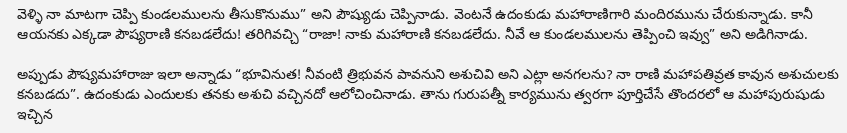వెళ్ళి నా మాటగా చెప్పి కుండలములను తీసుకొనుము” అని పౌష్యుడు చెప్పినాడు. వెంటనే ఉదంకుడు మహారాణిగారి మందిరమును చేరుకున్నాడు. కానీ ఆయనకు ఎక్కడా పౌష్యరాణి కనబడలేదు! తరిగివచ్చి “రాజా! నాకు మహారాణి కనబడలేదు. నీవే ఆ కుండలములను తెప్పించి ఇవ్వు” అని అడిగినాడు.

అప్పుడు పౌష్యమహారాజు ఇలా అన్నాడు “భూవినుత! నీవంటి త్రిభువన పావనుని అశుచివి అని ఎట్లా అనగలను? నా రాణి మహాపతివ్రత కావున అశుచులకు కనబడదు”. ఉదంకుడు ఎందులకు తనకు అశుచి వచ్చినదో ఆలోచించినాడు. తాను గురుపత్నీ కార్యమును త్వరగా పూర్తిచేసే తొందరలో ఆ మహాపురుషుడు ఇచ్చిన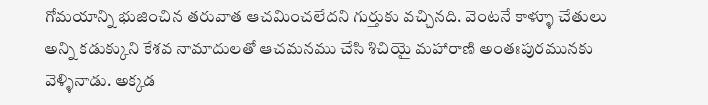గోమయాన్ని భుజించిన తరువాత ఆచమించలేదని గుర్తుకు వచ్చినది. వెంటనే కాళ్ళూ చేతులు అన్ని కడుక్కుని కేశవ నామాదులతో ఆచమనము చేసి శిచియై మహారాణి అంతఃపురమునకు వెళ్ళినాడు. అక్కడ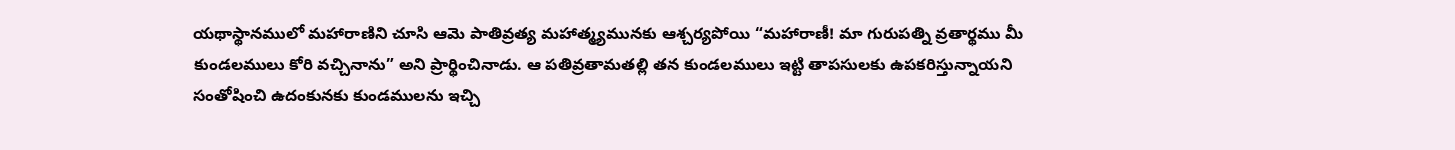యథాస్థానములో మహారాణిని చూసి ఆమె పాతివ్రత్య మహాత్మ్యమునకు ఆశ్చర్యపోయి “మహారాణీ! మా గురుపత్ని వ్రతార్థము మీ కుండలములు కోరి వచ్చినాను” అని ప్రార్థించినాడు. ఆ పతివ్రతామతల్లి తన కుండలములు ఇట్టి తాపసులకు ఉపకరిస్తున్నాయని సంతోషించి ఉదంకునకు కుండములను ఇచ్చి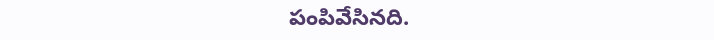పంపివేసినది.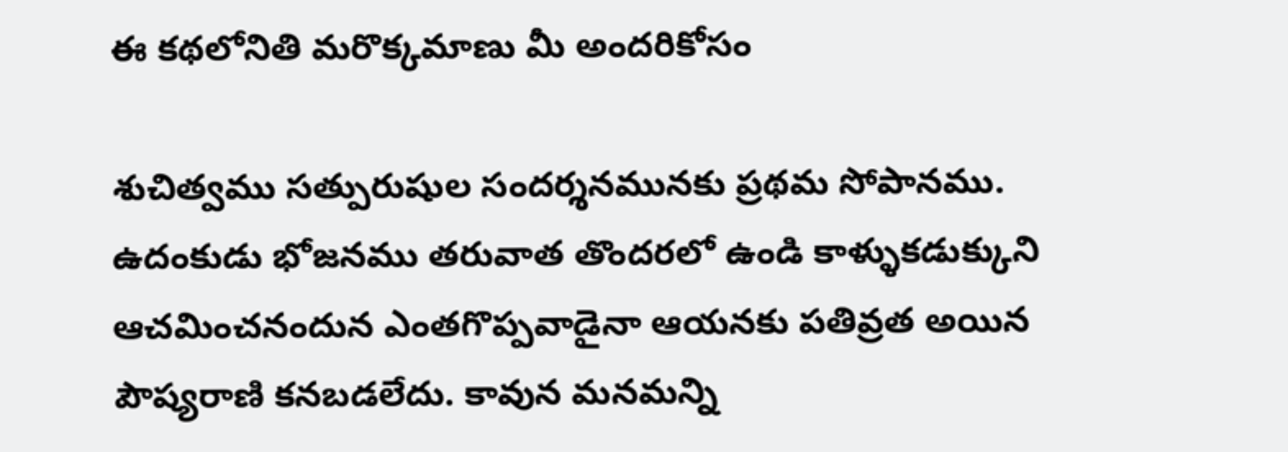ఈ కథలోనితి మరొక్కమాణు మీ అందరికోసం

శుచిత్వము సత్పురుషుల సందర్శనమునకు ప్రథమ సోపానము. ఉదంకుడు భోజనము తరువాత తొందరలో ఉండి కాళ్ళుకడుక్కుని ఆచమించనందున ఎంతగొప్పవాడైనా ఆయనకు పతివ్రత అయిన పౌష్యరాణి కనబడలేదు. కావున మనమన్ని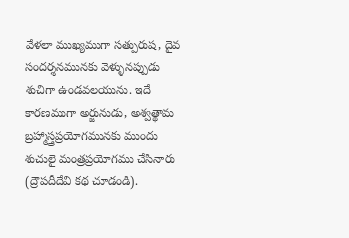వేళలా ముఖ్యముగా సత్పురుష, దైవ సందర్శనమునకు వెళ్ళునప్పుడు శుచిగా ఉండవలయును. ఇదే కారణముగా అర్జునుడు, అశ్వత్థామ బ్రహ్మాస్త్రప్రయోగమునకు ముందు శుచులై మంత్రప్రయోగము చేసినారు (ద్రౌపదీదేవి కథ చూడండి).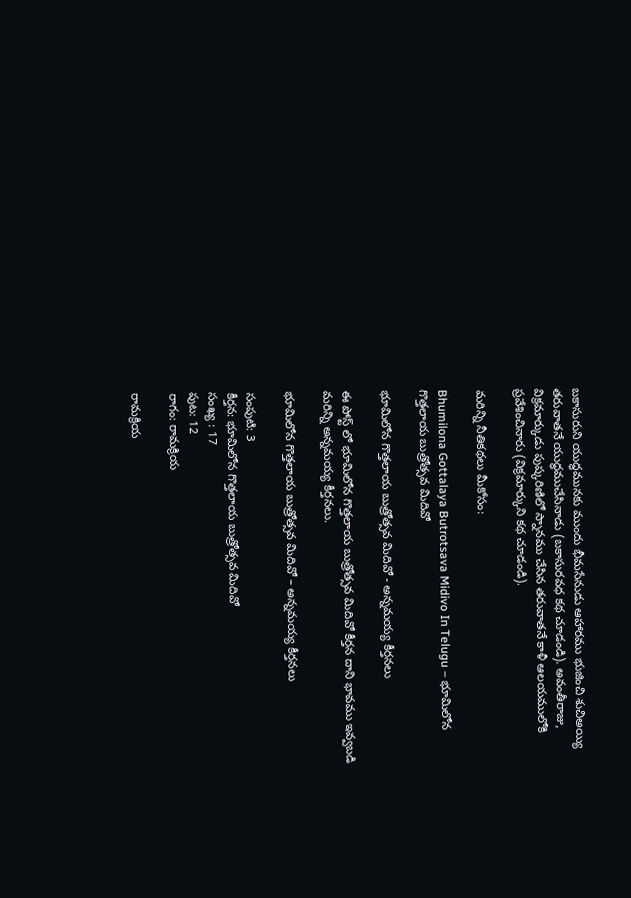బకాసురుని యుద్ధమునకు ముందు భీమసేనుడు ఆహారము భుజించి శుచిఅయ్యి తరువాతనే యుద్ధముచేసినాడు (బకాసురవధ కథ చూడండి). అవంతీరాజు, విక్రమార్కుడు పుష్కరిణిలో స్నానము చేసిన తరువాతనే కాళీ ఆలయములోకి ప్రవేశించినారు (విక్రమార్కుని కథ చూడండి).

మరిన్ని నీతికథలు మీకోసం:

Bhumilona Gottalaya Butrotsava Midivo In Telugu – భూమిలోన గొత్తలాయ బుత్రోత్సవ మిదివో

భూమిలోన గొత్తలాయ బుత్రోత్సవ మిదివో - అన్నమయ్య కీర్తనలు

ఈ పోస్ట్ లో భూమిలోన గొత్తలాయ బుత్రోత్సవ మిదివో కీర్తన దాని భావము ఇవ్వబడి మరిన్ని అన్నమయ్య కీర్తనలు.

భూమిలోన గొత్తలాయ బుత్రోత్సవ మిదివో – అన్నమయ్య కీర్తనలు

సంపుటి: 3
కీర్తన: భూమిలోన గొత్తలాయ బుత్రోత్సవ మిదివో
సంఖ్య : 17
పుట: 12
రాగం: రామక్రియ

రామక్రియ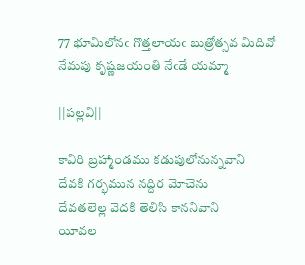77 భూమిలోనఁ గొత్తలాయఁ బుత్రోత్సవ మిదివో
నేమపు కృష్ణజయంతి నేఁడే యమ్మా

||పల్లవి||

కావిరి బ్రహ్మాండము కడుపులోనున్నవాని
దేవకి గర్భమున నద్దిర మోచెను
దేవతలెల్ల వెదకి తెలిసి కాననివాని
యీవల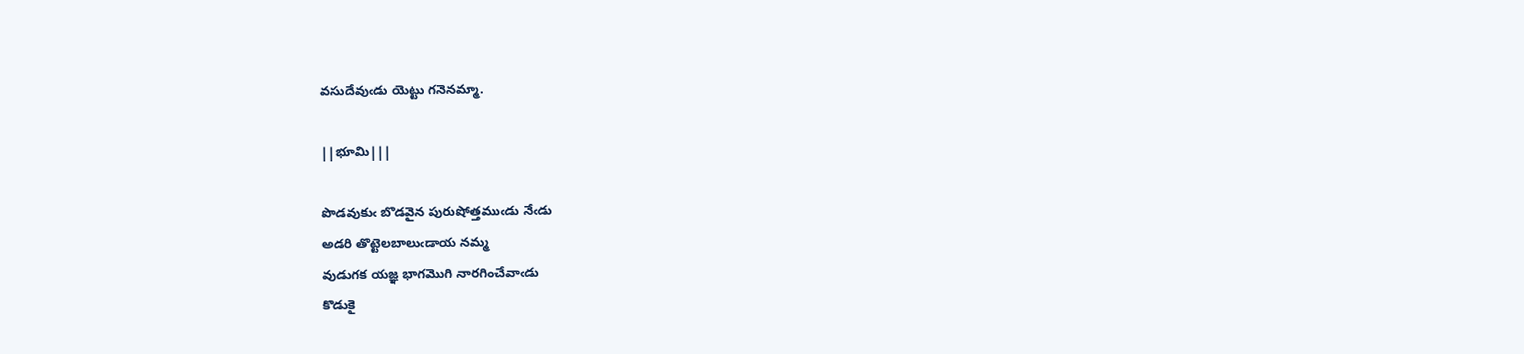వసుదేవుఁడు యెట్టు గనెనమ్మా.

||భూమి|||

పొడవుకుఁ బొడవైన పురుషోత్తముఁడు నేఁడు
అడరి తొట్టెలబాలుఁడాయ నమ్మ
వుడుగక యజ్ఞ భాగమొగి నారగించేవాఁడు
కొడుకై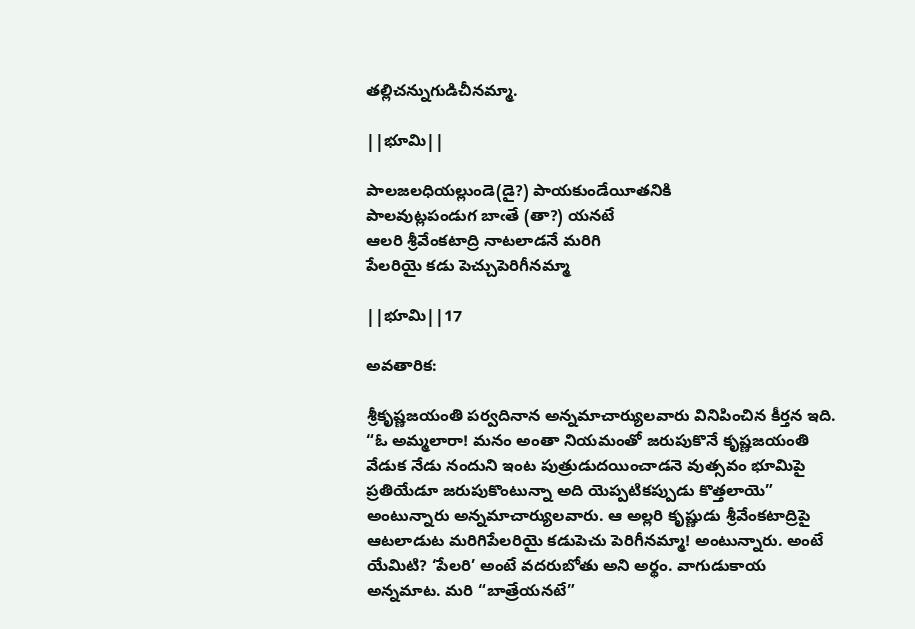తల్లిచన్నుగుడిచీనమ్మా.

||భూమి||

పాలజలధియల్లుండె(డై?) పాయకుండేయీతనికి
పాలవుట్లపండుగ బాఁతే (తా?) యనటే
ఆలరి శ్రీవేంకటాద్రి నాటలాడనే మరిగి
పేలరియై కడు పెచ్చుపెరిగీనమ్మా

||భూమి||17

అవతారిక:

శ్రీకృష్ణజయంతి పర్వదినాన అన్నమాచార్యులవారు వినిపించిన కీర్తన ఇది. “ఓ అమ్మలారా! మనం అంతా నియమంతో జరుపుకొనే కృష్ణజయంతి వేడుక నేడు నందుని ఇంట పుత్రుడుదయించాడనె వుత్సవం భూమిపై ప్రతియేడూ జరుపుకొంటున్నా అది యెప్పటికప్పుడు కొత్తలాయె” అంటున్నారు అన్నమాచార్యులవారు. ఆ అల్లరి కృష్ణుడు శ్రీవేంకటాద్రిపై ఆటలాడుట మరిగిపేలరియై కడుపెచు పెరిగీనమ్మా! అంటున్నారు. అంటే యేమిటి? ‘పేలరి’ అంటే వదరుబోతు అని అర్థం. వాగుడుకాయ అన్నమాట. మరి “బాత్రేయనటే”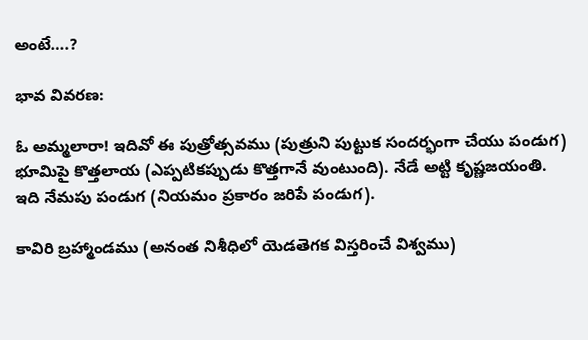అంటే….?

భావ వివరణ:

ఓ అమ్మలారా! ఇదివో ఈ పుత్రోత్సవము (పుత్రుని పుట్టుక సందర్భంగా చేయు పండుగ) భూమిపై కొత్తలాయ (ఎప్పటికప్పుడు కొత్తగానే వుంటుంది). నేడే అట్టి కృష్ణజయంతి. ఇది నేమపు పండుగ (నియమం ప్రకారం జరిపే పండుగ).

కావిరి బ్రహ్మాండము (అనంత నిశీధిలో యెడతెగక విస్తరించే విశ్వము)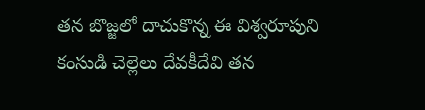తన బొజ్జలో దాచుకొన్న ఈ విశ్వరూపుని కంసుడి చెల్లెలు దేవకీదేవి తన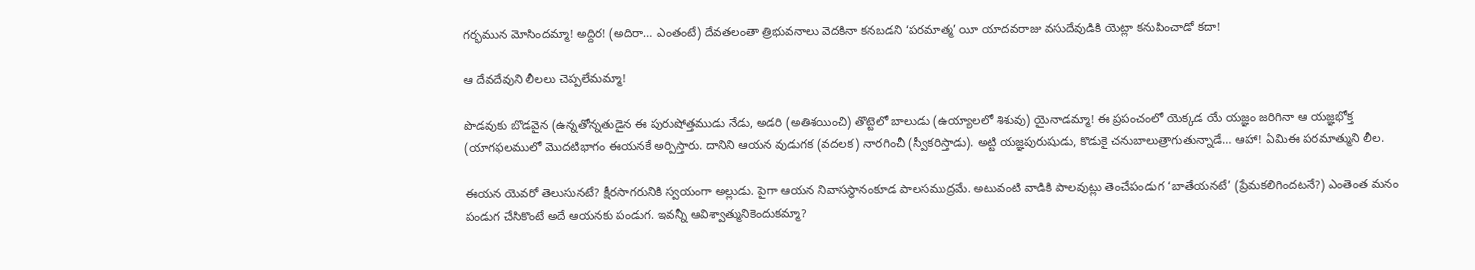గర్భమున మోసిందమ్మా! అద్దిర! (అదిరా… ఎంతంటే) దేవతలంతా త్రిభువనాలు వెదకినా కనబడని ‘పరమాత్మ’ యీ యాదవరాజు వసుదేవుడికి యెట్లా కనుపించాడో కదా!

ఆ దేవదేవుని లీలలు చెప్పలేమమ్మా!

పొడవుకు బొడవైన (ఉన్నతోన్నతుడైన ఈ పురుషోత్తముడు నేడు, అడరి (అతిశయించి) తొట్టెలో బాలుడు (ఉయ్యాలలో శిశువు) యైనాడమ్మా! ఈ ప్రపంచంలో యెక్కడ యే యజ్ఞం జరిగినా ఆ యజ్ఞభోక్త (యాగఫలములో మొదటిభాగం ఈయనకే అర్పిస్తారు. దానిని ఆయన వుడుగక (వదలక) నారగించీ (స్వీకరిస్తాడు). అట్టి యజ్ఞపురుషుడు, కొడుకై చనుబాలుత్రాగుతున్నాడే… ఆహా! ఏమిఈ పరమాత్ముని లీల.

ఈయన యెవరో తెలుసునటే? క్షీరసాగరునికి స్వయంగా అల్లుడు. పైగా ఆయన నివాసస్థానంకూడ పాలసముద్రమే. అటువంటి వాడికి పాలవుట్లు తెంచేపండుగ ‘బాతేయనటే’ (ప్రేమకలిగిందటనే?) ఎంతెంత మనం పండుగ చేసికొంటే అదే ఆయనకు పండుగ. ఇవన్నీ ఆవిశ్వాత్మునికెందుకమ్మా?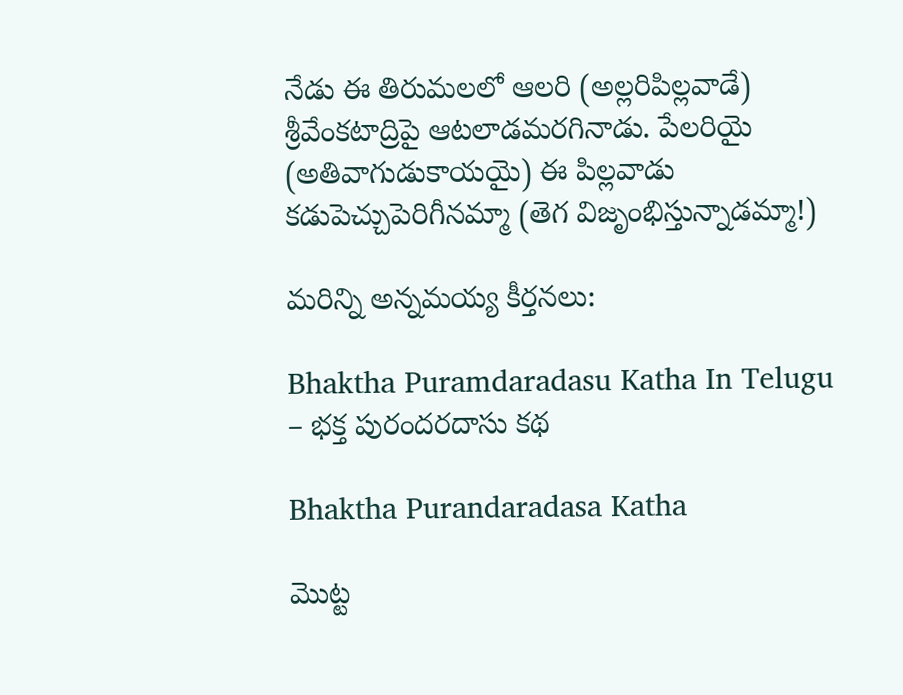నేడు ఈ తిరుమలలో ఆలరి (అల్లరిపిల్లవాడే) శ్రీవేంకటాద్రిపై ఆటలాడమరగినాడు. పేలరియై (అతివాగుడుకాయయై) ఈ పిల్లవాడు కడుపెచ్చుపెరిగీనమ్మా (తెగ విజృంభిస్తున్నాడమ్మా!)

మరిన్ని అన్నమయ్య కీర్తనలు:

Bhaktha Puramdaradasu Katha In Telugu – భక్త పురందరదాసు కథ

Bhaktha Purandaradasa Katha

మొట్ట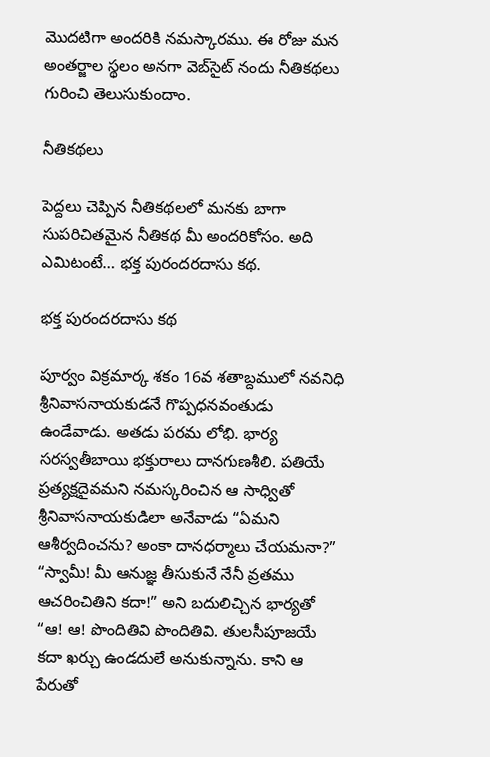మొదటిగా అందరికి నమస్కారము. ఈ రోజు మన అంతర్జాల స్థలం అనగా వెబ్‌సైట్ నందు నీతికథలు గురించి తెలుసుకుందాం.

నీతికథలు

పెద్దలు చెప్పిన నీతికథలలో మనకు బాగా సుపరిచితమైన నీతికథ మీ అందరికోసం. అది ఎమిటంటే… భక్త పురందరదాసు కథ.

భక్త పురందరదాసు కథ

పూర్వం విక్రమార్క శకం 16వ శతాబ్దములో నవనిధి శ్రీనివాసనాయకుడనే గొప్పధనవంతుడు ఉండేవాడు. అతడు పరమ లోభి. భార్య సరస్వతీబాయి భక్తురాలు దానగుణశీలి. పతియే ప్రత్యక్షదైవమని నమస్కరించిన ఆ సాధ్వితో శ్రీనివాసనాయకుడిలా అనేవాడు “ఏమని ఆశీర్వదించను? అంకా దానధర్మాలు చేయమనా?” “స్వామీ! మీ ఆనుజ్ఞ తీసుకునే నేనీ వ్రతము ఆచరించితిని కదా!” అని బదులిచ్చిన భార్యతో “ఆ! ఆ! పొందితివి పొందితివి. తులసీపూజయే కదా ఖర్చు ఉండదులే అనుకున్నాను. కాని ఆ పేరుతో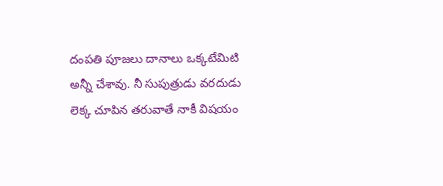దంపతి పూజలు దానాలు ఒక్కటేమిటి అన్నీ చేశావు. నీ సుపుత్రుడు వరదుడు లెక్క చూపిన తరువాతే నాకీ విషయం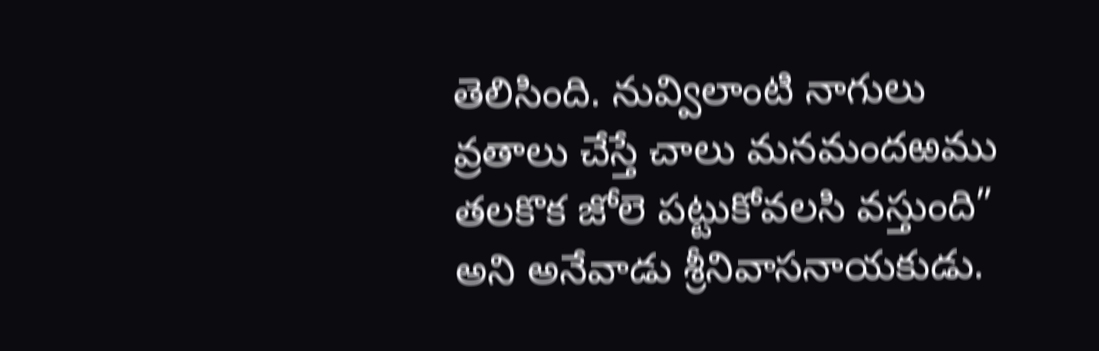తెలిసింది. నువ్విలాంటి నాగులు వ్రతాలు చేస్తే చాలు మనమందఱము తలకొక జోలె పట్టుకోవలసి వస్తుంది” అని అనేవాడు శ్రీనివాసనాయకుడు.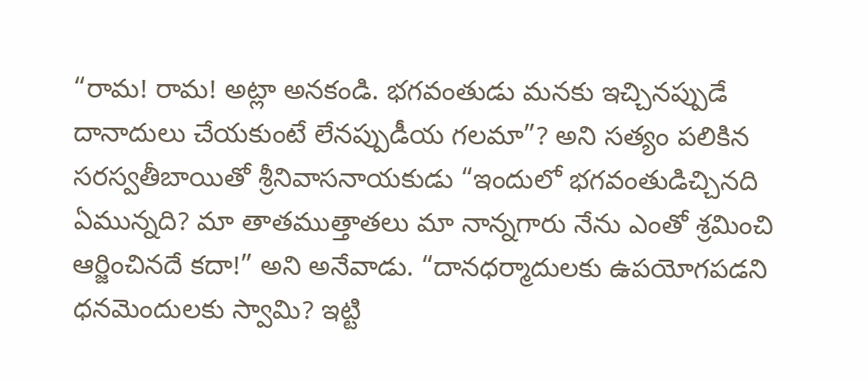“రామ! రామ! అట్లా అనకండి. భగవంతుడు మనకు ఇచ్చినప్పుడే దానాదులు చేయకుంటే లేనప్పుడీయ గలమా”? అని సత్యం పలికిన సరస్వతీబాయితో శ్రీనివాసనాయకుడు “ఇందులో భగవంతుడిచ్చినది ఏమున్నది? మా తాతముత్తాతలు మా నాన్నగారు నేను ఎంతో శ్రమించి ఆర్జించినదే కదా!” అని అనేవాడు. “దానధర్మాదులకు ఉపయోగపడని ధనమెందులకు స్వామి? ఇట్టి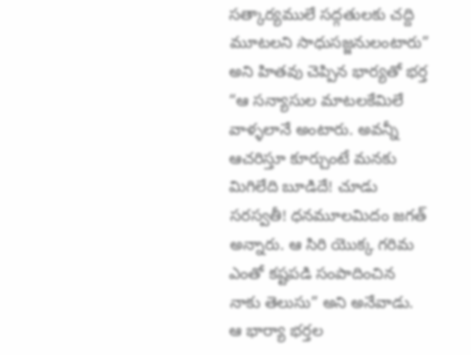సత్కార్యములే సద్గతులకు చద్ది మూటలని సాధుసజ్జనులంటారు” అని హితవు చెప్పిన భార్యతో భర్త “ఆ సన్యాసుల మాటలకేమిలే వాళ్ళలానే అంటారు. అవన్నీ ఆచరిస్తూ కూర్చుంటే మనకు మిగిలేది బూడిదే! చూడు సరస్వతీ! ధనమూలమిదం జగత్ అన్నారు. ఆ సిరి యొక్క గరిమ ఎంతో కష్టపడి సంపాదించిన నాకు తెలుసు” అని అనేవాడు. ఆ భార్యా భర్తల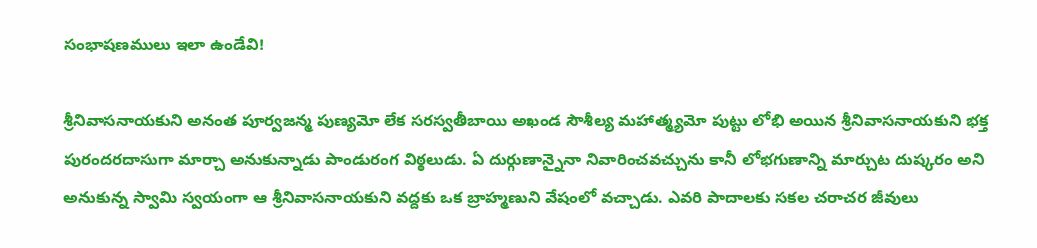సంభాషణములు ఇలా ఉండేవి!

శ్రీనివాసనాయకుని అనంత పూర్వజన్మ పుణ్యమో లేక సరస్వతీబాయి అఖండ సౌశీల్య మహాత్మ్యమో పుట్టు లోభి అయిన శ్రీనివాసనాయకుని భక్త పురందరదాసుగా మార్చా అనుకున్నాడు పాండురంగ విఠ్ఠలుడు. ఏ దుర్గుణాన్నైనా నివారించవచ్చును కానీ లోభగుణాన్ని మార్చుట దుష్కరం అని అనుకున్న స్వామి స్వయంగా ఆ శ్రీనివాసనాయకుని వద్దకు ఒక బ్రాహ్మణుని వేషంలో వచ్చాడు. ఎవరి పాదాలకు సకల చరాచర జీవులు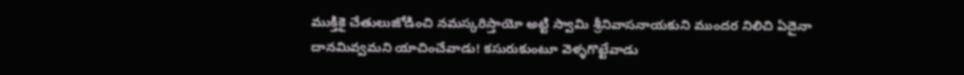ముక్తికై చేతులుజోడించి నమస్కరిస్తాయో అట్టి స్వామి శ్రీనివాసనాయకుని ముందర నిలిచి ఏదైనా దానమివ్వమని యాచించేవాడు! కసురుకుంటూ వెళ్ళగొట్టేవాడు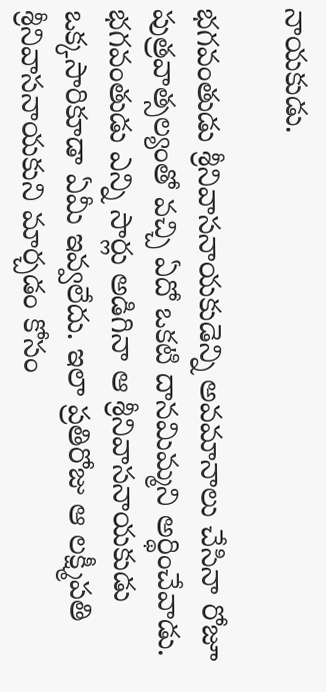నాయకుడు.

భగవంతుడు శ్రీనివాసనాయకుడెన్ని అవమానాలు చేసినా రోజూ పుత్రవాత్సల్యంతో వచ్చి ఏదో ఒకటి దానమిమ్మని అర్థించేవాడు. భగవంతుడు ఎన్ని సార్లు అడిగినా ఆ శ్రీనివాసనాయకుడు ఒక్కసారికూడా ఏమీ ఇవ్వలేదు. ఇలా ప్రతిరోజు ఆ లక్ష్మీపతి శ్రీనివాసనాయకుని మార్చడం కోసం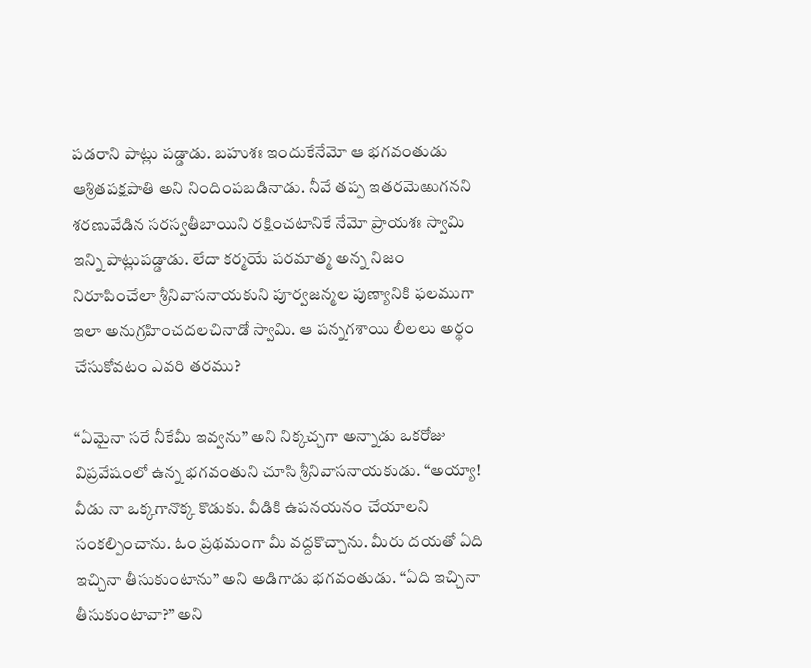పడరాని పాట్లు పడ్డాడు. బహుశః ఇందుకేనేమో ఆ భగవంతుడు ఆశ్రితపక్షపాతి అని నిందింపబడినాడు. నీవే తప్ప ఇతరమెఱుగనని శరణువేడిన సరస్వతీబాయిని రక్షించటానికే నేమో ప్రాయశః స్వామి ఇన్ని పాట్లుపడ్డాడు. లేదా కర్మయే పరమాత్మ అన్న నిజం నిరూపించేలా శ్రీనివాసనాయకుని పూర్వజన్మల పుణ్యానికి ఫలముగా ఇలా అనుగ్రహించదలచినాడో స్వామి. ఆ పన్నగశాయి లీలలు అర్థం చేసుకోవటం ఎవరి తరము?

“ఏమైనా సరే నీకేమీ ఇవ్వను” అని నిక్కచ్చగా అన్నాడు ఒకరోజు విప్రవేషంలో ఉన్న భగవంతుని చూసి శ్రీనివాసనాయకుడు. “అయ్యా! వీడు నా ఒక్కగానొక్క కొడుకు. వీడికి ఉపనయనం చేయాలని సంకల్పించాను. ఓం ప్రథమంగా మీ వద్దకొచ్చాను. మీరు దయతో ఏది ఇచ్చినా తీసుకుంటాను” అని అడిగాడు భగవంతుడు. “ఏది ఇచ్చినా తీసుకుంటావా?” అని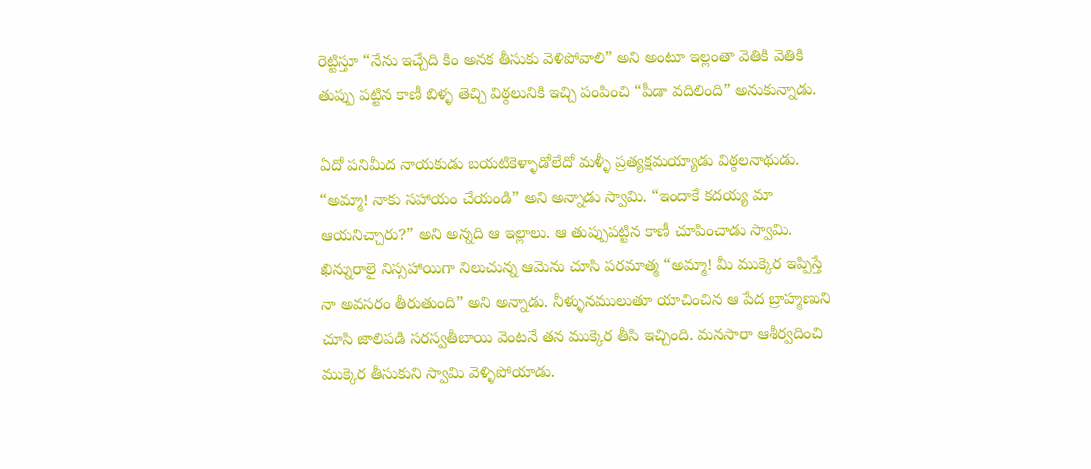రెట్టిస్తూ “నేను ఇచ్చేది కిం అనక తీసుకు వెళిపోవాలి” అని అంటూ ఇల్లంతా వెతికి వెతికి తుప్పు పట్టిన కాణీ బిళ్ళ తెచ్చి విఠ్ఠలునికి ఇచ్చి పంపించి “పీడా వదిలింది” అనుకున్నాడు.

ఏదో పనిమీద నాయకుడు బయటికెళ్ళాడోలేదో మళ్ళీ ప్రత్యక్షమయ్యాడు విఠ్ఠలనాథుడు. “అమ్మా! నాకు సహాయం చేయండి” అని అన్నాడు స్వామి. “ఇందాకే కదయ్య మా ఆయనిచ్చారు?” అని అన్నది ఆ ఇల్లాలు. ఆ తుప్పుపట్టిన కాణీ చూపించాడు స్వామి. ఖిన్నురాలై నిస్సహాయిగా నిలుచున్న ఆమెను చూసి పరమాత్మ “అమ్మా! మీ ముక్కెర ఇప్పిస్తే నా అవసరం తీరుతుంది” అని అన్నాడు. నీళ్ళునములుతూ యాచించిన ఆ పేద బ్రాహ్మణుని చూసి జాలిపడి సరస్వతీబాయి వెంటనే తన ముక్కెర తీసి ఇచ్చింది. మనసారా ఆశీర్వదించి ముక్కెర తీసుకుని స్వామి వెళ్ళిపోయాడు.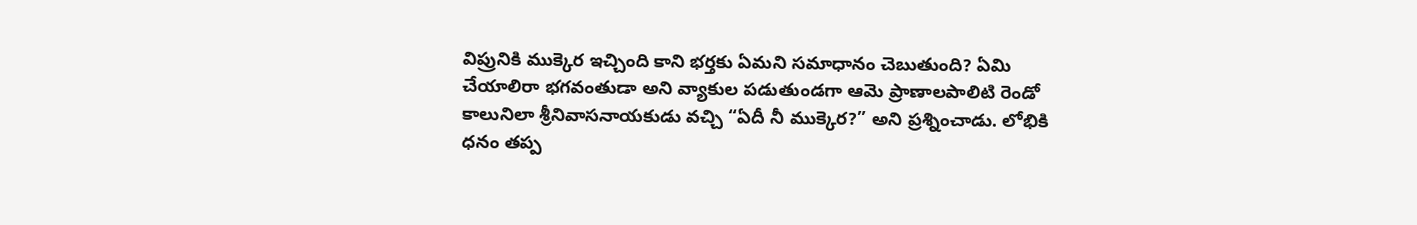విప్రునికి ముక్కెర ఇచ్చింది కాని భర్తకు ఏమని సమాధానం చెబుతుంది? ఏమి చేయాలిరా భగవంతుడా అని వ్యాకుల పడుతుండగా ఆమె ప్రాణాలపాలిటి రెండో కాలునిలా శ్రీనివాసనాయకుడు వచ్చి “ఏదీ నీ ముక్కెర?” అని ప్రశ్నించాడు. లోభికి ధనం తప్ప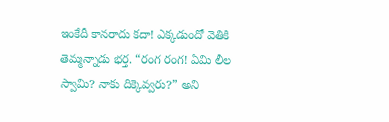ఇంకేదీ కానరాదు కదా! ఎక్కడుందో వెతికి తెమ్మన్నాడు భర్త. “రంగ రంగ! ఏమి లీల స్వామి? నాకు దిక్కెవ్వరు?” అని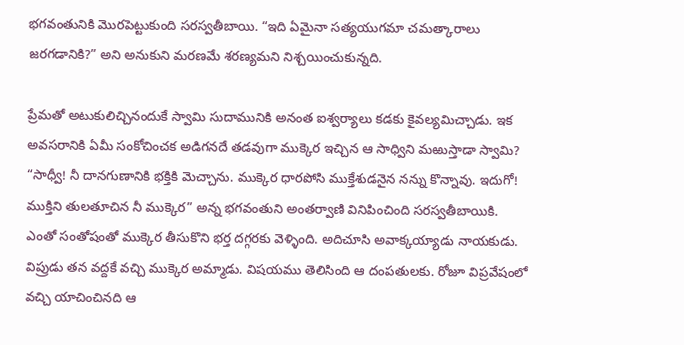భగవంతునికి మొరపెట్టుకుంది సరస్వతీబాయి. “ఇది ఏమైనా సత్యయుగమా చమత్కారాలు జరగడానికి?” అని అనుకుని మరణమే శరణ్యమని నిశ్చయించుకున్నది.

ప్రేమతో అటుకులిచ్చినందుకే స్వామి సుదామునికి అనంత ఐశ్వర్యాలు కడకు కైవల్యమిచ్చాడు. ఇక అవసరానికి ఏమీ సంకోచించక అడిగనదే తడవుగా ముక్కెర ఇచ్చిన ఆ సాధ్విని మఱుస్తాడా స్వామి? “సాధ్వీ! నీ దానగుణానికి భక్తికి మెచ్చాను. ముక్కెర ధారపోసి ముక్తేశుడనైన నన్ను కొన్నావు. ఇదుగో! ముక్తిని తులతూచిన నీ ముక్కెర” అన్న భగవంతుని అంతర్వాణి వినిపించింది సరస్వతీబాయికి. ఎంతో సంతోషంతో ముక్కెర తీసుకొని భర్త దగ్గరకు వెళ్ళింది. అదిచూసి అవాక్కయ్యాడు నాయకుడు. విప్రుడు తన వద్దకే వచ్చి ముక్కెర అమ్మాడు. విషయము తెలిసింది ఆ దంపతులకు. రోజూ విప్రవేషంలో వచ్చి యాచించినది ఆ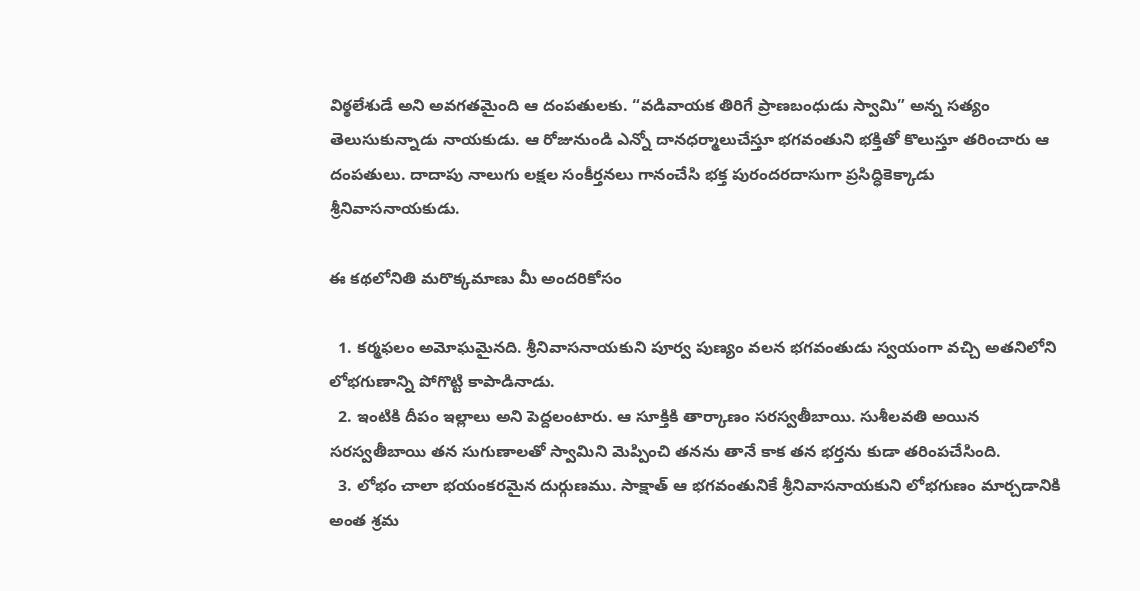విఠ్ఠలేశుడే అని అవగతమైంది ఆ దంపతులకు. “వడివాయక తిరిగే ప్రాణబంధుడు స్వామి” అన్న సత్యం తెలుసుకున్నాడు నాయకుడు. ఆ రోజునుండి ఎన్నో దానధర్మాలుచేస్తూ భగవంతుని భక్తితో కొలుస్తూ తరించారు ఆ దంపతులు. దాదాపు నాలుగు లక్షల సంకీర్తనలు గానంచేసి భక్త పురందరదాసుగా ప్రసిద్ధికెక్కాడు శ్రీనివాసనాయకుడు.

ఈ కథలోనితి మరొక్కమాణు మీ అందరికోసం

  1. కర్మఫలం అమోఘమైనది. శ్రీనివాసనాయకుని పూర్వ పుణ్యం వలన భగవంతుడు స్వయంగా వచ్చి అతనిలోని లోభగుణాన్ని పోగొట్టి కాపాడినాడు.
  2. ఇంటికి దీపం ఇల్లాలు అని పెద్దలంటారు. ఆ సూక్తికి తార్కాణం సరస్వతీబాయి. సుశీలవతి అయిన సరస్వతీబాయి తన సుగుణాలతో స్వామిని మెప్పించి తనను తానే కాక తన భర్తను కుడా తరింపచేసింది.
  3. లోభం చాలా భయంకరమైన దుర్గుణము. సాక్షాత్ ఆ భగవంతునికే శ్రీనివాసనాయకుని లోభగుణం మార్చడానికి అంత శ్రమ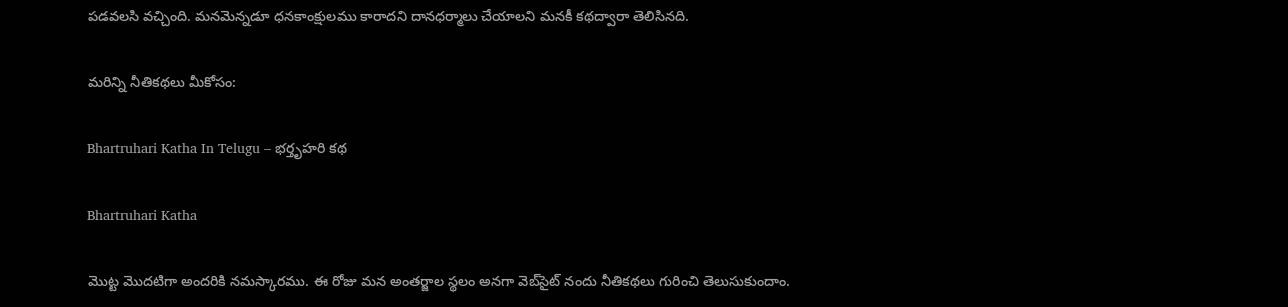పడవలసి వచ్చింది. మనమెన్నడూ ధనకాంక్షులము కారాదని దానధర్మాలు చేయాలని మనకీ కథద్వారా తెలిసినది.

మరిన్ని నీతికథలు మీకోసం:

Bhartruhari Katha In Telugu – భర్తృహరి కథ

Bhartruhari Katha

మొట్ట మొదటిగా అందరికి నమస్కారము. ఈ రోజు మన అంతర్జాల స్థలం అనగా వెబ్‌సైట్ నందు నీతికథలు గురించి తెలుసుకుందాం.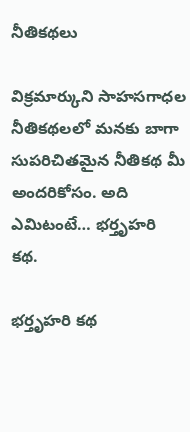నీతికథలు

విక్రమార్కుని సాహసగాధల నీతికథలలో మనకు బాగా సుపరిచితమైన నీతికథ మీ అందరికోసం. అది ఎమిటంటే… భర్తృహరి కథ.

భర్తృహరి కథ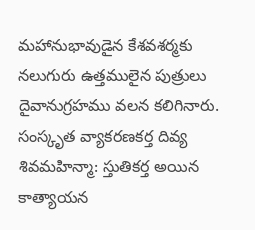మహానుభావుడైన కేశవశర్మకు నలుగురు ఉత్తములైన పుత్రులు దైవానుగ్రహము వలన కలిగినారు. సంస్కృత వ్యాకరణకర్త దివ్య శివమహిన్మా: స్తుతికర్త అయిన కాత్యాయన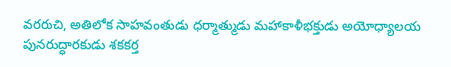వరరుచి, అతిలోక సాహవంతుడు ధర్మాత్ముడు మహాకాళీభక్తుడు అయోధ్యాలయ పునరుద్ధారకుడు శకకర్త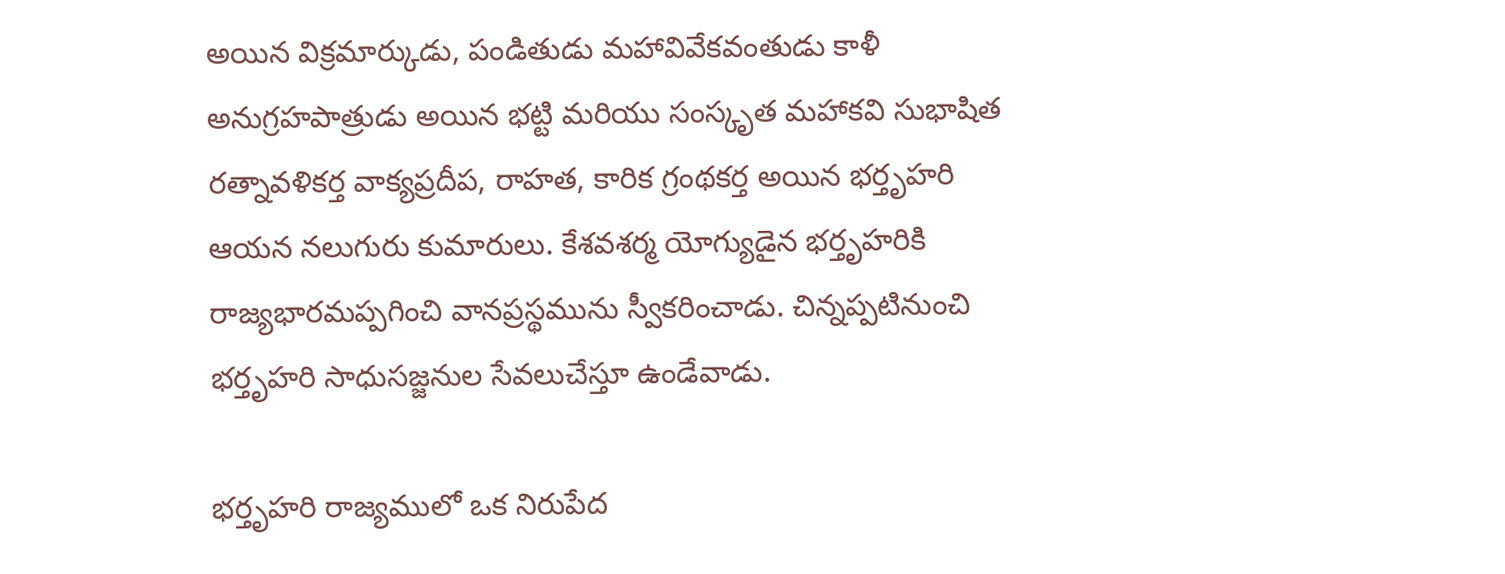అయిన విక్రమార్కుడు, పండితుడు మహావివేకవంతుడు కాళీ అనుగ్రహపాత్రుడు అయిన భట్టి మరియు సంస్కృత మహాకవి సుభాషిత రత్నావళికర్త వాక్యప్రదీప, రాహత, కారిక గ్రంథకర్త అయిన భర్తృహరి ఆయన నలుగురు కుమారులు. కేశవశర్మ యోగ్యుడైన భర్తృహరికి రాజ్యభారమప్పగించి వానప్రస్థమును స్వీకరించాడు. చిన్నప్పటినుంచి భర్తృహరి సాధుసజ్జనుల సేవలుచేస్తూ ఉండేవాడు.

భర్తృహరి రాజ్యములో ఒక నిరుపేద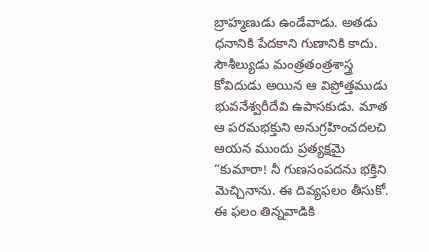బ్రాహ్మణుడు ఉండేవాడు. అతడు ధనానికి పేదకాని గుణానికి కాదు. సౌశీల్యుడు మంత్రతంత్రశాస్త్ర కోవిదుడు అయిన ఆ విప్రోత్తముడు భువనేశ్వరీదేవి ఉపాసకుడు. మాత ఆ పరమభక్తుని అనుగ్రహించదలచి ఆయన ముందు ప్రత్యక్షమై “కుమారా! నీ గుణసంపదను భక్తిని మెచ్చినాను. ఈ దివ్యఫలం తీసుకో. ఈ ఫలం తిన్నవాడికి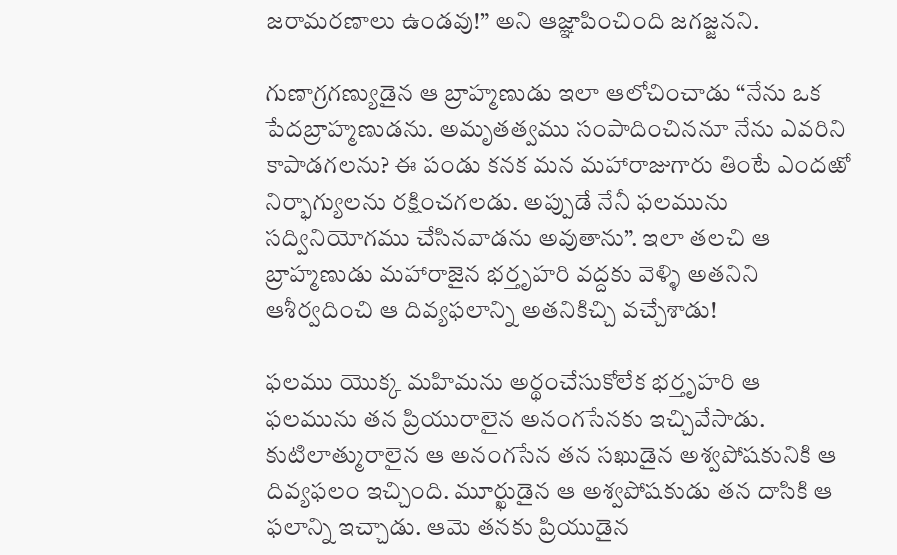జరామరణాలు ఉండవు!” అని ఆజ్ఞాపించింది జగజ్జనని.

గుణాగ్రగణ్యుడైన ఆ బ్రాహ్మణుడు ఇలా ఆలోచించాడు “నేను ఒక పేదబ్రాహ్మణుడను. అమృతత్వము సంపాదించిననూ నేను ఎవరిని కాపాడగలను? ఈ పండు కనక మన మహారాజుగారు తింటే ఎందఱో నిర్భాగ్యులను రక్షించగలడు. అప్పుడే నేనీ ఫలమును సద్వినియోగము చేసినవాడను అవుతాను”. ఇలా తలచి ఆ బ్రాహ్మణుడు మహారాజైన భర్తృహరి వద్దకు వెళ్ళి అతనిని ఆశీర్వదించి ఆ దివ్యఫలాన్ని అతనికిచ్చి వచ్చేశాడు!

ఫలము యొక్క మహిమను అర్థంచేసుకోలేక భర్తృహరి ఆ ఫలమును తన ప్రియురాలైన అనంగసేనకు ఇచ్చివేసాడు. కుటిలాత్మురాలైన ఆ అనంగసేన తన సఖుడైన అశ్వపోషకునికి ఆ దివ్యఫలం ఇచ్చింది. మూర్ఖుడైన ఆ అశ్వపోషకుడు తన దాసికి ఆ ఫలాన్ని ఇచ్చాడు. ఆమె తనకు ప్రియుడైన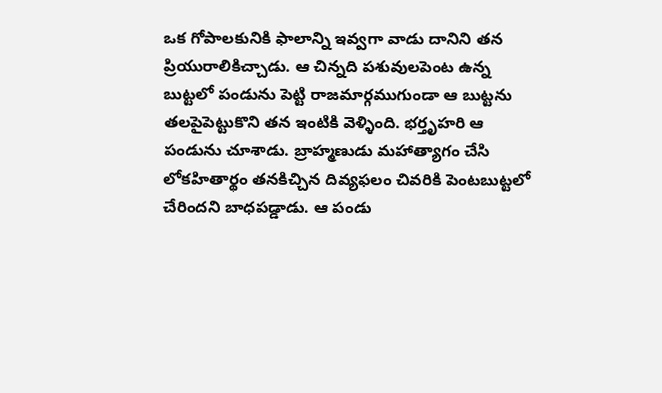ఒక గోపాలకునికి ఫాలాన్ని ఇవ్వగా వాడు దానిని తన ప్రియురాలికిచ్చాడు. ఆ చిన్నది పశువులపెంట ఉన్న బుట్టలో పండును పెట్టి రాజమార్గముగుండా ఆ బుట్టను తలపైపెట్టుకొని తన ఇంటికి వెళ్ళింది. భర్తృహరి ఆ పండును చూశాడు. బ్రాహ్మణుడు మహాత్యాగం చేసి లోకహితార్థం తనకిచ్చిన దివ్యఫలం చివరికి పెంటబుట్టలో చేరిందని బాధపడ్డాడు. ఆ పండు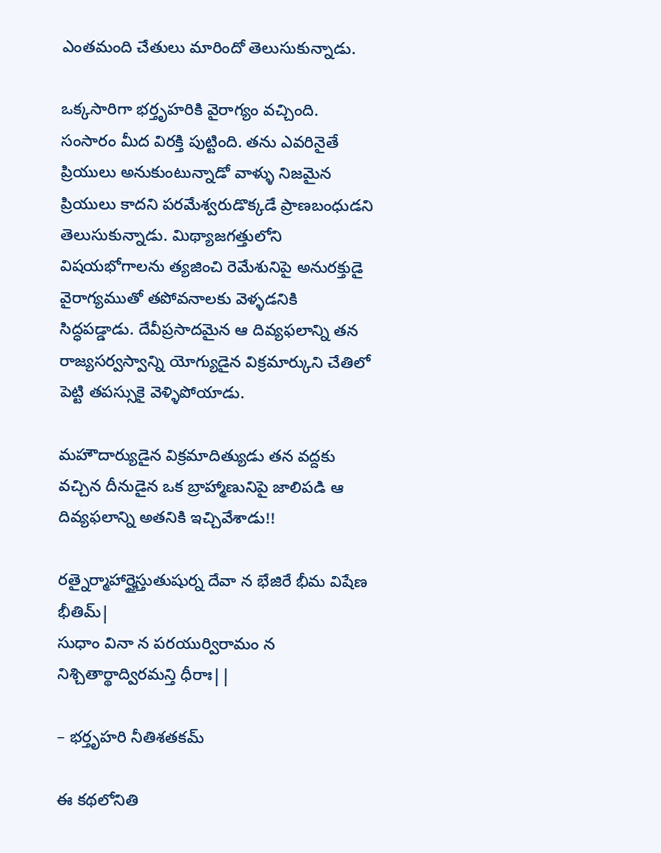ఎంతమంది చేతులు మారిందో తెలుసుకున్నాడు.

ఒక్కసారిగా భర్తృహరికి వైరాగ్యం వచ్చింది. సంసారం మీద విరక్తి పుట్టింది. తను ఎవరినైతే ప్రియులు అనుకుంటున్నాడో వాళ్ళు నిజమైన ప్రియులు కాదని పరమేశ్వరుడొక్కడే ప్రాణబంధుడని తెలుసుకున్నాడు. మిథ్యాజగత్తులోని విషయభోగాలను త్యజించి రెమేశునిపై అనురక్తుడై వైరాగ్యముతో తపోవనాలకు వెళ్ళడనికి సిద్ధపడ్డాడు. దేవీప్రసాదమైన ఆ దివ్యఫలాన్ని తన రాజ్యసర్వస్వాన్ని యోగ్యుడైన విక్రమార్కుని చేతిలో పెట్టి తపస్సుకై వెళ్ళిపోయాడు.

మహౌదార్యుడైన విక్రమాదిత్యుడు తన వద్దకు వచ్చిన దీనుడైన ఒక బ్రాహ్మాణునిపై జాలిపడి ఆ దివ్యఫలాన్ని అతనికి ఇచ్చివేశాడు!!

రత్నైర్మాహార్హైస్తుతుషుర్న దేవా న భేజిరే భీమ విషేణ భీతిమ్|
సుధాం వినా న పరయుర్విరామం న నిశ్చితార్థాద్విరమన్తి ధీరాః||

– భర్తృహరి నీతిశతకమ్

ఈ కథలోనితి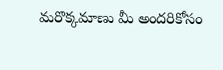మరొక్కమాణు మీ అందరికోసం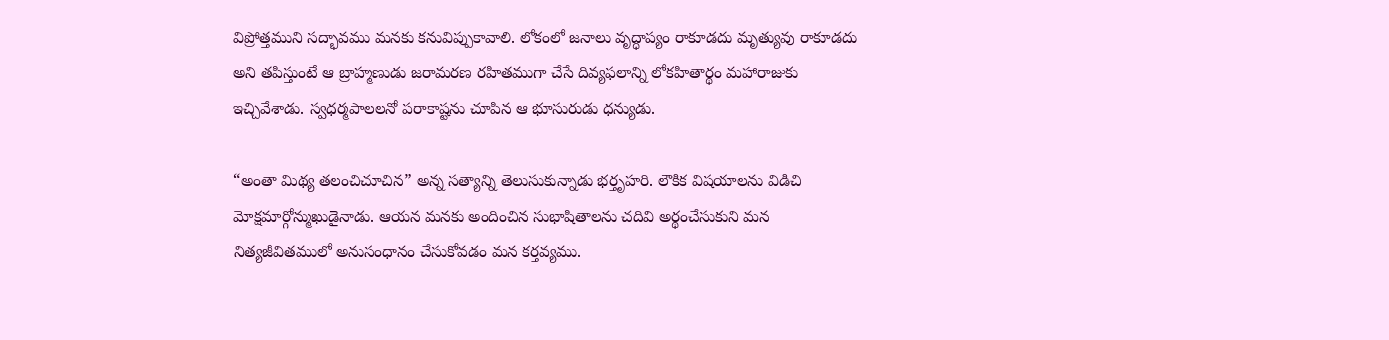విప్రోత్తముని సద్భావము మనకు కనువిప్పుకావాలి. లోకంలో జనాలు వృద్ధాప్యం రాకూడదు మృత్యువు రాకూడదు అని తపిస్తుంటే ఆ బ్రాహ్మణుడు జరామరణ రహితముగా చేసే దివ్యఫలాన్ని లోకహితార్థం మహారాజుకు ఇచ్చివేశాడు. స్వధర్మపాలలనో పరాకాష్టను చూపిన ఆ భూసురుడు ధన్యుడు.

“అంతా మిథ్య తలంచిచూచిన” అన్న సత్యాన్ని తెలుసుకున్నాడు భర్తృహరి. లౌకిక విషయాలను విడిచి మోక్షమార్గోన్ముఖుడైనాడు. ఆయన మనకు అందించిన సుభాషితాలను చదివి అర్థంచేసుకుని మన నిత్యజీవితములో అనుసంధానం చేసుకోవడం మన కర్తవ్యము.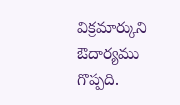విక్రమార్కుని ఔదార్యము గొప్పది.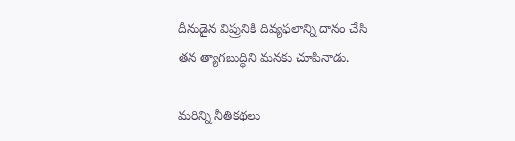దీనుడైన విప్రునికి దివ్యఫలాన్ని దానం చేసి తన త్యాగబుద్ధిని మనకు చూపినాడు.

మరిన్ని నీతికథలు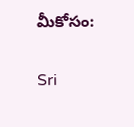మీకోసం:

Sri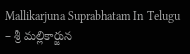Mallikarjuna Suprabhatam In Telugu – శ్రీ మల్లికార్జున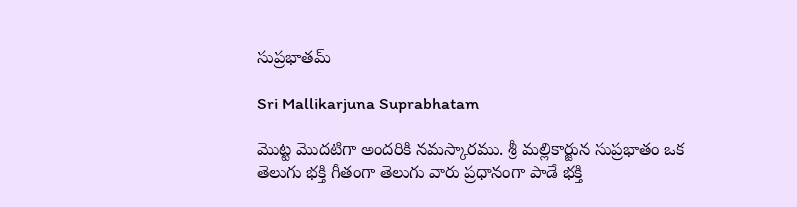సుప్రభాతమ్

Sri Mallikarjuna Suprabhatam

మొట్ట మొదటిగా అందరికి నమస్కారము. శ్రీ మల్లికార్జున సుప్రభాతం ఒక తెలుగు భక్తి గీతంగా తెలుగు వారు ప్రధానంగా పాడే భక్తి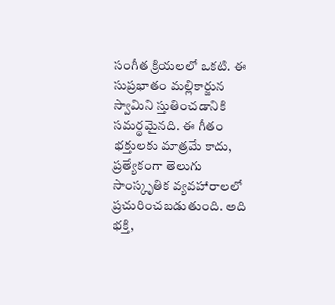సంగీత క్రియలలో ఒకటి. ఈ సుప్రభాతం మల్లికార్జున స్వామిని స్తుతించడానికి సమర్థమైనది. ఈ గీతం భక్తులకు మాత్రమే కాదు, ప్రత్యేకంగా తెలుగు సాంస్కృతిక వ్యవహారాలలో ప్రచురించబడుతుంది. అది భక్తి,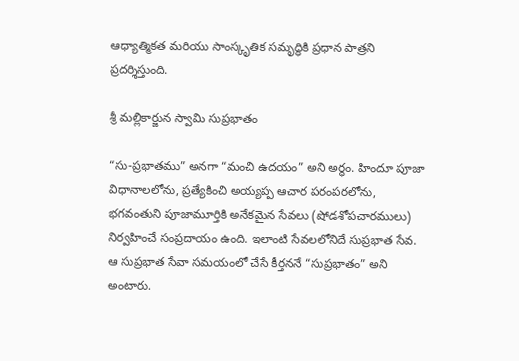ఆధ్యాత్మికత మరియు సాంస్కృతిక సమృద్ధికి ప్రధాన పాత్రని ప్రదర్శిస్తుంది.

శ్రీ మల్లికార్జున స్వామి సుప్రభాతం

“సు-ప్రభాతము” అనగా “మంచి ఉదయం” అని అర్ధం. హిందూ పూజా విధానాలలోను, ప్రత్యేకించి అయ్యప్ప ఆచార పరంపరలోను, భగవంతుని పూజామూర్తికి అనేకమైన సేవలు (షోడశోపచారములు) నిర్వహించే సంప్రదాయం ఉంది. ఇలాంటి సేవలలోనిదే సుప్రభాత సేవ. ఆ సుప్రభాత సేవా సమయంలో చేసే కీర్తననే “సుప్రభాతం” అని అంటారు.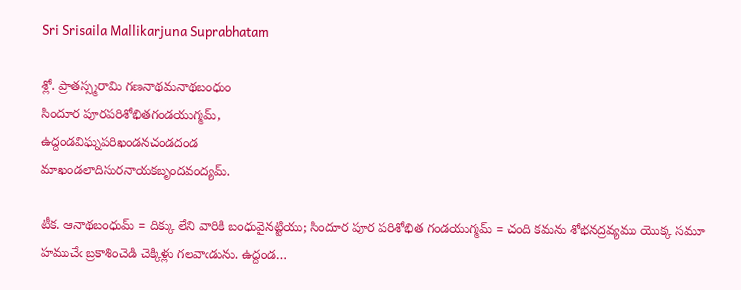Sri Srisaila Mallikarjuna Suprabhatam

శ్లో. ప్రాతస్స్మరామి గణనాథమనాథబంధుం
సిందూర పూరపరిశోభితగండయుగ్మమ్,
ఉద్దండవిఘ్నపరిఖండనచండదండ
మాఖండలాదిసురనాయకబృందవంద్యమ్.

టీక. ఆనాథబంధుమ్ = దిక్కు లేని వారికి బంధువైనట్టియు; సిందూర పూర పరిశోభిత గండయుగ్మమ్ = చంది కమను శోభనద్రవ్యము యొక్క సమూ హముచేఁ బ్రకాశించెడి చెక్కిళ్లు గలవాఁడును. ఉద్దండ…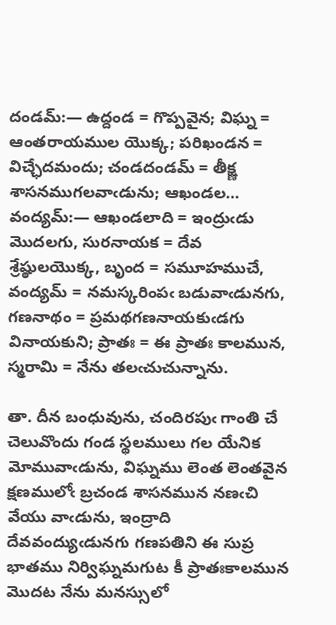దండమ్:— ఉద్దండ = గొప్పవైన; విఘ్న = ఆంతరాయముల యొక్క; పరిఖండన = విచ్ఛేదమందు; చండదండమ్ = తీక్ష్ణ శాసనముగలవాఁడును; ఆఖండల… వంద్యమ్:— ఆఖండలాది = ఇంద్రుఁడు మొదలగు, సురనాయక = దేవ శ్రేష్ఠులయొక్క, బృంద = సమూహముచే, వంద్యమ్ = నమస్కరింపఁ బడువాఁడునగు, గణనాథం = ప్రమథగణనాయకుఁడగు వినాయకుని; ప్రాతః = ఈ ప్రాతః కాలమున, స్మరామి = నేను తలఁచుచున్నాను.

తా. దీన బంధువును, చందిరపుఁ గాంతి చే చెలువొందు గండ స్థలములు గల యేనిక మోమువాఁడును, విఘ్నము లెంత లెంతవైన క్షణములోఁ బ్రచండ శాసనమున నణఁచి వేయు వాఁడును, ఇంద్రాది దేవవంద్యుఁడునగు గణపతిని ఈ సుప్ర భాతము నిర్విఘ్నమగుట కీ ప్రాతఃకాలమున మొదట నేను మనస్సులో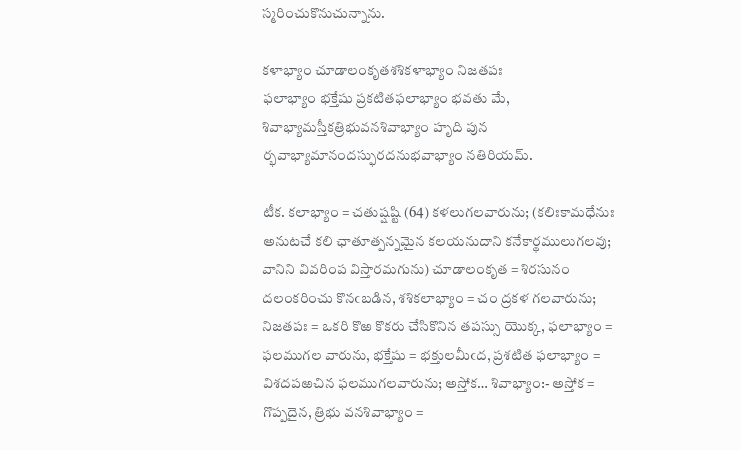స్మరించుకొనుచున్నాను.

కళాభ్యాం చూడాలంకృతశశికళాభ్యాం నిజతపః
ఫలాభ్యాం భక్తేషు ప్రకటితఫలాభ్యాం భవతు మే,
శివాభ్యామస్తీకత్రిభువనశివాభ్యాం హృది పున
ర్భవాభ్యామానందస్ఫురదనుభవాభ్యాం నతిరియమ్.

టీక. కలాభ్యాం = చతుష్షష్టి (64) కళలుగలవారును; (కలిఃకామధేనుః అనుటచే కలి ఛాతూత్పన్నమైన కలయనుదాని కనేకార్థములుగలవు; వానిని వివరింప విస్తారమగును) చూడాలంకృత = శిరసునం దలంకరించు కొనఁబడిన, శశికలాభ్యాం = చం ద్రకళ గలవారును; నిజతపః = ఒకరి కొఱ కొకరు చేసికొనిన తపస్సు యొక్క, ఫలాభ్యాం = ఫలముగల వారును, భక్తేషు = భక్తులమీఁద, ప్రశటిత ఫలాభ్యాం = విశదపఱచిన ఫలముగలవారును; అస్తోక… శివాభ్యాం:- అస్తోక = గొప్పదైన, త్రిభు వనశివాభ్యాం =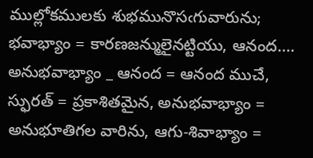ముల్లోకములకు శుభమునొసఁగువారును; భవాభ్యాం = కారణజన్ములైనట్టియు, ఆనంద…. అనుభవాభ్యాం _ ఆనంద = ఆనంద ముచే, స్ఫురత్ = ప్రకాశితమైన, అనుభవాభ్యాం = అనుభూతిగల వారిను, ఆగు-శివాభ్యాం =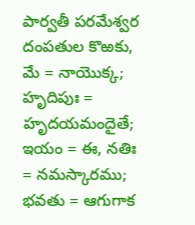పార్వతీ పరమేశ్వర దంపతుల కొఱకు, మే = నాయొక్క; హృదిపుః = హృదయమందైతే; ఇయం = ఈ, నతిః = నమస్కారము; భవతు = ఆగుగాక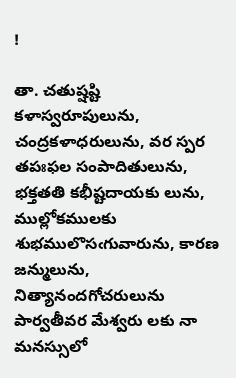!

తా. చతుష్షష్టి కళాస్వరూపులును, చంద్రకళాధరులును, వర స్పర తపఃఫల సంపాదితులును, భక్తతతి కభీష్టదాయకు లును, ముల్లోకములకు శుభములొసఁగువారును, కారణ జన్ములును, నిత్యానందగోచరులును పార్వతీవర మేశ్వరు లకు నా మనస్సులో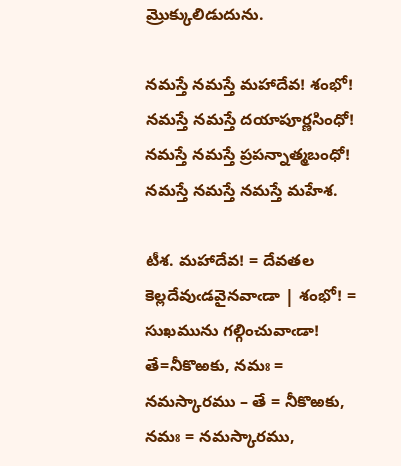మ్రొక్కులిడుదును.

నమస్తే నమస్తే మహాదేవ! శంభో!
నమస్తే నమస్తే దయాపూర్ణసింధో!
నమస్తే నమస్తే ప్రపన్నాత్మబంధో!
నమస్తే నమస్తే నమస్తే మహేశ.

టీశ. మహాదేవ! = దేవతల కెల్లదేవుఁడవైనవాఁడా | శంభో! = సుఖమును గల్గించువాఁడా! తే=నీకొఱకు, నమః = నమస్కారము – తే = నీకొఱకు, నమః = నమస్కారము,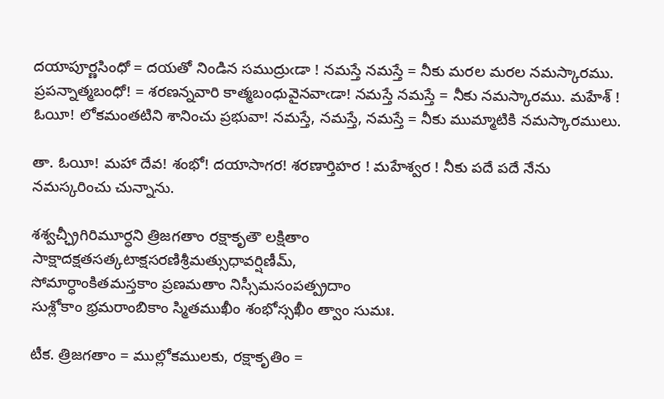దయాపూర్ణసింధో = దయతో నిండిన సముద్రుఁడా ! నమస్తే నమస్తే = నీకు మరల మరల నమస్కారము. ప్రపన్నాత్మబంధో! = శరణన్నవారి కాత్మబంధువైనవాఁడా! నమస్తే నమస్తే = నీకు నమస్కారము. మహేశ్ ! ఓయీ! లోకమంతటిని శానించు ప్రభువా! నమస్తే, నమస్తే, నమస్తే = నీకు ముమ్మాటికి నమస్కారములు.

తా. ఓయీ! మహా దేవ! శంభో! దయాసాగర! శరణార్తిహర ! మహేశ్వర ! నీకు పదే పదే నేను నమస్కరించు చున్నాను.

శశ్వచ్ఛ్రీగిరిమూర్ధని త్రిజగతాం రక్షాకృతౌ లక్షితాం
సాక్షాదక్షతసత్కటాక్షసరణిశ్రీమత్సుధావర్షిణీమ్,
సోమార్ధాంకితమస్తకాం ప్రణమతాం నిస్సీమసంపత్ప్రదాం
సుశ్లోకాం భ్రమరాంబికాం స్మితముఖీం శంభోస్సఖీం త్వాం సుమః.

టీక. త్రిజగతాం = ముల్లోకములకు, రక్షాకృతిం =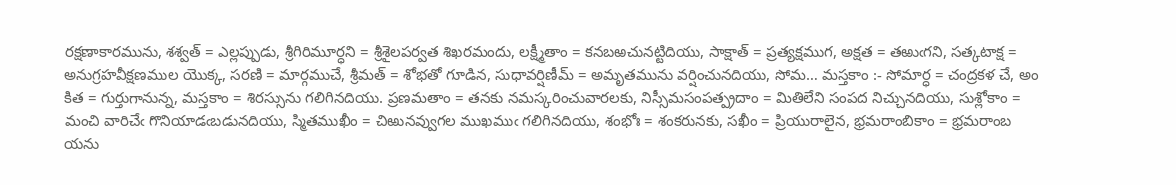రక్షణాకారమును, శశ్వత్ = ఎల్లప్పుడు, శ్రీగిరిమూర్ధని = శ్రీశైలపర్వత శిఖరమందు, లక్ష్మీతాం = కనబఱచునట్టిదియు, సాక్షాత్ = ప్రత్యక్షముగ, అక్షత = తఱుఁగని, సత్కటాక్ష = అనుగ్రహవీక్షణముల యొక్క, సరణి = మార్గముచే, శ్రీమత్ = శోభతో గూడిన, సుధావర్షిణీమ్ = అమృతమును వర్షించునదియు, సోమ… మస్తకాం :- సోమార్ధ = చంద్రకళ చే, అం కిత = గుర్తుగానున్న, మస్తకాం = శిరస్సును గలిగినదియు. ప్రణమతాం = తనకు నమస్కరించువారలకు, నిస్సీమసంపత్ప్రదాం = మితిలేని సంపద నిచ్చునదియు, సుశ్లోకాం = మంచి వారిచేఁ గొనియాడఁబడునదియు, స్మితముఖీం = చిఱునవ్వుగల ముఖముఁ గలిగినదియు, శంభోః = శంకరునకు, సఖీం = ప్రియురాలైన, భ్రమరాంబికాం = భ్రమరాంబ యను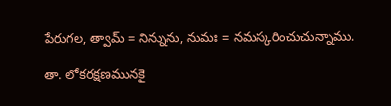పేరుగల, త్వామ్ = నిన్నును, నుమః = నమస్కరించుచున్నాము.

తా. లోకరక్షణమునకై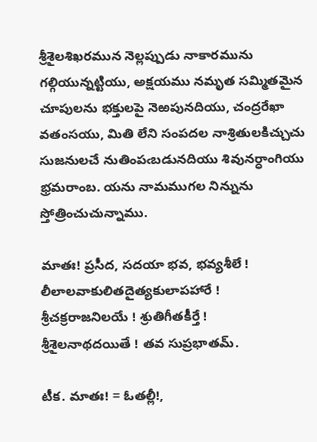శ్రీశైలశిఖరమున నెల్లప్పుడు నాకారమును గల్గియున్నట్టియు, అక్షయము నమృత సమ్మితమైన చూపులను భక్తులపై నెఱపునదియు, చంద్రరేఖా వతంసయు, మితి లేని సంపదల నాశ్రితులకిచ్చుచు సుజనులచే నుతింపఁబడునదియు శివునర్ధాంగియు భ్రమరాంబ. యను నామముగల నిన్నును స్తోత్రించుచున్నాము.

మాతః! ప్రసీద, సదయా భవ, భవ్యశీలే !
లీలాలవాకులితదైత్యకులాపహారే !
శ్రీచక్రరాజనిలయే ! శ్రుతిగీతకీర్తే !
శ్రీశైలనాథదయితే ! తవ సుప్రభాతమ్.

టీక. మాతః! = ఓతల్లీ!,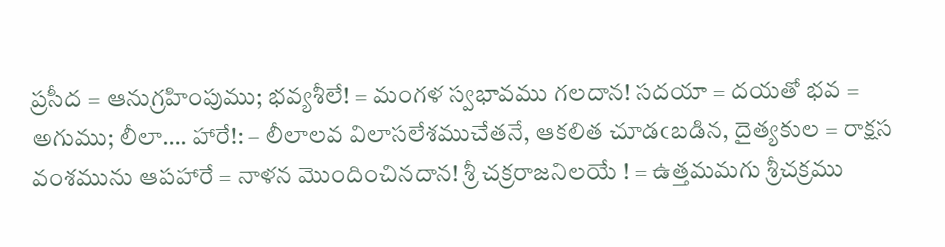ప్రసీద = ఆనుగ్రహింపుము; భవ్యశీలే! = మంగళ స్వభావము గలదాన! సదయా = దయతో భవ = అగుము; లీలా…. హారే!: – లీలాలవ విలాసలేశముచేతనే, ఆకలిత చూడఁబడిన, దైత్యకుల = రాక్షస వంశమును ఆపహారే = నాళన మొందించినదాన! శ్రీ చక్రరాజనిలయే ! = ఉత్తమమగు శ్రీచక్రము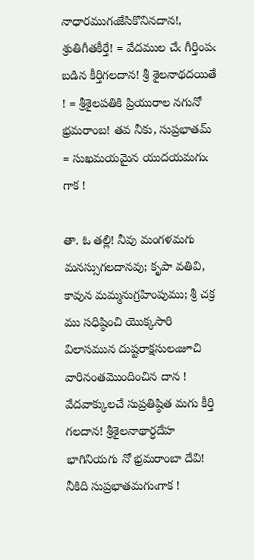నాధారముగఁజేసికొనినదాన!, శ్రుతిగీతకీర్తే! = వేదముల చేఁ గీర్తింపఁ బడిన కీర్తిగలదాన! శ్రీ శైలనాథదయితే ! = శ్రీశైలపతికి ప్రియురాల నగునో భ్రమరాంబ! తవ నీకు, సుప్రభాతమ్ = సుఖమయమైన యుదయమగుఁ గాక !

తా. ఓ తల్లి! నీవు మంగళమగు మనస్సుగలదానవు; కృపా వతివి, కావున మమ్మనుగ్రహింపుము; శ్రీ చక్ర ము సధిష్ఠించి యొక్కసారి విలాసమున దుష్టరాక్షసులఁజూచి వారినంతమొందించిన దాన ! వేదవాక్కులచే సుప్రతిష్ఠిత మగు కీర్తి గలదాన! శ్రీశైలనాథార్ధదేహ భాగినియగు నో భ్రమరాంబా దేవి! నీకిది సుప్రభాతమగుఁగాక !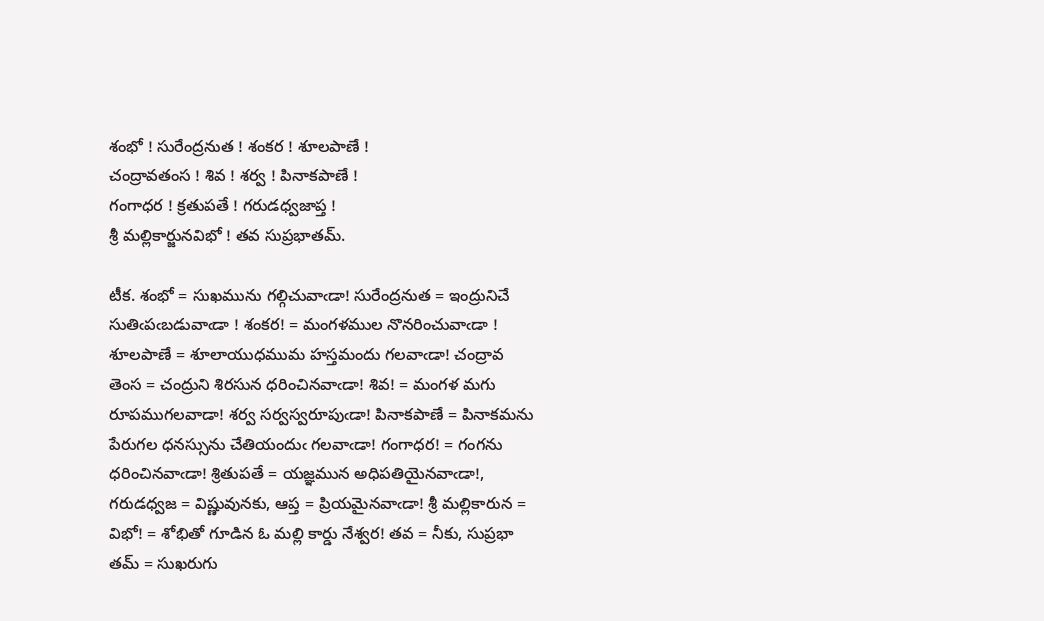శంభో ! సురేంద్రనుత ! శంకర ! శూలపాణే !
చంద్రావతంస ! శివ ! శర్వ ! పినాకపాణే !
గంగాధర ! క్రతుపతే ! గరుడధ్వజాప్త !
శ్రీ మల్లికార్జునవిభో ! తవ సుప్రభాతమ్.

టీక. శంభో = సుఖమును గల్గిచువాఁడా! సురేంద్రనుత = ఇంద్రునిచే సుతిఁపఁబడువాఁడా ! శంకర! = మంగళముల నొనరించువాఁడా ! శూలపాణే = శూలాయుధముమ హస్తమందు గలవాఁడా! చంద్రావ తెంస = చంద్రుని శిరసున ధరించినవాఁడా! శివ! = మంగళ మగు రూపముగలవాడా! శర్వ సర్వస్వరూపుఁడా! పినాకపాణే = పినాకమను పేరుగల ధనస్సును చేతియందుఁ గలవాఁడా! గంగాధర! = గంగను ధరించినవాఁడా! శ్రితుపతే = యజ్ఞమున అధిపతియైనవాఁడా!, గరుడధ్వజ = విష్ణువునకు, ఆప్త = ప్రియమైనవాఁడా! శ్రీ మల్లికారున = విభో! = శోభితో గూడిన ఓ మల్లి కార్డు నేశ్వర! తవ = నీకు, సుప్రభా తమ్ = సుఖరుగు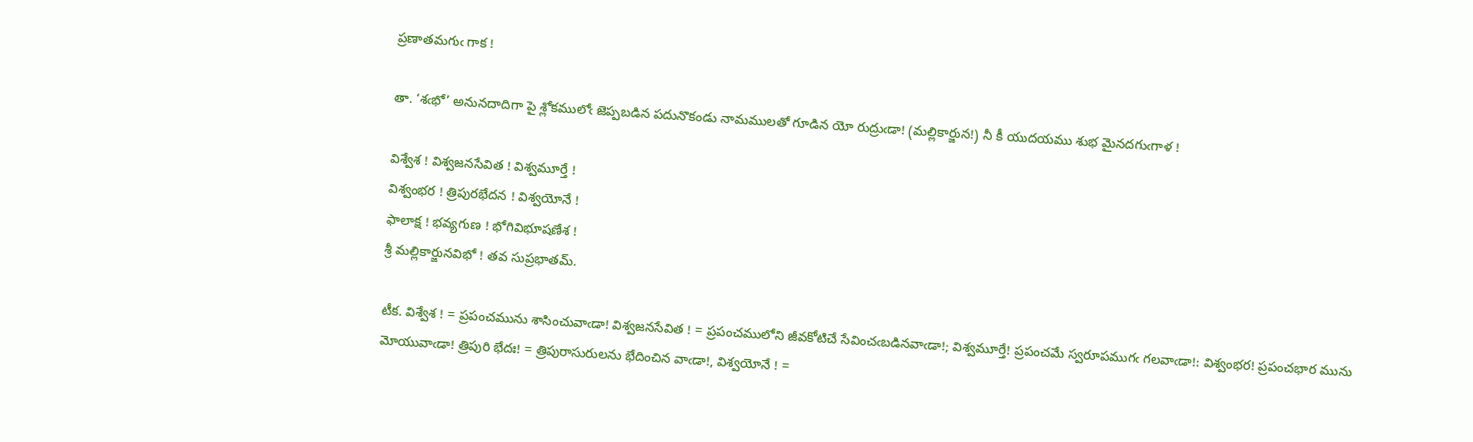ప్రణాతమగుఁ గాక !

తా. ‘శఁభో’ అనునదాదిగా పై శ్లోకములోఁ జెప్పబడిన పదునొకండు నామములతో గూడిన యో రుద్రుఁడా! (మల్లికార్జున!) నీ కీ యుదయము శుభ మైనదగుఁగాళ !

విశ్వేశ ! విశ్వజనసేవిత ! విశ్వమూర్తే !
విశ్వంభర ! త్రిపురభేదన ! విశ్వయోనే !
ఫాలాక్ష ! భవ్యగుణ ! భోగివిభూషణేశ !
శ్రీ మల్లికార్జునవిభో ! తవ సుప్రభాతమ్.

టీక. విశ్వేశ ! = ప్రపంచమును శాసించువాఁడా! విశ్వజనసేవిత ! = ప్రపంచములోని జీవకోటిచే సేవించఁబడినవాఁడా!; విశ్వమూర్తే! ప్రపంచమే స్వరూపముగఁ గలవాఁడా!: విశ్వంభర! ప్రపంచభార మును మోయువాఁడా! త్రిపురి భేదః! = త్రిపురాసురులను భేదించిన వాఁడా!, విశ్వయోనే ! =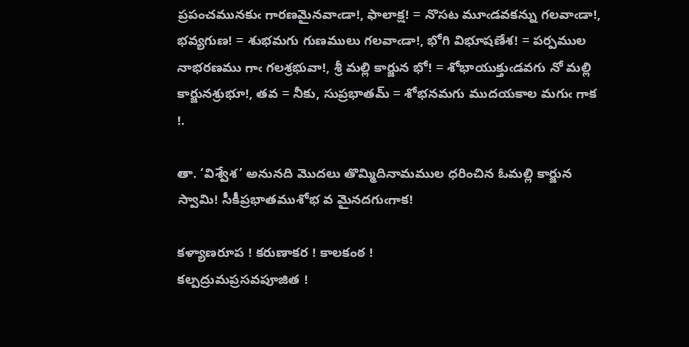ప్రపంచమునకుఁ గారణమైనవాఁడా!, ఫాలాక్ష! = నొసట మూఁడవకన్ను గలవాఁడా!, భవ్యగుణ! = శుభమగు గుణములు గలవాఁడా!, భోగి విభూషణేశ! = పర్పముల నాభరణము గాఁ గలశ్రభువా!, శ్రీ మల్లి కార్జున భో! = శోభాయుక్తుఁడవగు నో మల్లి కార్జునశ్రుభూ!, తవ = నీకు, సుప్రభాతమ్ = శోభనమగు ముదయకాల మగుఁ గాక !.

తా. ‘విశ్వేశ’ అనునది మొదలు తొమ్మిదినామముల ధరించిన ఓమల్లి కార్జున స్వామి! సీకీప్రభాతముశోభ వ మైనదగుఁగాక!

కళ్యాణరూప ! కరుణాకర ! కాలకంఠ !
కల్పద్రుమప్రసవపూజిత !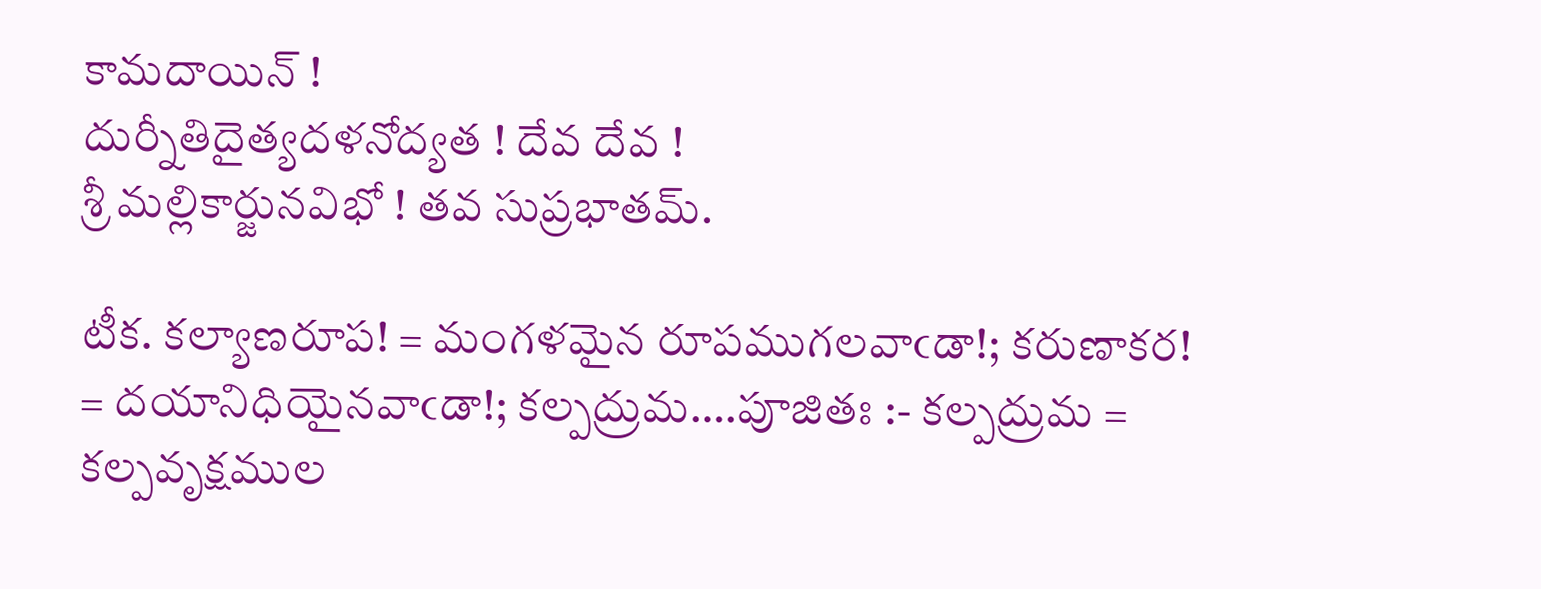కామదాయిన్ !
దుర్నీతిదైత్యదళనోద్యత ! దేవ దేవ !
శ్రీ మల్లికార్జునవిభో ! తవ సుప్రభాతమ్.

టీక. కల్యాణరూప! = మంగళమైన రూపముగలవాఁడా!; కరుణాకర! = దయానిధియైనవాఁడా!; కల్పద్రుమ….పూజితః :- కల్పద్రుమ = కల్పవృక్షముల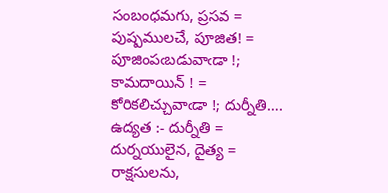సంబంధమగు, ప్రసవ = పుష్పములచే, పూజిత! = పూజింపఁబడువాఁడా !; కామదాయిన్ ! = కోరికలిచ్చువాఁడా !; దుర్నీతి…. ఉద్యత :- దుర్నీతి = దుర్నయులైన, దైత్య = రాక్షసులను,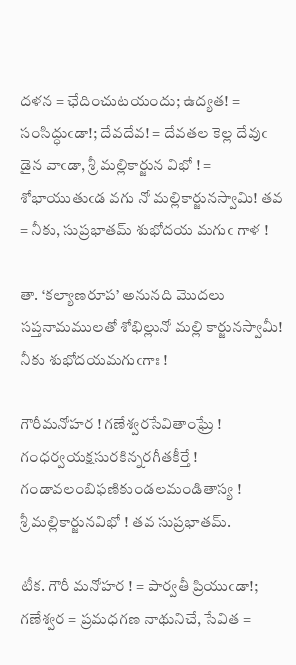దళన = ఛేదించుటయందు; ఉద్యత! = సంసిద్ధుఁడా!; దేవదేవ! = దేవతల కెల్ల దేవుఁ డైన వాఁడా, శ్రీ మల్లికార్జున విభో ! = శోభాయుతుఁడ వగు నో మల్లికార్జునస్వామి! తవ = నీకు, సుప్రభాతమ్ శుభోదయ మగుఁ గాళ !

తా. ‘కల్యాణరూప’ అనునది మొదలు సప్తనామములతో శోభిల్లునో మల్లి కార్జునస్వామీ! నీకు శుభోదయమగుఁగాః !

గౌరీమనోహర ! గణేశ్వరసేవితాంఘ్రే !
గంధర్వయక్షసురకిన్నరగీతకీర్తే !
గండావలంబిఫణికుండలమండితాస్య !
శ్రీ మల్లికార్జునవిభో ! తవ సుప్రభాతమ్.

టీక. గౌరీ మనోహర ! = పార్వతీ ప్రియుఁడా!; గణేశ్వర = ప్రమధగణ నాథునిచే, సేవిత =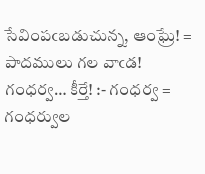సేవింపఁబడుచున్న, ఆంఘ్రే! = పాదములు గల వాఁడ! గంధర్వ… కీర్తే! :- గంధర్వ = గంధర్వుల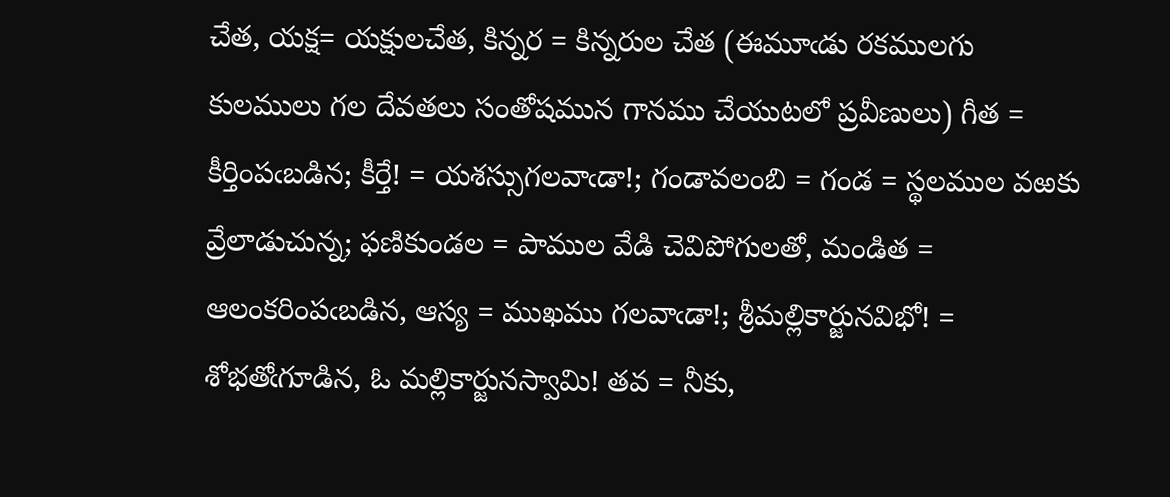చేత, యక్ష= యక్షులచేత, కిన్నర = కిన్నరుల చేత (ఈమూఁడు రకములగు కులములు గల దేవతలు సంతోషమున గానము చేయుటలో ప్రవీణులు) గీత = కీర్తింపఁబడిన; కీర్తే! = యశస్సుగలవాఁడా!; గండావలంబి = గండ = స్థలముల వఱకు వ్రేలాడుచున్న; ఫణికుండల = పాముల వేడి చెవిపోగులతో, మండిత = ఆలంకరింపఁబడిన, ఆస్య = ముఖము గలవాఁడా!; శ్రీమల్లికార్జునవిభో! = శోభతోఁగూడిన, ఓ మల్లికార్జునస్వామి! తవ = నీకు,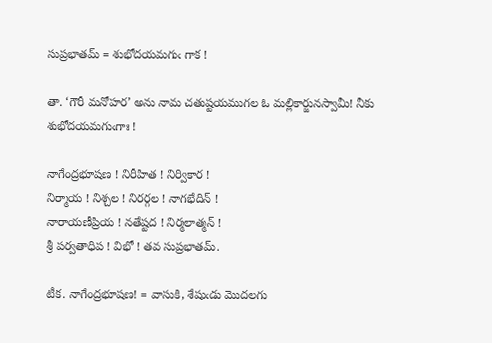సుప్రభాతమ్ = శుభోదయమగుఁ గాక !

తా. ‘గౌరీ మనోహర’ అను నామ చతుష్టయముగల ఓ మల్లికార్జునస్వామీ! నీకు శుభోదయమగుఁగాః !

నాగేంద్రభూషణ ! నిరీహిత ! నిర్వికార !
నిర్మాయ ! నిశ్చల ! నిరర్గల ! నాగభేదిన్ !
నారాయణీప్రియ ! నతేష్టద ! నిర్మలాత్మన్ !
శ్రీ పర్వతాధిప ! విభో ! తవ సుప్రభాతమ్.

టీక. నాగేంద్రభూషణ! = వాసుకి, శేషుఁడు మొదలగు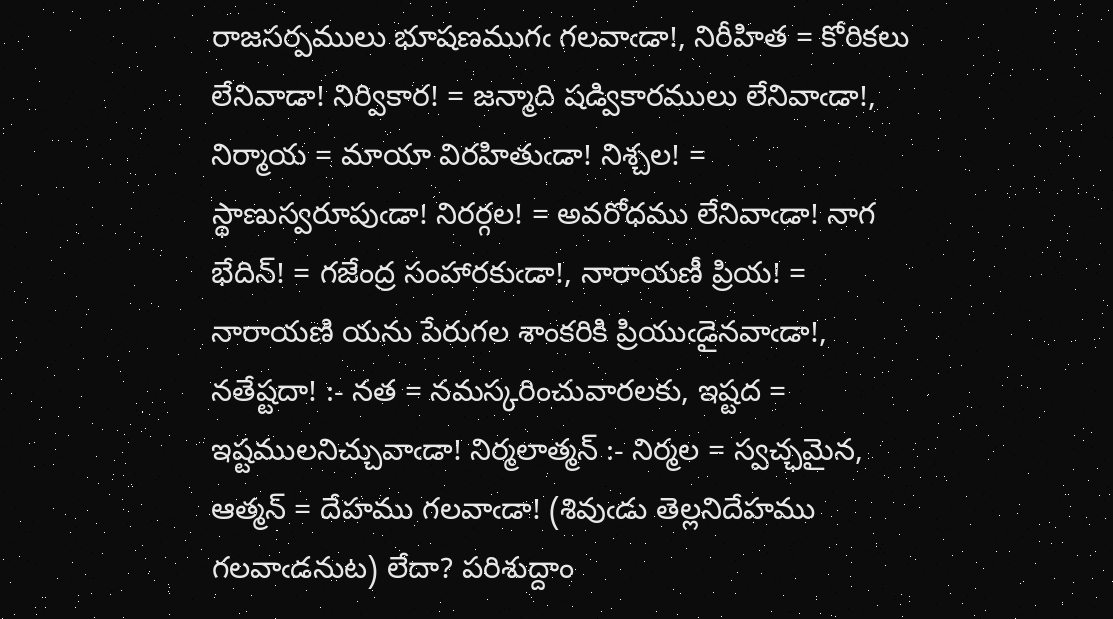రాజసర్పములు భూషణముగఁ గలవాఁడా!, నిరీహిత = కోరికలు లేనివాడా! నిర్వికార! = జన్మాది షడ్వికారములు లేనివాఁడా!, నిర్మాయ = మాయా విరహితుఁడా! నిశ్చల! = స్థాణుస్వరూపుఁడా! నిరర్గల! = అవరోధము లేనివాఁడా! నాగ భేదిన్! = గజేంద్ర సంహారకుఁడా!, నారాయణీ ప్రియ! = నారాయణి యను పేరుగల శాంకరికి ప్రియుఁడైనవాఁడా!, నతేష్టదా! :- నత = నమస్కరించువారలకు, ఇష్టద = ఇష్టములనిచ్చువాఁడా! నిర్మలాత్మన్ :- నిర్మల = స్వచ్ఛమైన, ఆత్మన్ = దేహము గలవాఁడా! (శివుఁడు తెల్లనిదేహము గలవాఁడనుట) లేదా? పరిశుద్దాం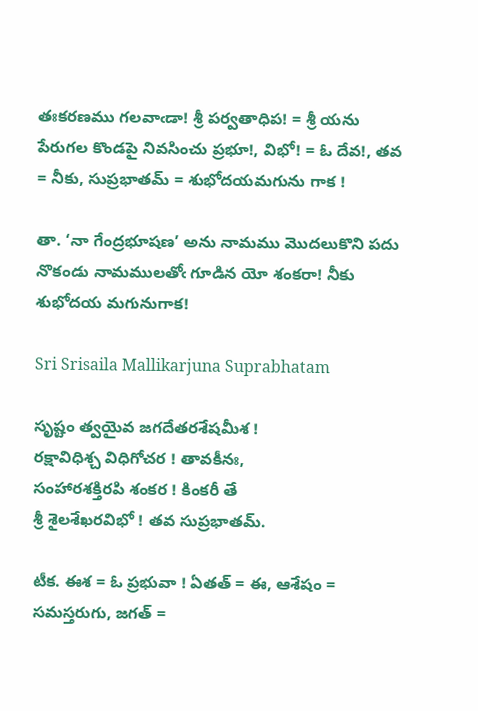తఃకరణము గలవాఁడా! శ్రీ పర్వతాధిప! = శ్రీ యను పేరుగల కొండపై నివసించు ప్రభూ!, విభో! = ఓ దేవ!, తవ = నీకు, సుప్రభాతమ్ = శుభోదయమగును గాక !

తా. ‘నా గేంద్రభూషణ’ అను నామము మొదలుకొని పదు నొకండు నామములతోఁ గూడిన యో శంకరా! నీకు శుభోదయ మగునుగాక!

Sri Srisaila Mallikarjuna Suprabhatam

సృష్టం త్వయైవ జగదేతరశేషమీశ !
రక్షావిధిశ్చ విధిగోచర ! తావకీనః,
సంహారశక్తిరపి శంకర ! కింకరీ తే
శ్రీ శైలశేఖరవిభో ! తవ సుప్రభాతమ్.

టీక. ఈశ = ఓ ప్రభువా ! ఏతత్ = ఈ, ఆశేషం = సమస్తరుగు, జగత్ =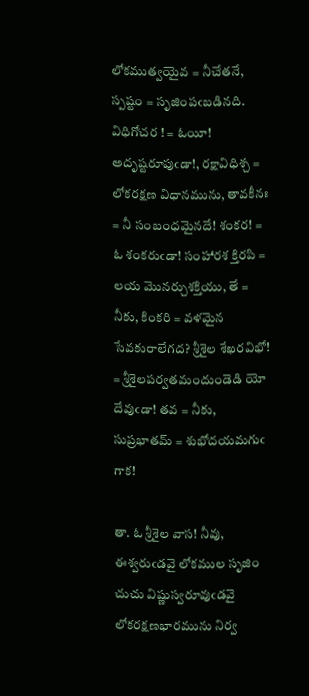లోకముత్వయైవ = నీచేతనే, స్పష్టం = సృజింపఁబడినది. విధిగోచర ! = ఓయీ! అదృష్టరూపుఁడా!, రక్షావిధిశ్చ = లోకరక్షణ విధానమును, తావకీనః = నీ సంబంధమైనదే! శంకర! = ఓ శంకరుఁడా! సంహారశ క్తిరపి = లయ మొనర్చుశక్తియు, తే = నీకు, కింకరి = వళమైన సేవకురాలేగద? శ్రీశైల శేఖరవిభో! = శ్రీశైలపర్వతమందుండెడి యో దేవుఁడా! తవ = నీకు, సుప్రభాతమ్ = శుభోదయమగుఁ గాక!

తా. ఓ శ్రీశైల వాస! నీవు, ఈశ్వరుఁడవై లోకముల సృజిం చుచు విష్ణుస్వరూవుఁడవై లోకరక్షణభారమును నిర్వ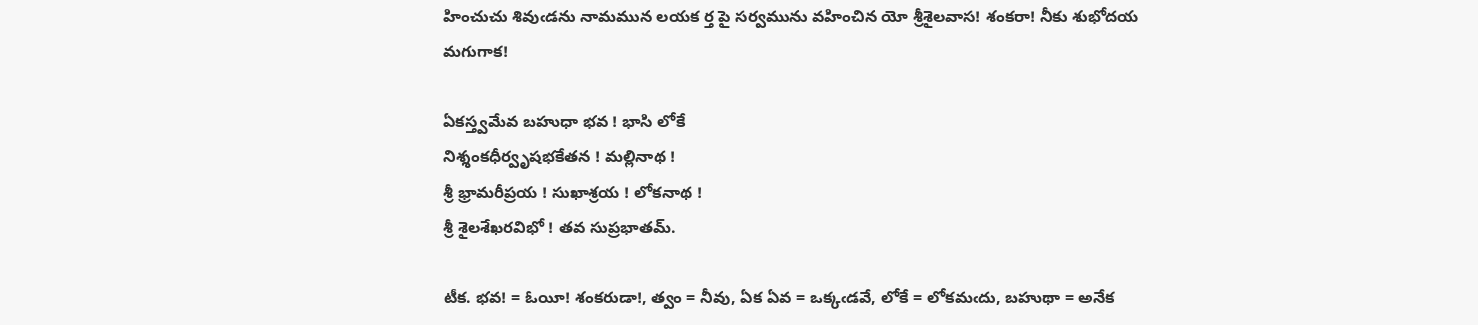హించుచు శివుఁడను నామమున లయక ర్త పై సర్వమును వహించిన యో శ్రీశైలవాస! శంకరా! నీకు శుభోదయ మగుగాక!

ఏకస్త్వమేవ బహుధా భవ ! భాసి లోకే
నిశ్శంకధీర్వృషభకేతన ! మల్లినాథ !
శ్రీ భ్రామరీప్రయ ! సుఖాశ్రయ ! లోకనాథ !
శ్రీ శైలశేఖరవిభో ! తవ సుప్రభాతమ్.

టీక. భవ! = ఓయీ! శంకరుడా!, త్వం = నీవు, ఏక ఏవ = ఒక్కఁడవే, లోకే = లోకమఁదు, బహుథా = అనేక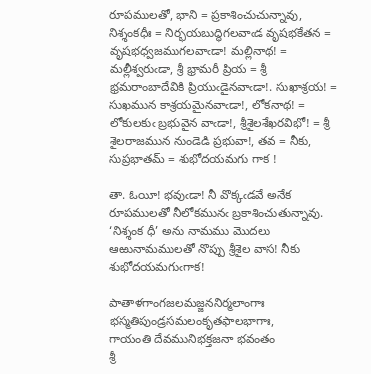రూపములతో, భాని = ప్రకాశించుచున్నావు, నిశ్శంకధీః = నిర్భయబుద్ధిగలవాఁడ వృషభకేతన = వృషభధ్వజముగలవాఁడా! మల్లినాథ! = మల్లీశ్వరుఁడా, శ్రీ భ్రామరీ ప్రియ = శ్రీ భ్రమరాంబాదేవికి ప్రియుఁడైనవాఁడా!. సుఖాశ్రయ! = సుఖమున కాశ్రయమైనవాఁడా!, లోకనాథ! = లోకులకుఁ బ్రభువైన వాఁడా!, శ్రీశైలశేఖరవిభో! = శ్రీ శైలరాజమున నుండెడి ప్రభువా!, తవ = నీకు, సుప్రభాతమ్ = శుభోదయమగు గాక !

తా. ఓయీ! భవుఁడా! నీ వొక్కఁడవే అనేక రూపములతో నీలోకమునఁ బ్రకాశించుతున్నావు. ‘నిశ్శంక ధీ’ అను నామము మొదలు ఆఱునామములతో నొప్పు శ్రీశైల వాస! నీకు శుభోదయమగుఁగాక!

పాతాళగాంగజలమజ్జననిర్మలాంగాః
భస్మతిపుండ్రసమలంకృతఫాలభాగాః,
గాయంతి దేవమునిభక్తజనా భవంతం
శ్రీ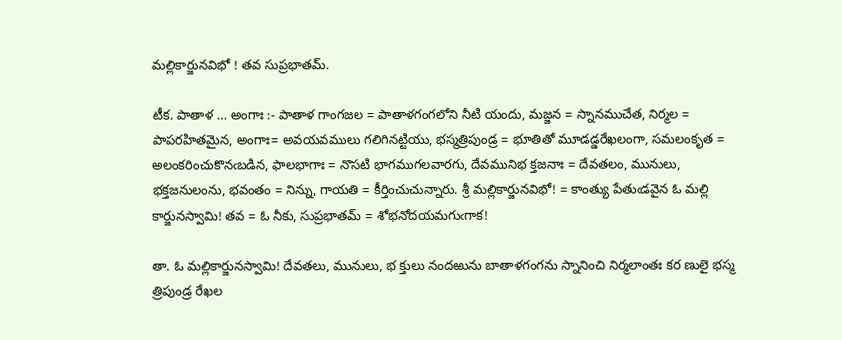మల్లికార్జునవిభో ! తవ సుప్రభాతమ్.

టీక. పాతాళ … అంగాః :- పాతాళ గాంగజల = పాతాళగంగలోని నీటి యందు, మజ్జన = స్నానముచేత, నిర్మల = పాపరహితమైన, అంగాః= అవయవములు గలిగినట్టియు, భస్మత్రిపుండ్ర = భూతితో మూడడ్డరేఖలంగా, సమలంకృత = అలంకరించుకొనఁబడిన, ఫాలభాగాః = నొసటి భాగముగలవారగు, దేవమునిభ క్తజనాః = దేవతలం, మునులు, భక్తజనులంను, భవంతం = నిన్ను, గాయతి = కీర్తించుచున్నారు. శ్రీ మల్లికార్జునవిభో! = కాంత్యు పేతుఁడవైన ఓ మల్లి కార్జునస్వామి! తవ = ఓ నీకు, సుప్రభాతమ్ = శోభనోదయమగుఁగాక!

తా. ఓ మల్లికార్జునస్వామి! దేవతలు, మునులు, భ క్తులు నందఱును బాతాళగంగను స్నానించి నిర్మలాంతః కర ణులై భస్మ త్రిపుండ్ర రేఖల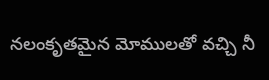నలంకృతమైన మోములతో వచ్చి నీ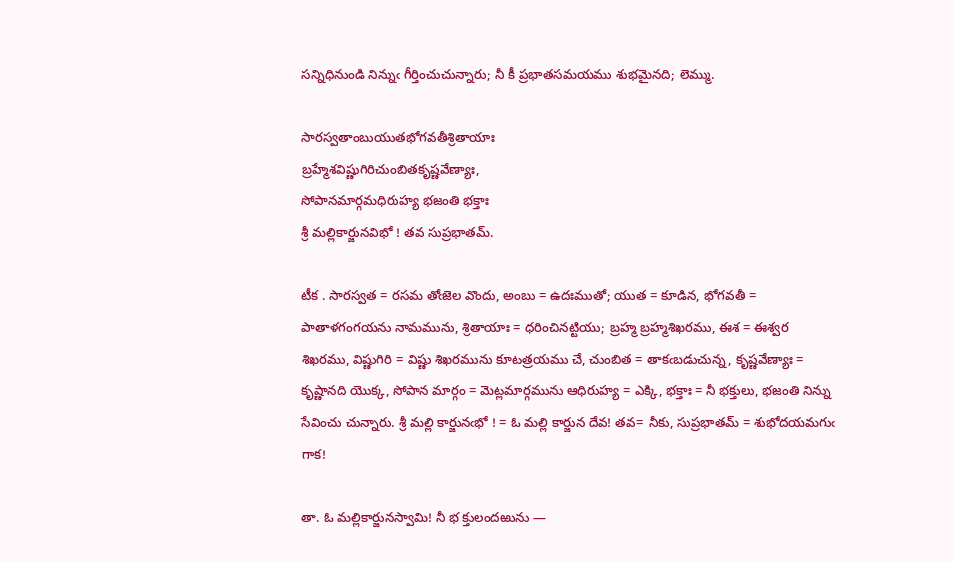సన్నిధినుండి నిన్నుఁ గీర్తించుచున్నారు; నీ కీ ప్రభాతసమయము శుభమైనది; లెమ్ము.

సారస్వతాంబుయుతభోగవతీశ్రితాయాః
బ్రహ్మేశవిష్ణుగిరిచుంబితకృష్ణవేణ్యాః,
సోపానమార్గమధిరుహ్య భజంతి భక్తాః
శ్రీ మల్లికార్జునవిభో ! తవ సుప్రభాతమ్.

టీక . సారస్వత = రసమ తోఁజెల వొందు, అంబు = ఉదఃముతో; యుత = కూడిన, భోగవతీ = పాతాళగంగయను నామమును, శ్రితాయాః = ధరించినట్టియు; బ్రహ్మ బ్రహ్మశిఖరము, ఈశ = ఈశ్వర శిఖరము, విష్ణుగిరి = విష్ణు శిఖరమును కూటత్రయము చే, చుంబిత = తాకఁబడుచున్న, కృష్ణవేణ్యాః = కృష్ణానది యొక్క, సోపాన మార్గం = మెట్లమార్గమును ఆధిరుహ్య = ఎక్కి, భక్తాః = నీ భక్తులు, భజంతి నిన్ను సేవించు చున్నారు. శ్రీ మల్లి కార్జునఁభో ! = ఓ మల్లి కార్జున దేవ! తవ= నీకు, సుప్రభాతమ్ = శుభోదయమగుఁ గాక!

తా. ఓ మల్లికార్జునస్వామి! నీ భ క్తులందఱును —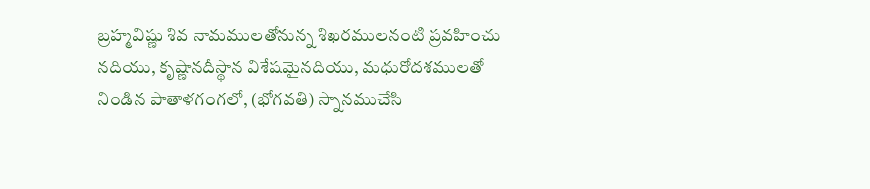బ్రహ్మవిష్ణు శివ నామములతోనున్న శిఖరములనంటి ప్రవహించు నదియు, కృష్ణానదీస్థాన విశేషమైనదియు, మధురోదశములతో నిండిన పాతాళగంగలో, (భోగవతి) స్నానముచేసి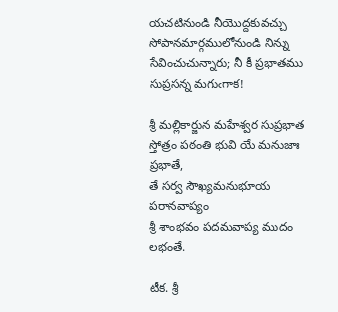యచటినుండి నీయొద్దకువచ్చు సోపానమార్గములోనుండి నిన్ను సేవించుచున్నారు; నీ కీ ప్రభాతము సుప్రసన్న మగుఁగాక!

శ్రీ మల్లికార్జున మహేశ్వర సుప్రభాత
స్తోత్రం పఠంతి భువి యే మనుజాః ప్రభాతే,
తే సర్వ సౌఖ్యమనుభూయ పరానవాప్యం
శ్రీ శాంభవం పదమవాప్య ముదం లభంతే.

టీక. శ్రీ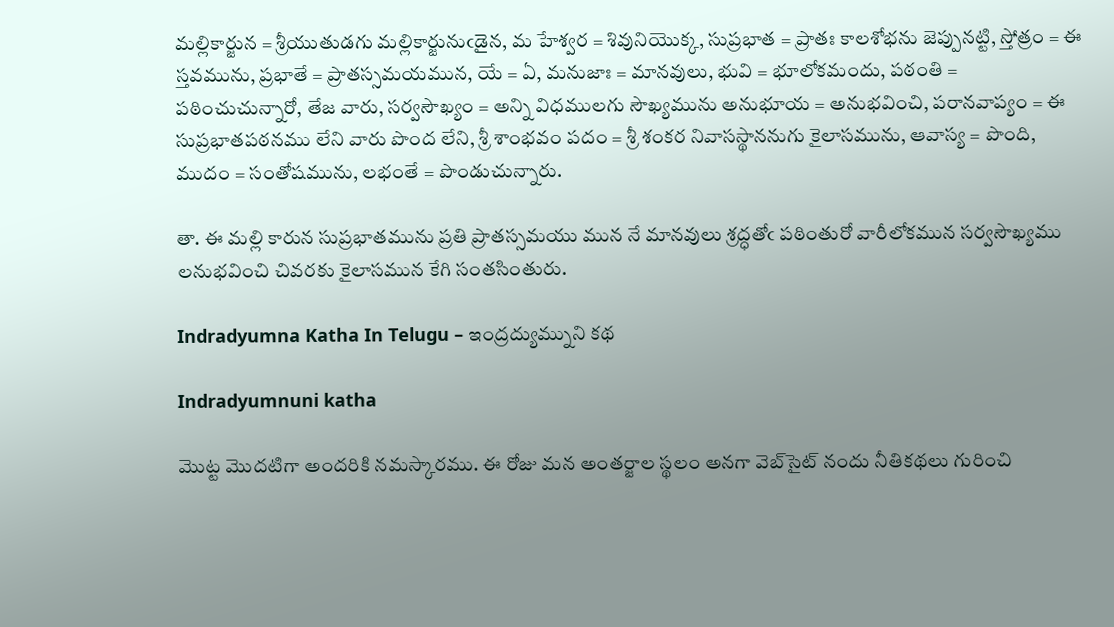మల్లికార్జున = శ్రీయుతుడగు మల్లికార్జునుఁడైన, మ హేశ్వర = శివునియొక్క, సుప్రభాత = ప్రాతః కాలశోభను జెప్పునట్టి, స్తోత్రం = ఈ స్తవమును, ప్రభాతే = ప్రాతస్సమయమున, యే = ఏ, మనుజాః = మానవులు, భువి = భూలోకమందు, పఠంతి = పఠించుచున్నారో, తేజ వారు, సర్వసౌఖ్యం = అన్ని విధములగు సౌఖ్యమును అనుభూయ = అనుభవించి, పరానవాప్యం = ఈ సుప్రభాతపఠనము లేని వారు పొంద లేని, శ్రీ శాంభవం పదం = శ్రీ శంకర నివాసస్థాననుగు కైలాసమును, ఆవాస్య = పొంది, ముదం = సంతోషమును, లభంతే = పొండుచున్నారు.

తా. ఈ మల్లి కారున సుప్రభాతమును ప్రతి ప్రాతస్సమయు మున నే మానవులు శ్రద్ధతోఁ పఠింతురో వారీలోకమున సర్వసౌఖ్యము లనుభవించి చివరకు కైలాసమున కేగి సంతసింతురు.

Indradyumna Katha In Telugu – ఇంద్రద్యుమ్నుని కథ

Indradyumnuni katha

మొట్ట మొదటిగా అందరికి నమస్కారము. ఈ రోజు మన అంతర్జాల స్థలం అనగా వెబ్‌సైట్ నందు నీతికథలు గురించి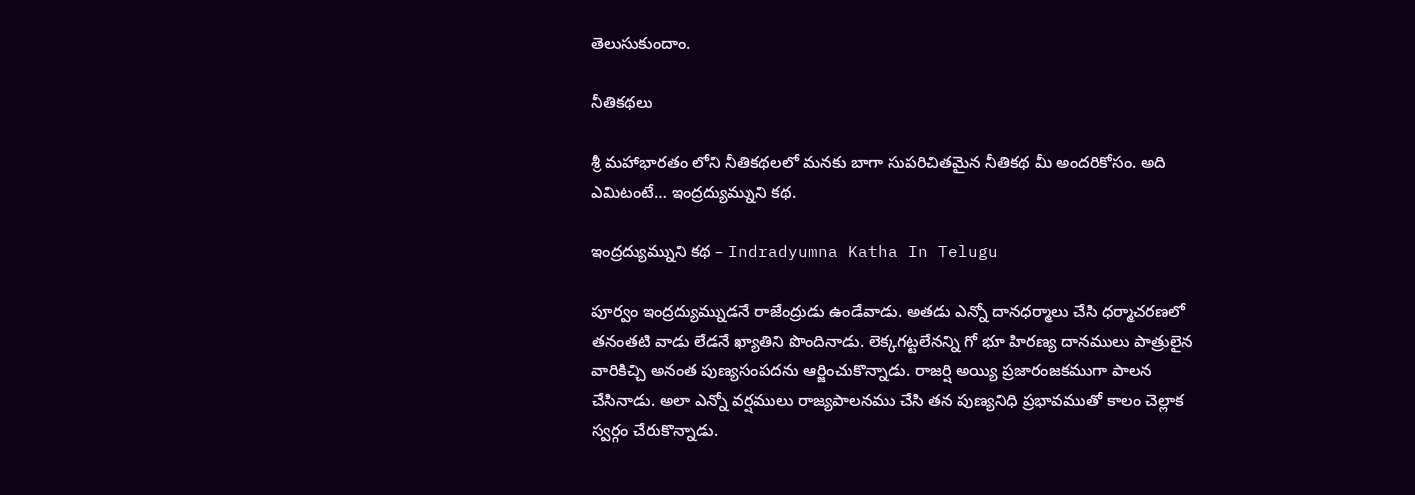తెలుసుకుందాం.

నీతికథలు

శ్రీ మహాభారతం లోని నీతికథలలో మనకు బాగా సుపరిచితమైన నీతికథ మీ అందరికోసం. అది ఎమిటంటే… ఇంద్రద్యుమ్నుని కథ.

ఇంద్రద్యుమ్నుని కథ – Indradyumna Katha In Telugu

పూర్వం ఇంద్రద్యుమ్నుడనే రాజేంద్రుడు ఉండేవాడు. అతడు ఎన్నో దానధర్మాలు చేసి ధర్మాచరణలో తనంతటి వాడు లేడనే ఖ్యాతిని పొందినాడు. లెక్కగట్టలేనన్ని గో భూ హిరణ్య దానములు పాత్రులైన వారికిచ్చి అనంత పుణ్యసంపదను ఆర్జించుకొన్నాడు. రాజర్షి అయ్యి ప్రజారంజకముగా పాలన చేసినాడు. అలా ఎన్నో వర్షములు రాజ్యపాలనము చేసి తన పుణ్యనిధి ప్రభావముతో కాలం చెల్లాక స్వర్గం చేరుకొన్నాడు.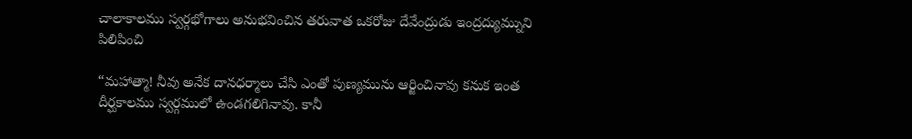చాలాకాలము స్వర్గభోగాలు అనుభవించిన తరువాత ఒకరోజు దేవేంద్రుడు ఇంద్రద్యుమ్నుని పిలిపించి

“మహాత్మా! నీవు అనేక దానధర్మాలు చేసి ఎంతో పుణ్యమును ఆర్జించినావు కనుక ఇంత దీర్ఘకాలము స్వర్గములో ఉండగలిగినావు. కానీ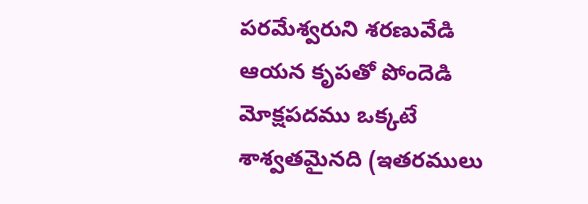పరమేశ్వరుని శరణువేడి ఆయన కృపతో పోందెడి మోక్షపదము ఒక్కటే శాశ్వతమైనది (ఇతరములు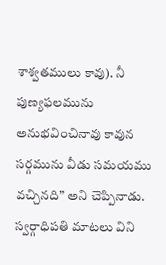శాశ్వతములు కావు). నీ పుణ్యఫలమును అనుభవించినావు కావున సర్గమును వీడు సమయము వచ్చినది” అని చెప్పినాడు. స్వర్గాధిపతి మాటలు విని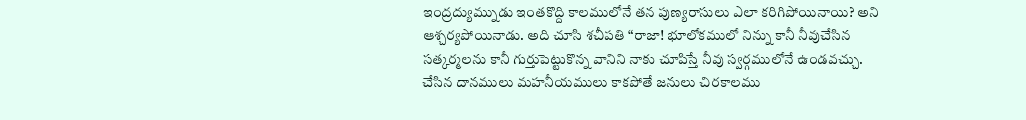ఇంద్రద్యుమ్నుడు ఇంతకొద్ది కాలములోనే తన పుణ్యరాసులు ఎలా కరిగిపోయినాయి? అని ఆశ్చర్యపోయినాడు. అది చూసి శచీపతి “రాజా! భూలోకములో నిన్ను కానీ నీవుచేసిన సత్కర్మలను కానీ గుర్తుపెట్టుకొన్న వానిని నాకు చూపిస్తే నీవు స్వర్గములోనే ఉండవచ్చు. చేసిన దానములు మహనీయములు కాకపోతే జనులు చిరకాలము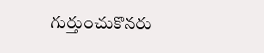గుర్తుంచుకొనరు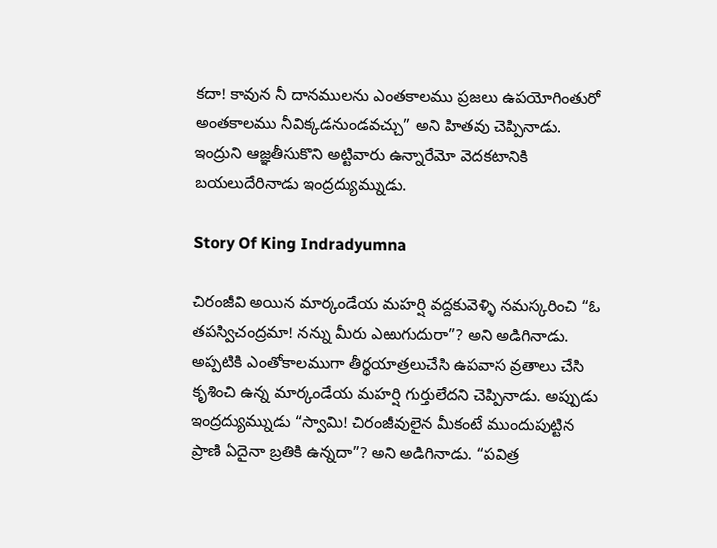కదా! కావున నీ దానములను ఎంతకాలము ప్రజలు ఉపయోగింతురో అంతకాలము నీవిక్కడనుండవచ్చు” అని హితవు చెప్పినాడు. ఇంద్రుని ఆజ్ఞతీసుకొని అట్టివారు ఉన్నారేమో వెదకటానికి బయలుదేరినాడు ఇంద్రద్యుమ్నుడు.

Story Of King Indradyumna

చిరంజీవి అయిన మార్కండేయ మహర్షి వద్దకువెళ్ళి నమస్కరించి “ఓ తపస్విచంద్రమా! నన్ను మీరు ఎఱుగుదురా”? అని అడిగినాడు. అప్పటికి ఎంతోకాలముగా తీర్థయాత్రలుచేసి ఉపవాస వ్రతాలు చేసి కృశించి ఉన్న మార్కండేయ మహర్షి గుర్తులేదని చెప్పినాడు. అప్పుడు ఇంద్రద్యుమ్నుడు “స్వామి! చిరంజీవులైన మీకంటే ముందుపుట్టిన ప్రాణి ఏదైనా బ్రతికి ఉన్నదా”? అని అడిగినాడు. “పవిత్ర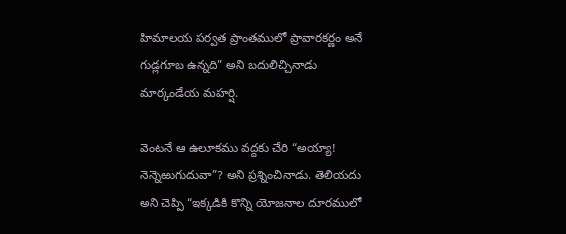హిమాలయ పర్వత ప్రాంతములో ప్రావారకర్ణం అనే గుడ్లగూబ ఉన్నది” అని బదులిచ్చినాడు మార్కండేయ మహర్షి.

వెంటనే ఆ ఉలూకము వద్దకు చేరి “అయ్యా! నెన్నెఱుగుదువా”? అని ప్రశ్నించినాడు. తెలియదు అని చెప్పి “ఇక్కడికి కొన్ని యోజనాల దూరములో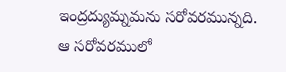ఇంద్రద్యుమ్నమను సరోవరమున్నది. ఆ సరోవరములో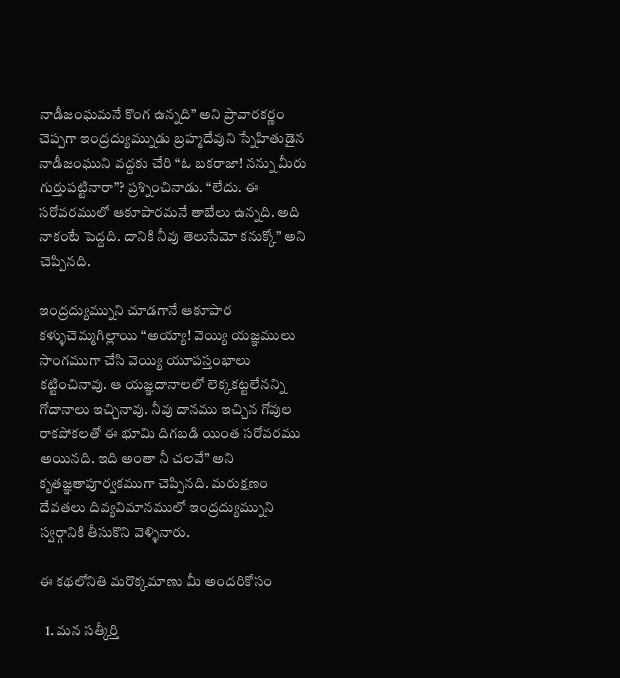నాడీజంఘమనే కొంగ ఉన్నది” అని ప్రావారకర్ణం చెప్పగా ఇంద్రద్యుమ్నుడు బ్రహ్మదేవుని స్నేహితుడైన నాడీజంఘుని వద్దకు చేరి “ఓ బకరాజా! నన్ను మీరు గుర్తుపట్టినారా”? ప్రశ్నించినాడు. “లేదు. ఈ సరోవరములో ఆకూపారమనే తాబేలు ఉన్నది. అది నాకంటే పెద్దది. దానికి నీవు తెలుసేమో కనుక్కో” అని చెప్పినది.

ఇంద్రద్యుమ్నుని చూడగానే ఆకూపార కళ్ళుచెమ్మగిల్లాయి “అయ్యా! వెయ్యి యజ్ఞములు సాంగముగా చేసి వెయ్యి యూపస్తంభాలు కట్టించినావు. ఆ యజ్ఞదానాలలో లెక్కకట్టలేనన్ని గోదానాలు ఇచ్చినావు. నీవు దానము ఇచ్చిన గోవుల రాకపోకలతో ఈ భూమి దిగబడి యింత సరోవరము అయినది. ఇది అంతా నీ చలవే” అని కృతజ్ఞతాపూర్వకముగా చెప్పినది. మరుక్షణం దేవతలు దివ్యవిమానములో ఇంద్రద్యుమ్నుని స్వర్గానికి తీసుకొని వెళ్ళినారు.

ఈ కథలోనితి మరొక్కమాణు మీ అందరికోసం

  1. మన సత్కీర్తి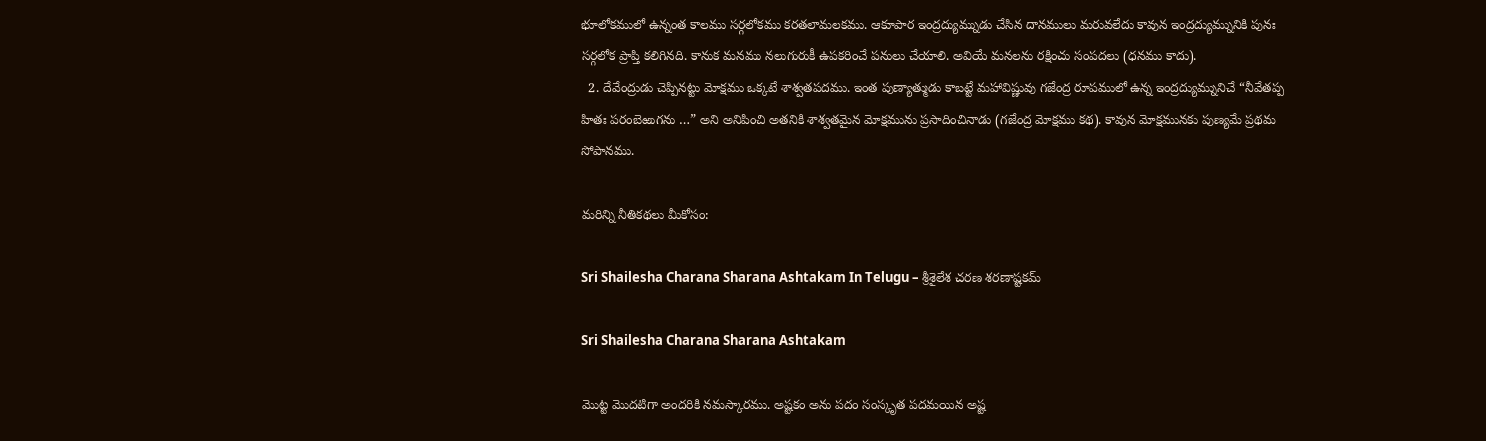భూలోకములో ఉన్నంత కాలము సర్గలోకము కరతలామలకము. ఆకూపార ఇంద్రద్యుమ్నుడు చేసిన దానములు మరువలేదు కావున ఇంద్రద్యుమ్నునికి పునః సర్గలోక ప్రాప్తి కలిగినది. కానుక మనము నలుగురుకీ ఉపకరించే పనులు చేయాలి. అవియే మనలను రక్షించు సంపదలు (ధనము కాదు).
  2. దేవేంద్రుడు చెప్పినట్టు మోక్షము ఒక్కటే శాశ్వతపదము. ఇంత పుణ్యాత్ముడు కాబట్టే మహావిష్ణువు గజేంద్ర రూపములో ఉన్న ఇంద్రద్యుమ్నునిచే “నీవేతప్ప హితః పరంబెఱుగను …” అని అనిపించి అతనికి శాశ్వతమైన మోక్షమును ప్రసాదించినాడు (గజేంద్ర మోక్షము కథ). కావున మోక్షమునకు పుణ్యమే ప్రథమ సోపానము.

మరిన్ని నీతికథలు మీకోసం:

Sri Shailesha Charana Sharana Ashtakam In Telugu – శ్రీశైలేశ చరణ శరణాష్టకమ్

Sri Shailesha Charana Sharana Ashtakam

మొట్ట మొదటిగా అందరికి నమస్కారము. అష్టకం అను పదం సంస్కృత పదమయిన అష్ట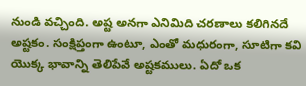నుండి వచ్చింది. అష్ట అనగా ఎనిమిది చరణాలు కలిగినదే అష్టకం. సంక్షిప్తంగా ఉంటూ, ఎంతో మధురంగా, సూటిగా కవి యొక్క భావాన్ని తెలిపేవే అష్టకములు. ఏదో ఒక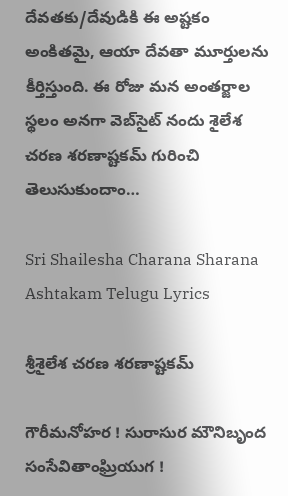దేవతకు/దేవుడికి ఈ అష్టకం అంకితమై, ఆయా దేవతా మూర్తులను కీర్తిస్తుంది. ఈ రోజు మన అంతర్జాల స్థలం అనగా వెబ్‌సైట్ నందు శైలేశ చరణ శరణాష్టకమ్ గురించి తెలుసుకుందాం…

Sri Shailesha Charana Sharana Ashtakam Telugu Lyrics

శ్రీశైలేశ చరణ శరణాష్టకమ్

గౌరీమనోహర ! సురాసుర మౌనిబృంద
సంసేవితాంఘ్రియుగ !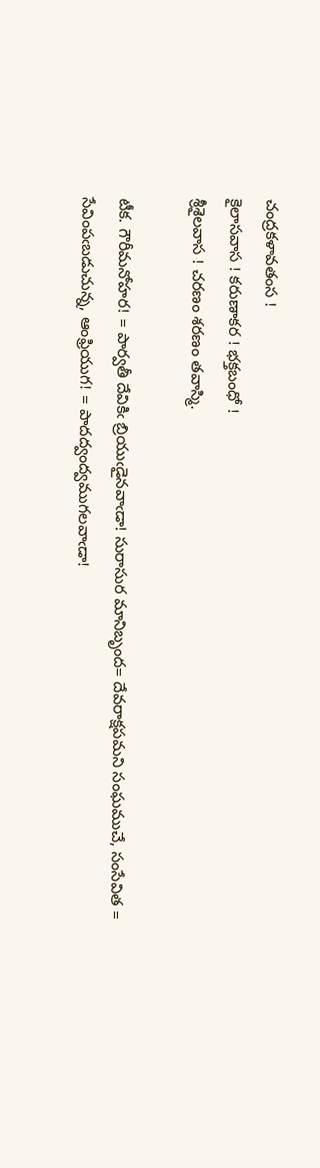చంద్రకళావతంస !
కైలాసవాస ! కరుణాకర ! భక్తబంధో !
శ్రీశైలవాస ! చరణం శరణం తవాస్మి.

టీక. గౌరీమనోహర! = పార్వతీ దేవికిఁ బ్రియుఁడైనవాఁడా! సురాసుర మానిబృంద= దేవరాక్షపమని సంఘముచే, సంసేవిత = సేవింపఁబడుచున్న, ఆంఫ్రియుగ! = పాదద్వంద్వముగలవాఁడా!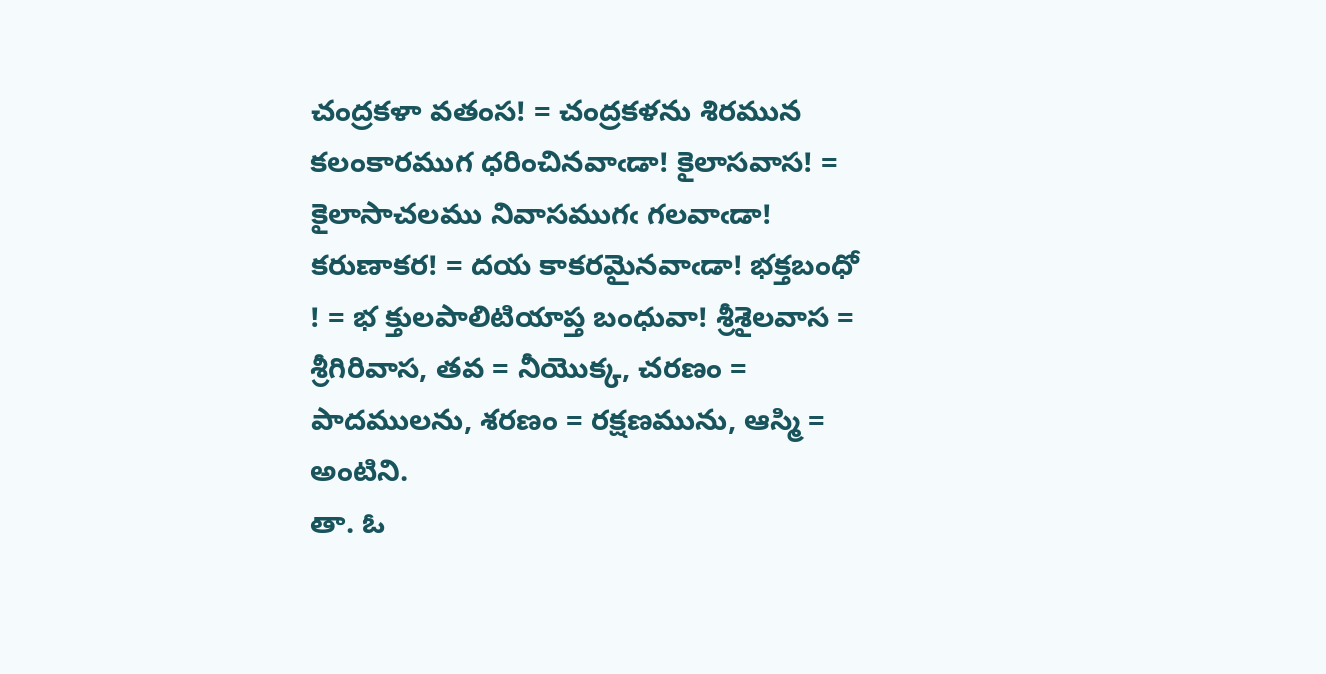చంద్రకళా వతంస! = చంద్రకళను శిరమున కలంకారముగ ధరించినవాఁడా! కైలాసవాస! = కైలాసాచలము నివాసముగఁ గలవాఁడా! కరుణాకర! = దయ కాకరమైనవాఁడా! భక్తబంధో ! = భ క్తులపాలిటియాప్త బంధువా! శ్రీశైలవాస = శ్రీగిరివాస, తవ = నీయొక్క, చరణం = పాదములను, శరణం = రక్షణమును, ఆస్మి = అంటిని.
తా. ఓ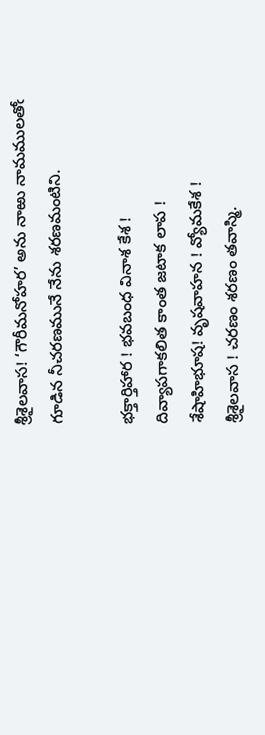శ్రీశైలవాస! ‘గౌరీమనోహర’ అను నాఱు నామములతోఁ గూడిన నీచరణమునే నేను శరణమంటిని.

భక్తార్తిహార ! భవబంధ వినాశ కేశ !
దివ్యాపగాకలిత కాంత జటాక లాప !
శేషాహిభూష! వృషవాహన ! వ్యోమకేశ !
శ్రీశైలవాస ! చరణం శరణం తవాస్మి.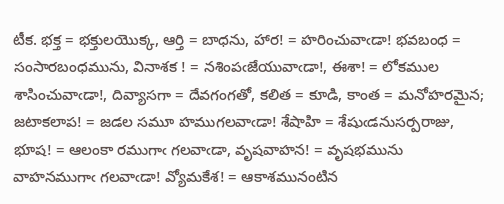టీక. భక్త = భక్తులయొక్క, ఆర్తి = బాధను, హార! = హరించువాఁడా! భవబంధ = సంసారబంధమును, వినాశక ! = నశింపఁజేయువాఁడా!, ఈశా! = లోకముల శాసించువాఁడా!, దివ్యాసగా = దేవగంగతో, కలిత = కూడి, కాంత = మనోహరమైన; జటాకలాప! = జడల సమూ హముగలవాఁడా! శేషాహి = శేషుఁడనుసర్పరాజు, భూష! = ఆలంకా రముగాఁ గలవాఁడా, వృషవాహన! = వృషభమును వాహనముగాఁ గలవాఁడా! వ్యోమకేశ! = ఆకాశమునంటిన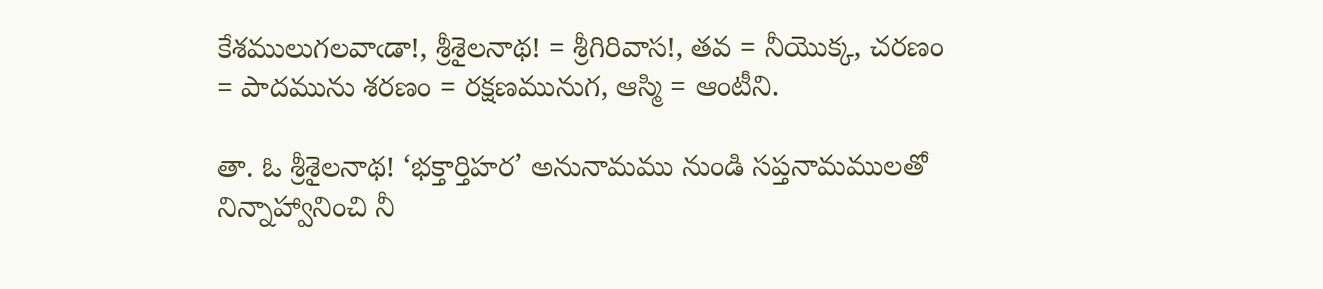కేశములుగలవాఁడా!, శ్రీశైలనాథ! = శ్రీగిరివాస!, తవ = నీయొక్క, చరణం = పాదమును శరణం = రక్షణమునుగ, ఆస్మి = ఆంటీని.

తా. ఓ శ్రీశైలనాథ! ‘భక్తార్తిహర’ అనునామము నుండి సప్తనామములతో నిన్నాహ్వానించి నీ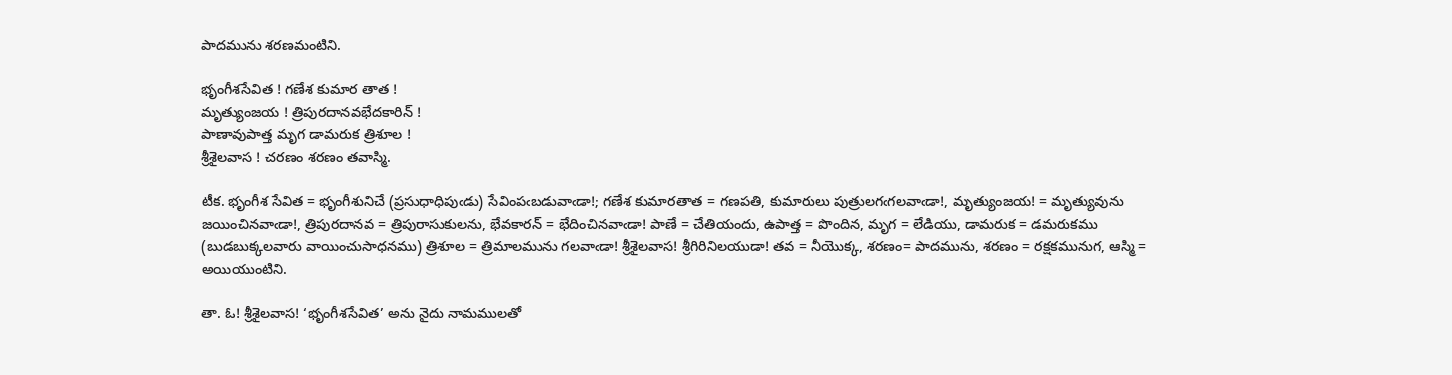పాదమును శరణమంటిని.

భృంగీశసేవిత ! గణేశ కుమార తాత !
మృత్యుంజయ ! త్రిపురదానవభేదకారిన్ !
పాణావుపాత్త మృగ డామరుక త్రిశూల !
శ్రీశైలవాస ! చరణం శరణం తవాస్మి.

టీక. భృంగీశ సేవిత = భృంగీశునిచే (ప్రసుధాధిపుఁడు) సేవింపఁబడువాఁడా!; గణేశ కుమారతాత = గణపతి, కుమారులు పుత్రులగఁగలవాఁడా!, మృత్యుంజయ! = మృత్యువును జయించినవాఁడా!, త్రిపురదానవ = త్రిపురాసుకులను, భేవకారన్ = భేదించినవాఁడా! పాణే = చేతియందు, ఉపాత్త = పొందిన, మృగ = లేడియు, డామరుక = డమరుకము (బుడబుక్కలవారు వాయించుసాధనము) త్రిశూల = త్రిమాలమును గలవాఁడా! శ్రీశైలవాస! శ్రీగిరినిలయుడా! తవ = నీయొక్క, శరణం= పాదమును, శరణం = రక్షకమునుగ, ఆస్మి = అయియుంటిని.

తా. ఓ! శ్రీశైలవాస! ‘భృంగీశసేవిత’ అను నైదు నామములతో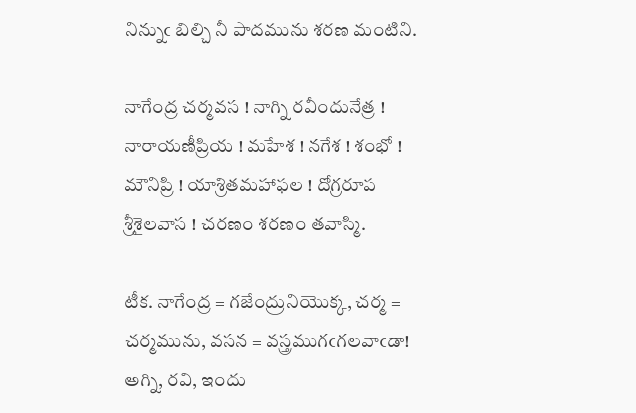నిన్నుఁ బిల్చి నీ పాదమును శరణ మంటిని.

నాగేంద్ర చర్మవస ! నాగ్ని రవీందునేత్ర !
నారాయణీప్రియ ! మహేశ ! నగేశ ! శంభో !
మౌనిప్రి ! యాశ్రితమహాఫల ! దోగ్రరూప
శ్రీశైలవాస ! చరణం శరణం తవాస్మి.

టీక. నాగేంద్ర = గజేంద్రునియొక్క, చర్మ = చర్మమును, వసన = వస్త్రముగఁగలవాఁడా! అగ్ని, రవి, ఇందు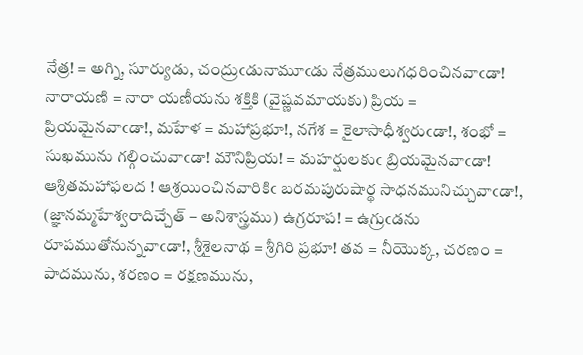నేత్ర! = అగ్ని, సూర్యుడు, చంద్రుఁడునామూఁడు నేత్రములుగధరించినవాఁడా! నారాయణి = నారా యణీయను శక్తికి (వైష్ణవమాయకు) ప్రియ = ప్రియమైనవాఁడా!, మహేళ = మహాప్రభూ!, నగేశ = కైలాసాధీశ్వరుఁడా!, శంభో = సుఖమును గల్గించువాఁడా! మౌనిప్రియ! = మహర్షులకుఁ బ్రియమైనవాఁడా! ఆశ్రితమహాఫలద ! ఆశ్రయించినవారికిఁ బరమపురుషార్థ సాధనమునిచ్చువాఁడా!, (జ్ఞానమ్మహేశ్వరాదిచ్చేత్ – అనిశాస్త్రము) ఉగ్రరూప! = ఉగ్రుఁడను రూపముతోనున్నవాఁడా!, శ్రీశైలనాథ = శ్రీగిరి ప్రభూ! తవ = నీయొక్క, చరణం = పాదమును, శరణం = రక్షణమును,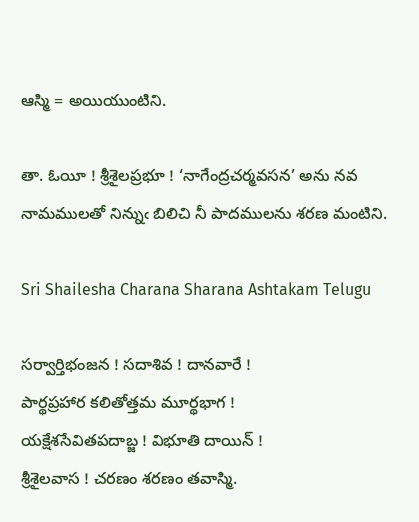ఆస్మి = అయియుంటిని.

తా. ఓయీ ! శ్రీశైలప్రభూ ! ‘నాగేంద్రచర్మవసన’ అను నవ నామములతో నిన్నుఁ బిలిచి నీ పాదములను శరణ మంటిని.

Sri Shailesha Charana Sharana Ashtakam Telugu

సర్వార్తిభంజన ! సదాశివ ! దానవారే !
పార్థప్రహార కలితోత్తమ మూర్థభాగ !
యక్షేశసేవితపదాబ్జ ! విభూతి దాయిన్ !
శ్రీశైలవాస ! చరణం శరణం తవాస్మి.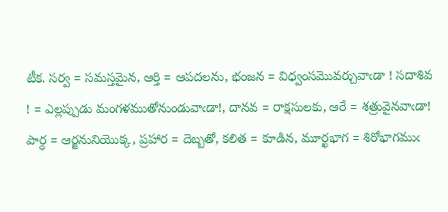టీక. సర్వ = సమస్తమైన, ఆర్తి = ఆపదలను, భంజన = విధ్వంసమొవర్చువాఁడా ! సదాశివ ! = ఎల్లప్పుడు మంగళముతోనుండువాఁడా!, దానవ = రాక్షసులకు, ఆరే = శత్రువైనవాఁడా! పార్ధ = ఆర్జనునియొక్క, ప్రహార = దెబ్బతో, కలిత = కూడిన, మూర్ఖభాగ = శిరోభాగముఁ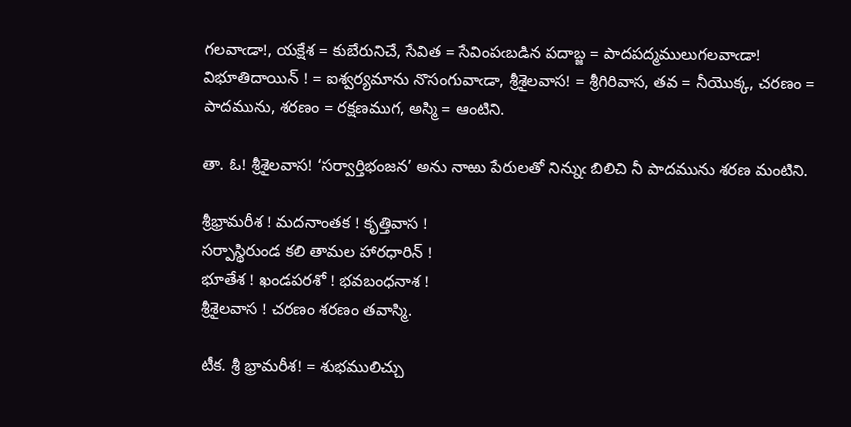గలవాఁడా!, యక్షేశ = కుబేరునిచే, సేవిత = సేవింపఁబడిన పదాబ్జ = పాదపద్మములుగలవాఁడా! విభూతిదాయిన్ ! = ఐశ్వర్యమాను నొసంగువాఁడా, శ్రీశైలవాస! = శ్రీగిరివాస, తవ = నీయొక్క, చరణం = పాదమును, శరణం = రక్షణముగ, అస్మి = ఆంటిని.

తా. ఓ! శ్రీశైలవాస! ‘సర్వార్తిభంజన’ అను నాఱు పేరులతో నిన్నుఁ బిలిచి నీ పాదమును శరణ మంటిని.

శ్రీభ్రామరీశ ! మదనాంతక ! కృత్తివాస !
సర్పాస్థిరుండ కలి తామల హారధారిన్ !
భూతేశ ! ఖండపరశో ! భవబంధనాశ !
శ్రీశైలవాస ! చరణం శరణం తవాస్మి.

టీక. శ్రీ భ్రామరీశ! = శుభములిచ్చు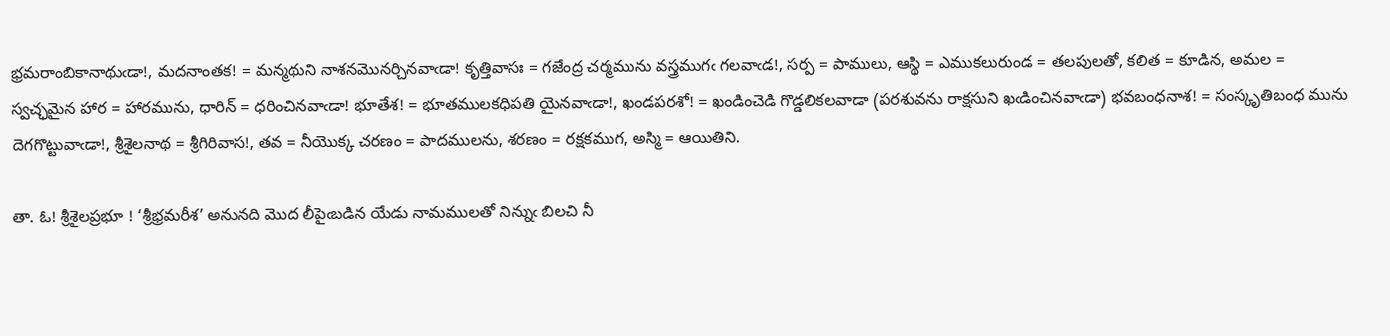భ్రమరాంబికానాథుఁడా!, మదనాంతక! = మన్మథుని నాశనమొనర్చినవాఁడా! కృత్తివాసః = గజేంద్ర చర్మమును వస్త్రముగఁ గలవాఁడ!, సర్ప = పాములు, ఆస్థి = ఎముకలురుండ = తలపులతో, కలిత = కూడిన, అమల = స్వచ్ఛమైన హార = హారమును, ధారిన్ = ధరించినవాఁడా! భూతేశ! = భూతములకధిపతి యైనవాఁడా!, ఖండపరశో! = ఖండించెడి గొడ్డలికలవాడా (పరశువను రాక్షసుని ఖఁడించినవాఁడా) భవబంధనాశ! = సంస్కృతిబంధ మును దెగగొట్టువాఁడా!, శ్రీశైలనాథ = శ్రీగిరివాస!, తవ = నీయొక్క చరణం = పాదములను, శరణం = రక్షకముగ, అస్మి = ఆయితిని.

తా. ఓ! శ్రీశైలప్రభూ ! ‘శ్రీభ్రమరీశ’ అనునది మొద లీపైఁబడిన యేడు నామములతో నిన్నుఁ బిలచి నీ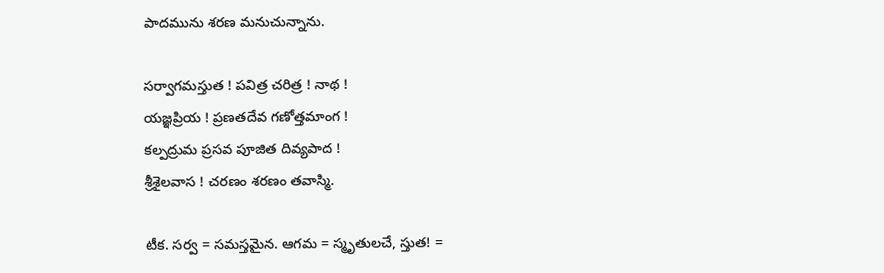పాదమును శరణ మనుచున్నాను.

సర్వాగమస్తుత ! పవిత్ర చరిత్ర ! నాథ !
యజ్ఞప్రియ ! ప్రణతదేవ గణోత్తమాంగ !
కల్పద్రుమ ప్రసవ పూజిత దివ్యపాద !
శ్రీశైలవాస ! చరణం శరణం తవాస్మి.

టీక. సర్వ = సమస్తమైన. ఆగమ = స్మృతులచే, స్తుత! =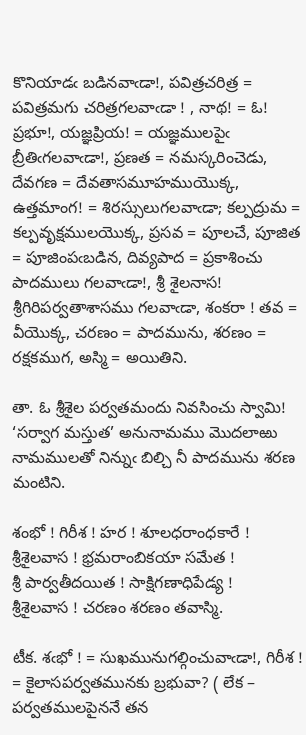కొనియాడఁ బడినవాఁడా!, పవిత్రచరిత్ర = పవిత్రమగు చరిత్రగలవాఁడా ! , నాథ! = ఓ! ప్రభూ!, యజ్ఞప్రియ! = యజ్ఞములపైఁ బ్రీతిఁగలవాఁడా!, ప్రణత = నమస్కరించెడు, దేవగణ = దేవతాసమూహముయొక్క, ఉత్తమాంగ! = శిరస్సులుగలవాఁడా; కల్పద్రుమ = కల్పవృక్షములయొక్క, ప్రసవ = పూలచే, పూజిత = పూజింపఁబడిన, దివ్యపాద = ప్రకాశించు పాదములు గలవాఁడా!, శ్రీ శైలనాస! శ్రీగిరిపర్వతాశాసము గలవాఁడా, శంకరా ! తవ = వీయొక్క, చరణం = పాదమును, శరణం = రక్షకముగ, అస్మి = అయితిని.

తా. ఓ శ్రీశైల పర్వతమందు నివసించు స్వామి! ‘సర్వాగ మస్తుత’ అనునామము మొదలాఱు నామములతో నిన్నుఁ బిల్చి నీ పాదమును శరణ మంటిని.

శంభో ! గిరీశ ! హర ! శూలధరాంధకారే !
శ్రీశైలవాస ! భ్రమరాంబికయా సమేత !
శ్రీ పార్వతీదయిత ! సాక్షిగణాధిపేడ్య !
శ్రీశైలవాస ! చరణం శరణం తవాస్మి.

టీక. శఁభో ! = సుఖమునుగల్గించువాఁడా!, గిరీశ ! = కైలాసపర్వతమునకు బ్రభువా? ( లేక – పర్వతములపైననే తన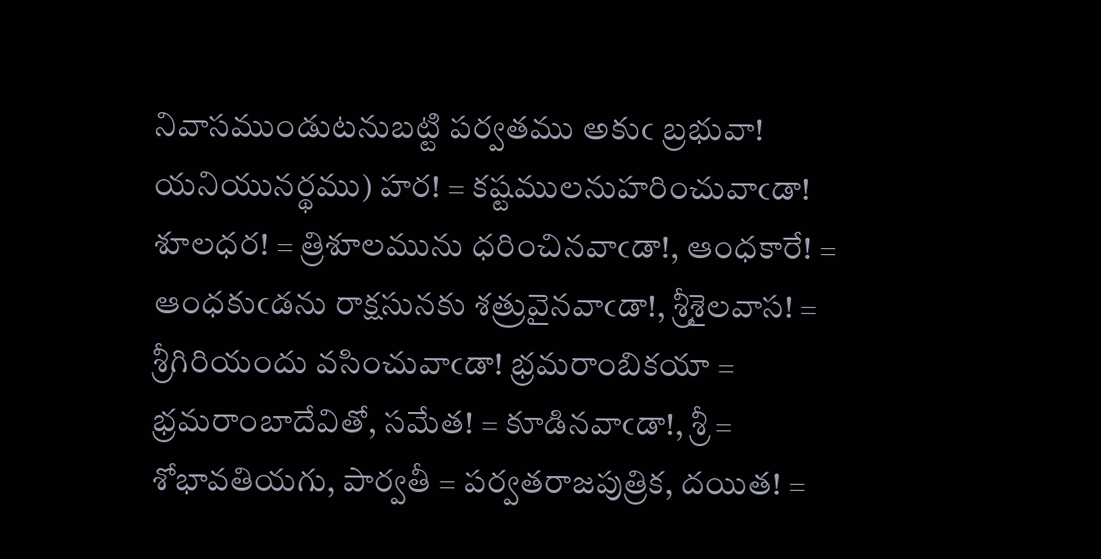నివాసముండుటనుబట్టి పర్వతము అకుఁ బ్రభువా! యనియునర్థము) హర! = కష్టములనుహరించువాఁడా! శూలధర! = త్రిశూలమును ధరించినవాఁడా!, ఆంధకారే! = ఆంధకుఁడను రాక్షసునకు శత్రువైనవాఁడా!, శ్రీశైలవాస! = శ్రీగిరియందు వసించువాఁడా! భ్రమరాంబికయా = భ్రమరాంబాదేవితో, సమేత! = కూడినవాఁడా!, శ్రీ = శోభావతియగు, పార్వతీ = పర్వతరాజపుత్రిక, దయిత! =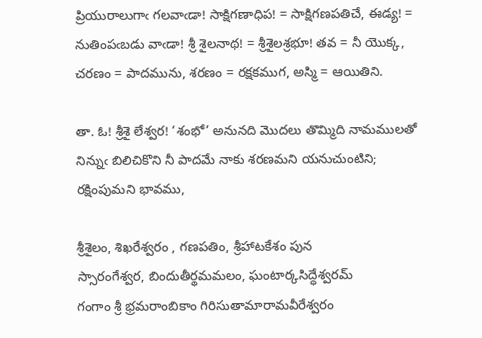ప్రియురాలుగాఁ గలవాఁడా! సాక్షిగణాధిప! = సాక్షిగణపతిచే, ఈడ్య! = నుతింపఁబడు వాఁడా! శ్రీ శైలనాథ! = శ్రీశైలశ్రభూ! తవ = నీ యొక్క, చరణం = పాదమును, శరణం = రక్షకముగ, అస్మి = ఆయితిని.

తా. ఓ! శ్రీశై లేశ్వర! ‘శంభో’ అనునది మొదలు తొమ్మిది నామములతో నిన్నుఁ బిలిచికొని నీ పాదమే నాకు శరణమని యనుచుంటిని; రక్షింపుమని భావము,

శ్రీశైలం, శిఖరేశ్వరం , గణపతిం, శ్రీహాటకేశం పున
స్సారంగేశ్వర, బిందుతీర్థమమలం, ఘంటార్కసిద్ధేశ్వరమ్
గంగాం శ్రీ భ్రమరాంబికాం గిరిసుతామారామవీరేశ్వరం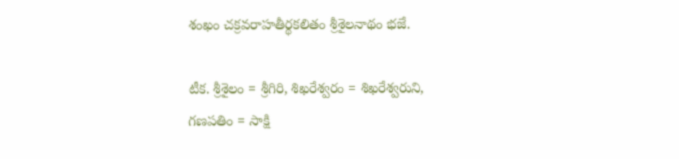శంఖం చక్రవరాహతీర్థకలితం శ్రీశైలనాథం భజే.

టీక. శ్రీశైలం = శ్రీగిరి, శిఖరేశ్వరం = శిఖరేశ్వరుని, గణపతిం = సాక్షి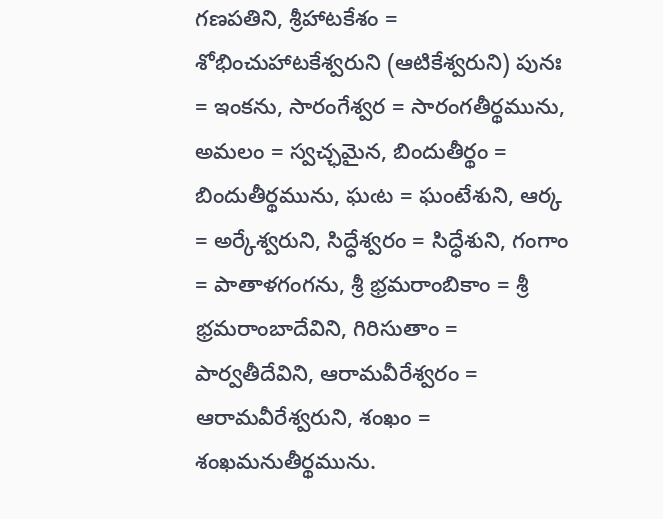గణపతిని, శ్రీహాటకేశం = శోభించుహాటకేశ్వరుని (ఆటికేశ్వరుని) పునః = ఇంకను, సారంగేశ్వర = సారంగతీర్థమును, అమలం = స్వచ్ఛమైన, బిందుతీర్థం = బిందుతీర్థమును, ఘఁట = ఘంటేశుని, ఆర్క = అర్కేశ్వరుని, సిద్ధేశ్వరం = సిద్ధేశుని, గంగాం = పాతాళగంగను, శ్రీ భ్రమరాంబికాం = శ్రీ భ్రమరాంబాదేవిని, గిరిసుతాం = పార్వతీదేవిని, ఆరామవీరేశ్వరం = ఆరామవీరేశ్వరుని, శంఖం = శంఖమనుతీర్థమును.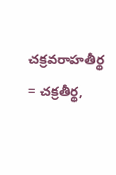చక్రవరాహతీర్థ = చక్రతీర్థ,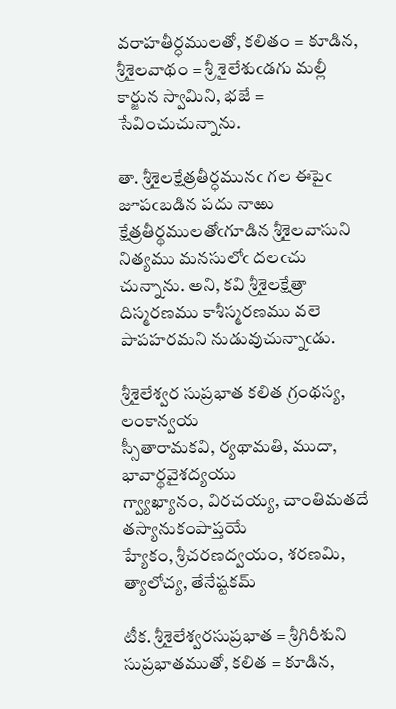వరాహతీర్ధములతో, కలితం = కూడిన, శ్రీశైలవాథం = శ్రీ శైలేశుఁడగు మల్లీ కార్జున స్వామిని, భజే = సేవించుచున్నాను.

తా. శ్రీశైలక్షేత్రతీర్ధమునఁ గల ఈపైఁ జూపఁబడిన పదు నాఱు క్షేత్రతీర్థములతోఁగూడిన శ్రీశైలవాసుని నిత్యము మనసులోఁ దలఁచు చున్నాను. అని, కవి శ్రీశైలక్షేత్రా దిస్మరణము కాశీస్మరణము వలె పాపహరమని నుడువుచున్నాఁడు.

శ్రీశైలేశ్వర సుప్రభాత కలిత గ్రంథస్య, లంకాన్వయ
స్సీతారామకవి, ర్యథామతి, ముదా, భావార్థవైశద్యయు
గ్వ్యాఖ్యానం, విరచయ్య, చాంతిమతదే తస్యానుకంపాప్తయే
హ్యేకం, శ్రీచరణద్వయం, శరణమి, త్యాలోచ్య, తేనేష్టకమ్

టీక. శ్రీశైలేశ్వరసుప్రభాత = శ్రీగిరీశుని సుప్రభాతముతో, కలిత = కూడిన,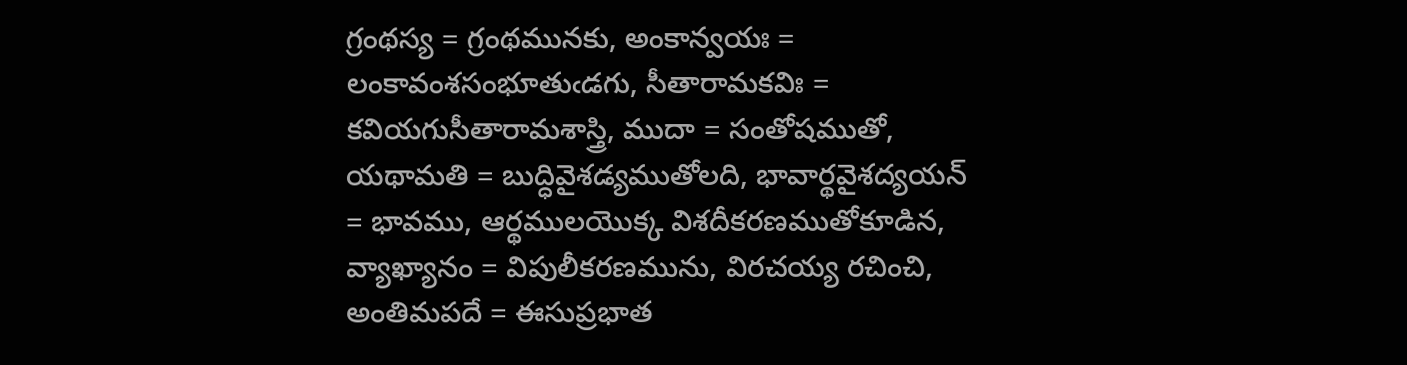గ్రంథస్య = గ్రంథమునకు, అంకాన్వయః = లంకావంశసంభూతుఁడగు, సీతారామకవిః = కవియగుసీతారామశాస్త్రి, ముదా = సంతోషముతో, యథామతి = బుద్ధివైశడ్యముతోలది, భావార్థవైశద్యయన్ = భావము, ఆర్థములయొక్క విశదీకరణముతోకూడిన, వ్యాఖ్యానం = విపులీకరణమును, విరచయ్య రచించి, అంతిమపదే = ఈసుప్రభాత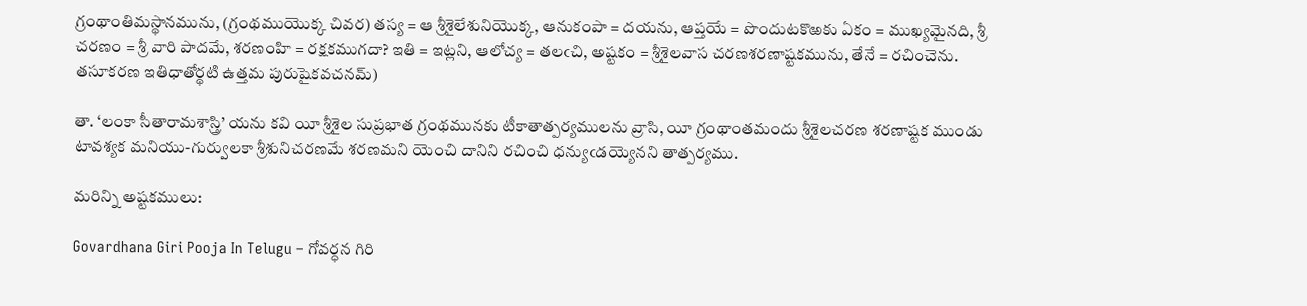గ్రంథాంతిమస్థానమును, (గ్రంథముయొక్క చివర) తస్య = ఆ శ్రీశైలేశునియొక్క, ఆనుకంపా = దయను, ఆప్తయే = పొందుటకొఱకు ఏకం = ముఖ్యమైనది, శ్రీ చరణం = శ్రీ వారి పాదమే, శరణంహి = రక్షకముగదా? ఇతి = ఇట్లని, ఆలోచ్య = తలఁచి, అష్టకం = శ్రీశైలవాస చరణశరణాష్టకమును, తేనే = రచించెను. తసూకరణ ఇతిధాతోర్థటి ఉత్తమ పురుషైకవచనమ్)

తా. ‘లంకా సీతారామశాస్త్రి’ యను కవి యీ శ్రీశైల సుప్రభాత గ్రంథమునకు టీకాతాత్పర్యములను వ్రాసి, యీ గ్రంథాంతమందు శ్రీశైలచరణ శరణాష్టక ముండు టావశ్యక మనియు-గుర్వులకా శ్రీశునిచరణమే శరణమని యెంచి దానిని రచించి ధన్యుఁడయ్యెనని తాత్పర్యము.

మరిన్ని అష్టకములు:

Govardhana Giri Pooja In Telugu – గోవర్ధన గిరి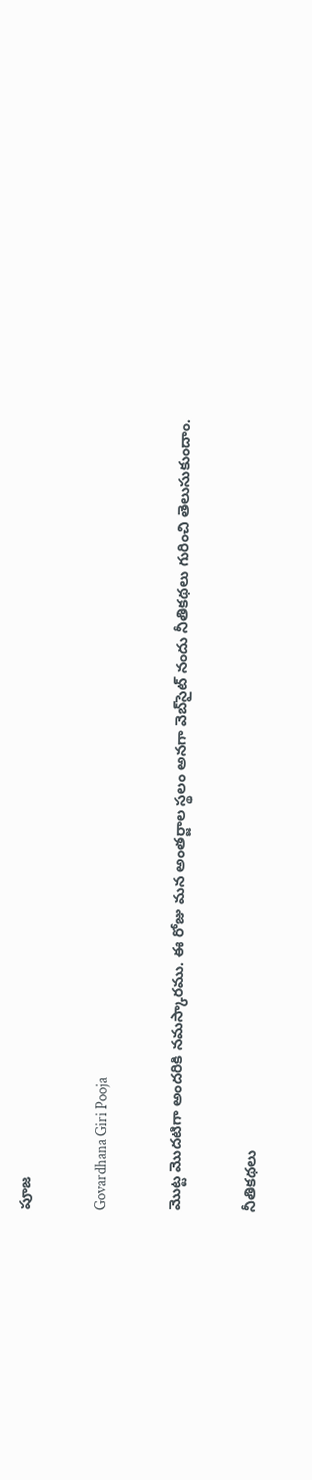పూజ

Govardhana Giri Pooja

మొట్ట మొదటిగా అందరికి నమస్కారము. ఈ రోజు మన అంతర్జాల స్థలం అనగా వెబ్‌సైట్ నందు నీతికథలు గురించి తెలుసుకుందాం.

నీతికథలు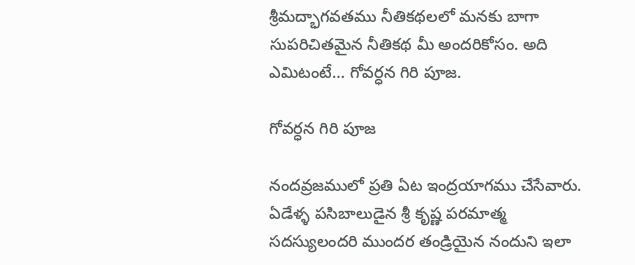శ్రీమద్భాగవతము నీతికథలలో మనకు బాగా సుపరిచితమైన నీతికథ మీ అందరికోసం. అది ఎమిటంటే… గోవర్ధన గిరి పూజ.

గోవర్ధన గిరి పూజ

నందవ్రజములో ప్రతి ఏట ఇంద్రయాగము చేసేవారు. ఏడేళ్ళ పసిబాలుడైన శ్రీ కృష్ణ పరమాత్మ సదస్యులందరి ముందర తండ్రియైన నందుని ఇలా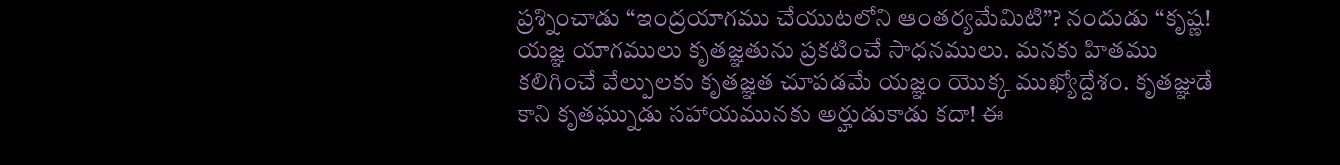ప్రశ్నించాడు “ఇంద్రయాగము చేయుటలోని ఆంతర్యమేమిటి”? నందుడు “కృష్ణ! యజ్ఞ యాగములు కృతజ్ఞతును ప్రకటించే సాధనములు. మనకు హితము కలిగించే వేల్పులకు కృతజ్ఞత చూపడమే యజ్ఞం యొక్క ముఖ్యోద్దేశం. కృతజ్ఞుడే కాని కృతఘ్నుడు సహాయమునకు అర్హుడుకాడు కదా! ఈ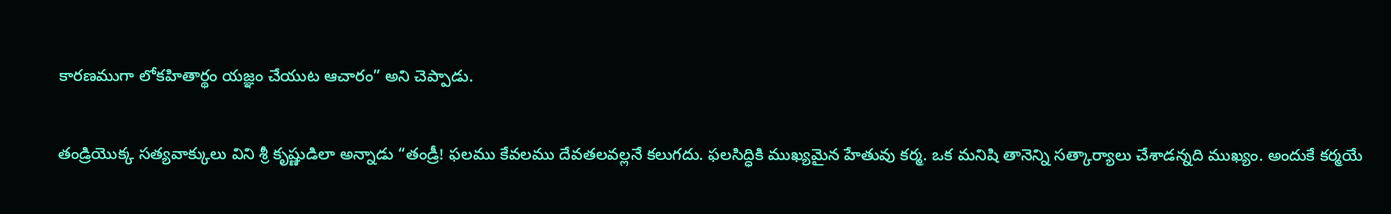కారణముగా లోకహితార్థం యజ్ఞం చేయుట ఆచారం” అని చెప్పాడు.

తండ్రియొక్క సత్యవాక్కులు విని శ్రీ కృష్ణుడిలా అన్నాడు “తండ్రీ! ఫలము కేవలము దేవతలవల్లనే కలుగదు. ఫలసిద్ధికి ముఖ్యమైన హేతువు కర్మ. ఒక మనిషి తానెన్ని సత్కార్యాలు చేశాడన్నది ముఖ్యం. అందుకే కర్మయే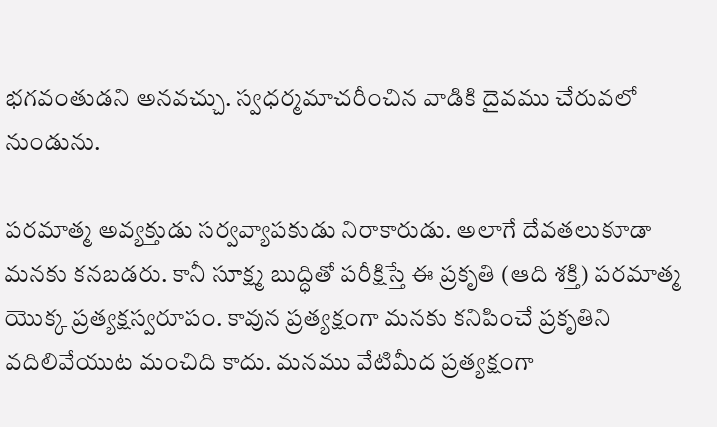భగవంతుడని అనవచ్చు. స్వధర్మమాచరీంచిన వాడికి దైవము చేరువలో నుండును.

పరమాత్మ అవ్యక్తుడు సర్వవ్యాపకుడు నిరాకారుడు. అలాగే దేవతలుకూడా మనకు కనబడరు. కానీ సూక్ష్మ బుద్ధితో పరీక్షిస్తే ఈ ప్రకృతి (ఆది శక్తి) పరమాత్మ యొక్క ప్రత్యక్షస్వరూపం. కావున ప్రత్యక్షంగా మనకు కనిపించే ప్రకృతిని వదిలివేయుట మంచిది కాదు. మనము వేటిమీద ప్రత్యక్షంగా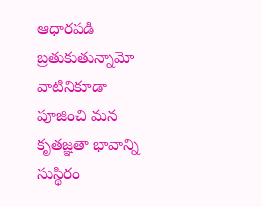ఆధారపడి బ్రతుకుతున్నామో వాటినికూడా పూజించి మన కృతజ్ఞతా భావాన్ని సుస్థిరం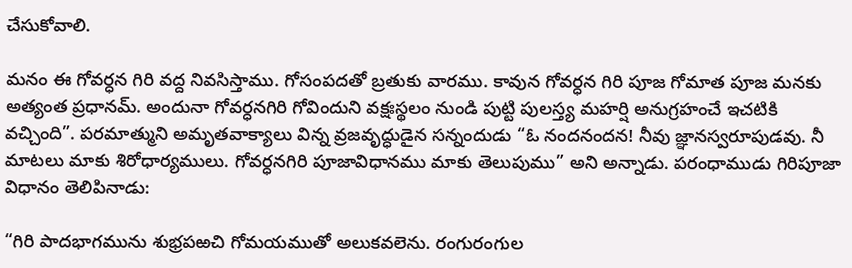చేసుకోవాలి.

మనం ఈ గోవర్ధన గిరి వద్ద నివసిస్తాము. గోసంపదతో బ్రతుకు వారము. కావున గోవర్ధన గిరి పూజ గోమాత పూజ మనకు అత్యంత ప్రధానమ్. అందునా గోవర్ధనగిరి గోవిందుని వక్షఃస్థలం నుండి పుట్టి పులస్త్య మహర్షి అనుగ్రహంచే ఇచటికి వచ్చింది”. పరమాత్ముని అమృతవాక్యాలు విన్న వ్రజవృద్ధుడైన సన్నందుడు “ఓ నందనందన! నీవు జ్ఞానస్వరూపుడవు. నీ మాటలు మాకు శిరోధార్యములు. గోవర్ధనగిరి పూజావిధానము మాకు తెలుపుము” అని అన్నాడు. పరంధాముడు గిరిపూజా విధానం తెలిపినాడు:

“గిరి పాదభాగమును శుభ్రపఱచి గోమయముతో అలుకవలెను. రంగురంగుల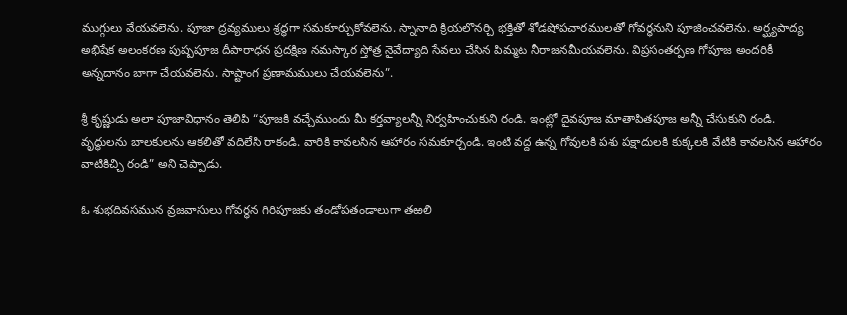ముగ్గులు వేయవలెను. పూజా ద్రవ్యములు శ్రద్ధగా సమకూర్చుకోవలెను. స్నానాది క్రియలొనర్చి భక్తితో శోడషోపచారములతో గోవర్ధనుని పూజించవలెను. అర్ఘ్యపాద్య అభిషేక అలంకరణ పుష్పపూజ దీపారాధన ప్రదక్షిణ నమస్కార స్తోత్ర నైవేద్యాది సేవలు చేసిన పిమ్మట నీరాజనమీయవలెను. విప్రసంతర్పణ గోపూజ అందరికీ అన్నదానం బాగా చేయవలెను. సాష్టాంగ ప్రణామములు చేయవలెను”.

శ్రీ కృష్ణుడు అలా పూజావిధానం తెలిపి “పూజకి వచ్చేముందు మీ కర్తవ్యాలన్నీ నిర్వహించుకుని రండి. ఇంట్లో దైవపూజ మాతాపితపూజ అన్నీ చేసుకుని రండి. వృద్ధులను బాలకులను ఆకలితో వదిలేసి రాకండి. వారికి కావలసిన ఆహారం సమకూర్చండి. ఇంటి వద్ద ఉన్న గోవులకి పశు పక్షాదులకి కుక్కలకి వేటికి కావలసిన ఆహారం వాటికిచ్చి రండి” అని చెప్పాడు.

ఓ శుభదివసమున వ్రజవాసులు గోవర్ధన గిరిపూజకు తండోపతండాలుగా తఱలి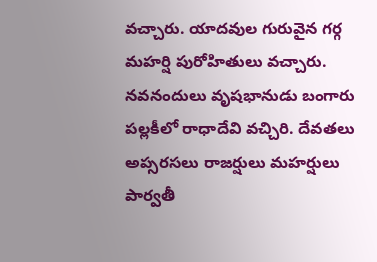వచ్చారు. యాదవుల గురువైన గర్గ మహర్షి పురోహితులు వచ్చారు. నవనందులు వృషభానుడు బంగారు పల్లకీలో రాధాదేవి వచ్చిరి. దేవతలు అప్సరసలు రాజర్షులు మహర్షులు పార్వతీ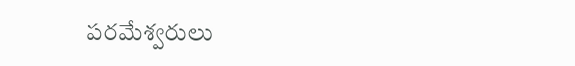పరమేశ్వరులు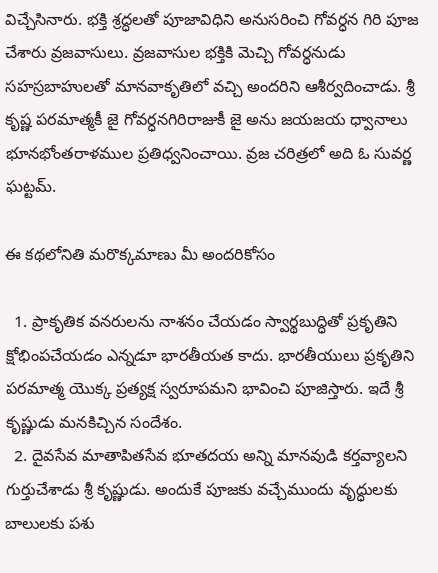విచ్చేసినారు. భక్తి శ్రద్ధలతో పూజావిధిని అనుసరించి గోవర్ధన గిరి పూజ చేశారు వ్రజవాసులు. వ్రజవాసుల భక్తికి మెచ్చి గోవర్ధనుడు సహస్రబాహులతో మానవాకృతిలో వచ్చి అందరిని ఆశీర్వదించాడు. శ్రీ కృష్ణ పరమాత్మకీ జై గోవర్ధనగిరిరాజుకీ జై అను జయజయ ధ్వానాలు భూనభోంతరాళముల ప్రతిధ్వనించాయి. వ్రజ చరిత్రలో అది ఓ సువర్ణ ఘట్టమ్.

ఈ కథలోనితి మరొక్కమాణు మీ అందరికోసం

  1. ప్రాకృతిక వనరులను నాశనం చేయడం స్వార్థబుద్ధితో ప్రకృతిని క్షోభింపచేయడం ఎన్నడూ భారతీయత కాదు. భారతీయులు ప్రకృతిని పరమాత్మ యొక్క ప్రత్యక్ష స్వరూపమని భావించి పూజిస్తారు. ఇదే శ్రీ కృష్ణుడు మనకిచ్చిన సందేశం.
  2. దైవసేవ మాతాపితసేవ భూతదయ అన్ని మానవుడి కర్తవ్యాలని గుర్తుచేశాడు శ్రీ కృష్ణుడు. అందుకే పూజకు వచ్చేముందు వృద్ధులకు బాలులకు పశు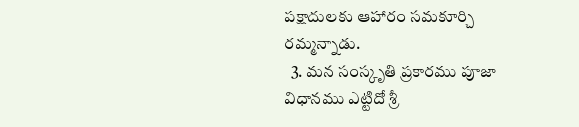పక్షాదులకు ఆహారం సమకూర్చి రమ్మన్నాడు.
  3. మన సంస్కృతి ప్రకారము పూజా విధానము ఎట్టిదో శ్రీ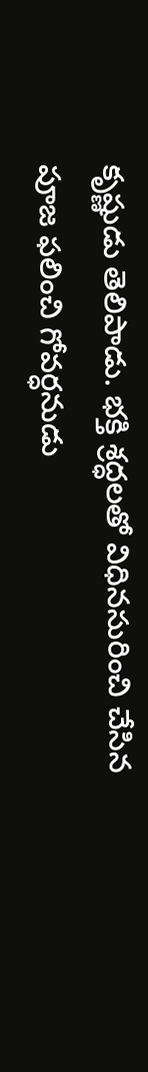కృష్ణుడు తెలిపాడు. భక్తి శ్రద్ధలతో విధినసురించి చేసిన పూజ ఫలించి గోవర్ధనుడు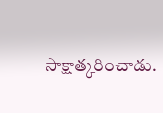సాక్షాత్కరించాడు.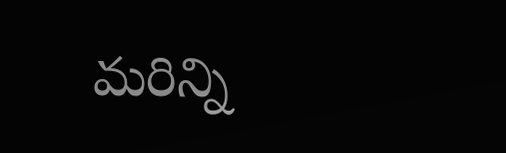మరిన్ని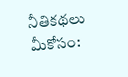నీతికథలు మీకోసం: